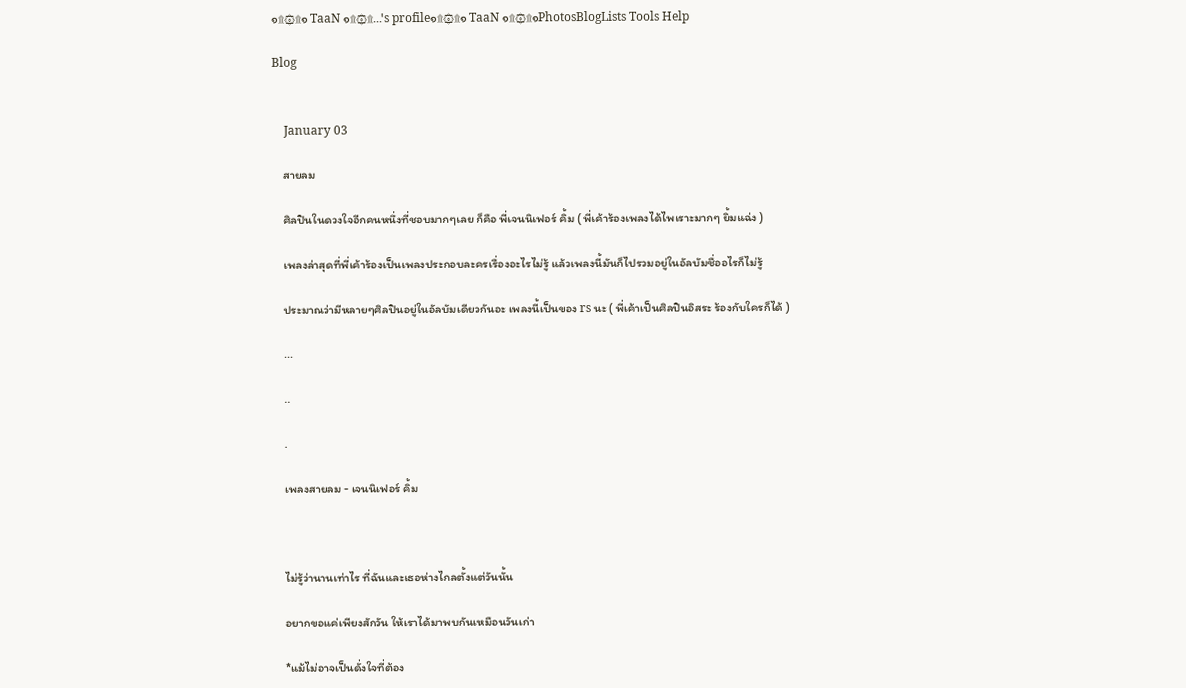๑۩۞۩๑ TaaN ๑۩۞۩...'s profile๑۩۞۩๑ TaaN ๑۩۞۩๑PhotosBlogLists Tools Help

Blog


    January 03

    สายลม

    ศิลปินในดวงใจอีกคนหนึ่งที่ชอบมากๆเลย ก็คือ พี่เจนนิเฟอร์ คิ้ม ( พี่เค้าร้องเพลงได้ไพเราะมากๆ ยิ้มแฉ่ง )

    เพลงล่าสุดที่พี่เค้าร้องเป็นเพลงประกอบละครเรื่องอะไรไม่รู้ แล้วเพลงนี้มันก็ไปรวมอยู่ในอัลบัมชื่ออไรก็ไม่รู้

    ประมาณว่ามีหลายๆศิลปินอยู่ในอัลบัมเดียวกันอะ เพลงนี้เป็นของ rs นะ ( พี่เค้าเป็นศิลปินอิสระ ร้องกับใครก็ได้ )

    ...

    ..

    .

    เพลงสายลม - เจนนิเฟอร์ คิ้ม



    ไม่รู้ว่านานเท่าไร ที่ฉันและเธอห่างไกลตั้งแต่วันนั้น

    อยากขอแค่เพียงสักวัน ให้เราได้มาพบกันเหมือนวันเก่า

    *แม้ไม่อาจเป็นดั่งใจที่ต้อง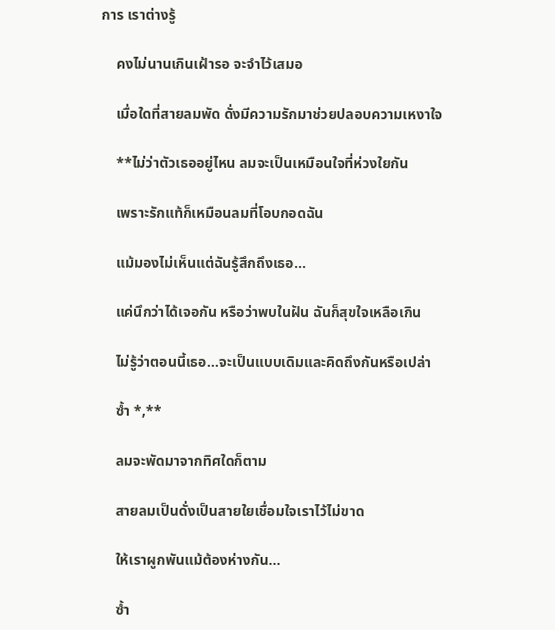การ เราต่างรู้

    คงไม่นานเกินเฝ้ารอ จะจำไว้เสมอ

    เมื่อใดที่สายลมพัด ดั่งมีความรักมาช่วยปลอบความเหงาใจ

    **ไม่ว่าตัวเธออยู่ไหน ลมจะเป็นเหมือนใจที่ห่วงใยกัน

    เพราะรักแท้ก็เหมือนลมที่โอบกอดฉัน

    แม้มองไม่เห็นแต่ฉันรู้สึกถึงเธอ…

    แค่นึกว่าได้เจอกัน หรือว่าพบในฝัน ฉันก็สุขใจเหลือเกิน

    ไม่รู้ว่าตอนนี้เธอ…จะเป็นแบบเดิมและคิดถึงกันหรือเปล่า

    ซ้ำ *,**

    ลมจะพัดมาจากทิศใดก็ตาม

    สายลมเป็นดั่งเป็นสายใยเชื่อมใจเราไว้ไม่ขาด

    ให้เราผูกพันแม้ต้องห่างกัน…

    ซ้ำ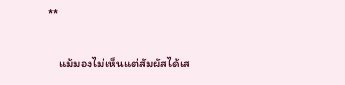**

    แม้มองไม่เห็นแต่สัมผัสได้เส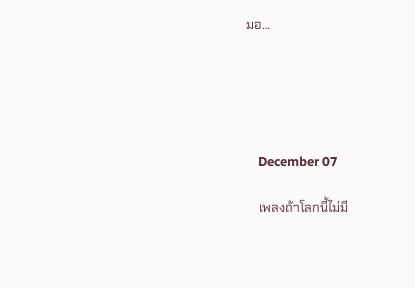มอ…





    December 07

    เพลงถ้าโลกนี้ไม่มี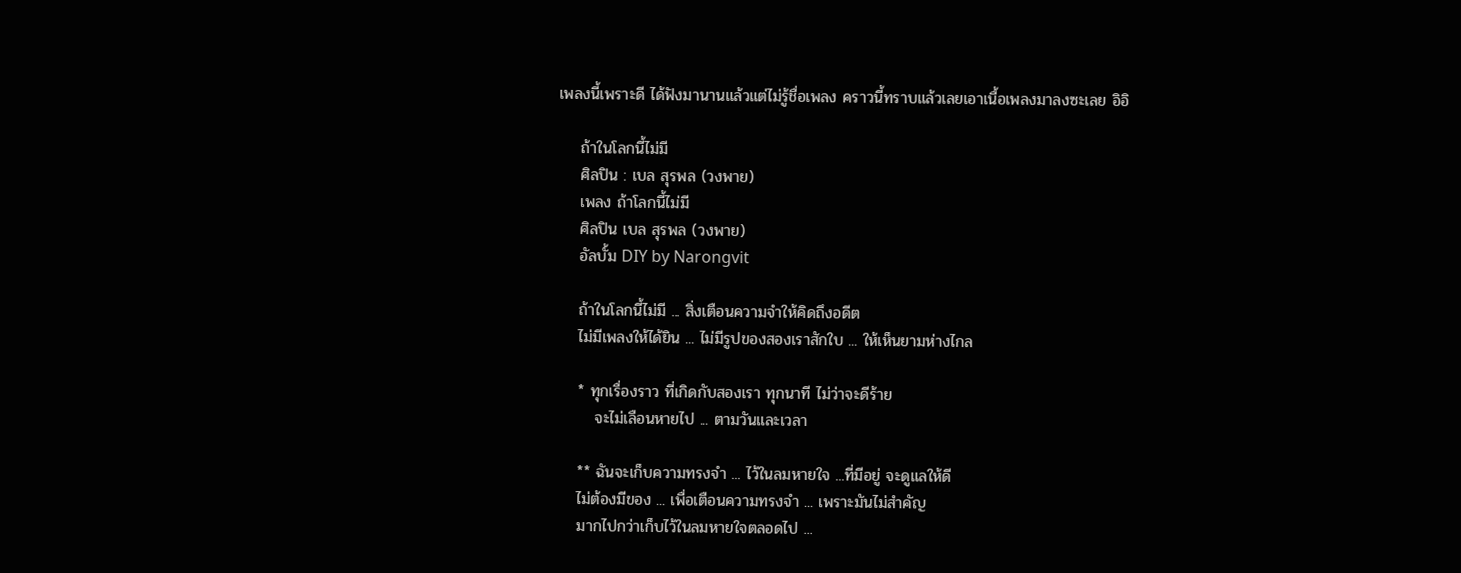เพลงนี้เพราะดี ได้ฟังมานานแล้วแต่ไม่รู้ชื่อเพลง คราวนี้ทราบแล้วเลยเอาเนื้อเพลงมาลงซะเลย อิอิ

    ถ้าในโลกนี้ไม่มี
    ศิลปิน : เบล สุรพล (วงพาย)
    เพลง ถ้าโลกนี้ไม่มี
    ศิลปิน เบล สุรพล (วงพาย)
    อัลบั้ม DIY by Narongvit

    ถ้าในโลกนี้ไม่มี ... สิ่งเตือนความจำให้คิดถึงอดีต
    ไม่มีเพลงให้ได้ยิน ... ไม่มีรูปของสองเราสักใบ ... ให้เห็นยามห่างไกล

    * ทุกเรื่องราว ที่เกิดกับสองเรา ทุกนาที ไม่ว่าจะดีร้าย
       จะไม่เลือนหายไป ... ตามวันและเวลา

    ** ฉันจะเก็บความทรงจำ ... ไว้ในลมหายใจ ...ที่มีอยู่ จะดูแลให้ดี
    ไม่ต้องมีของ ... เพื่อเตือนความทรงจำ ... เพราะมันไม่สำคัญ
    มากไปกว่าเก็บไว้ในลมหายใจตลอดไป ...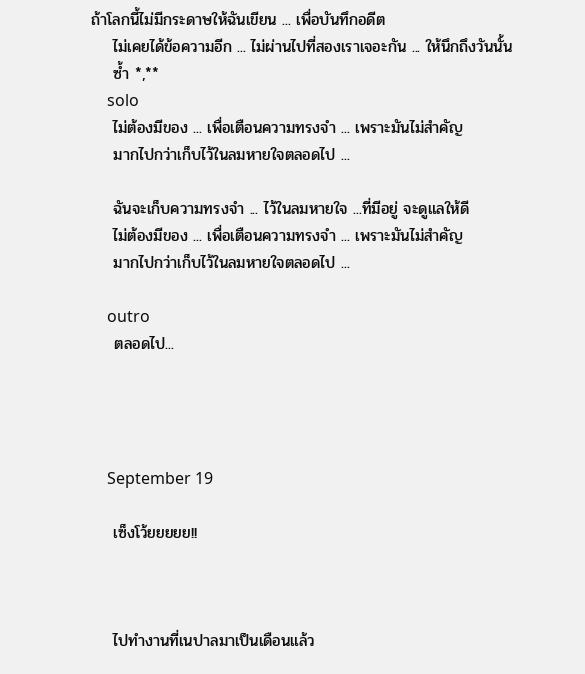ถ้าโลกนี้ไม่มีกระดาษให้ฉันเขียน ... เพื่อบันทึกอดีต
    ไม่เคยได้ข้อความอีก ... ไม่ผ่านไปที่สองเราเจอะกัน ... ให้นึกถึงวันนั้น
    ซ้ำ *,**
    solo
    ไม่ต้องมีของ ... เพื่อเตือนความทรงจำ ... เพราะมันไม่สำคัญ
    มากไปกว่าเก็บไว้ในลมหายใจตลอดไป ...

    ฉันจะเก็บความทรงจำ ... ไว้ในลมหายใจ ...ที่มีอยู่ จะดูแลให้ดี
    ไม่ต้องมีของ ... เพื่อเตือนความทรงจำ ... เพราะมันไม่สำคัญ
    มากไปกว่าเก็บไว้ในลมหายใจตลอดไป ...

    outro
    ตลอดไป...




    September 19

    เซ็งโว้ยยยยย!!



    ไปทำงานที่เนปาลมาเป็นเดือนแล้ว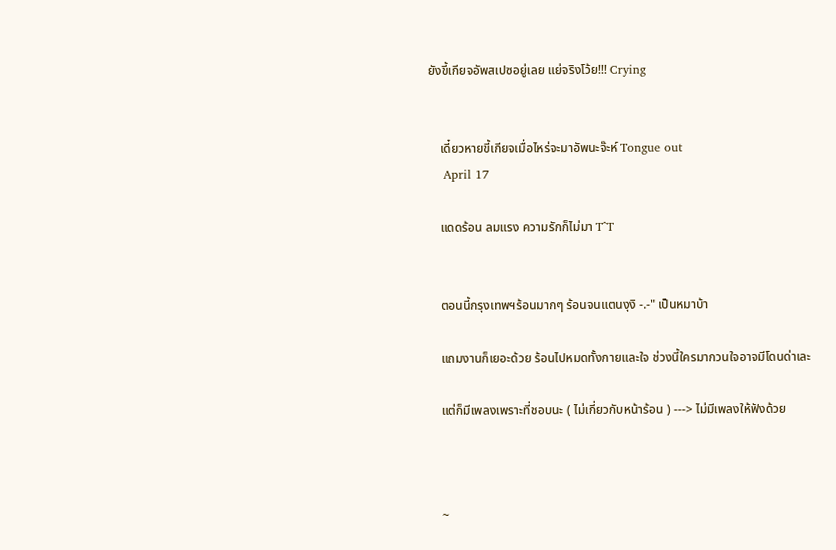ยังขี้เกียจอัพสเปซอยู่เลย แย่จริงโว้ย!!! Crying


    เดี๋ยวหายขี้เกียจเมื่อไหร่จะมาอัพนะจ๊ะห์ Tongue out
    April 17

    แดดร้อน ลมแรง ความรักก็ไม่มา T^T


    ตอนนี้กรุงเทพฯร้อนมากๆ ร้อนจนแตนงุงิ -.-" เป็นหมาบ้า

    แถมงานก็เยอะด้วย ร้อนไปหมดทั้งกายและใจ ช่วงนี้ใครมากวนใจอาจมีโดนด่าเละ

    แต่ก็มีเพลงเพราะที่ชอบนะ ( ไม่เกี่ยวกับหน้าร้อน ) ---> ไม่มีเพลงให้ฟังด้วย



    ~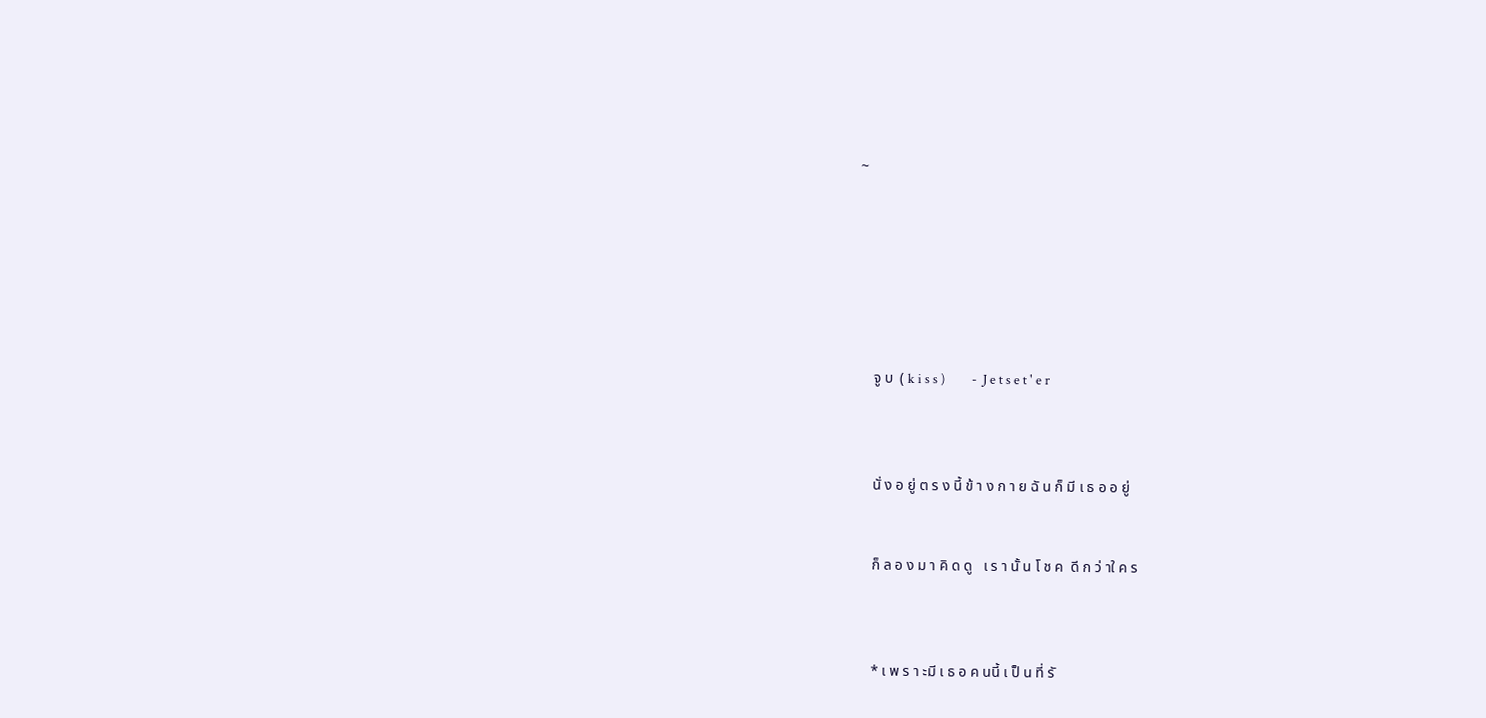~







    จู บ  ( k i s s )         -  J e t s e t ' e r



    นั่ ง อ ยู่ ต ร ง นี้ ข้ า ง ก า ย ฉั น ก็ มี เ ธ อ อ ยู่


    ก็ ล อ ง ม า คิ ด ดู   เ ร า นั้ น โ ช ค  ดี ก ว่ าใ ค ร



    * เ พ ร า ะมี เ ธ อ ค นนี้ เ ป็ น ที่ รั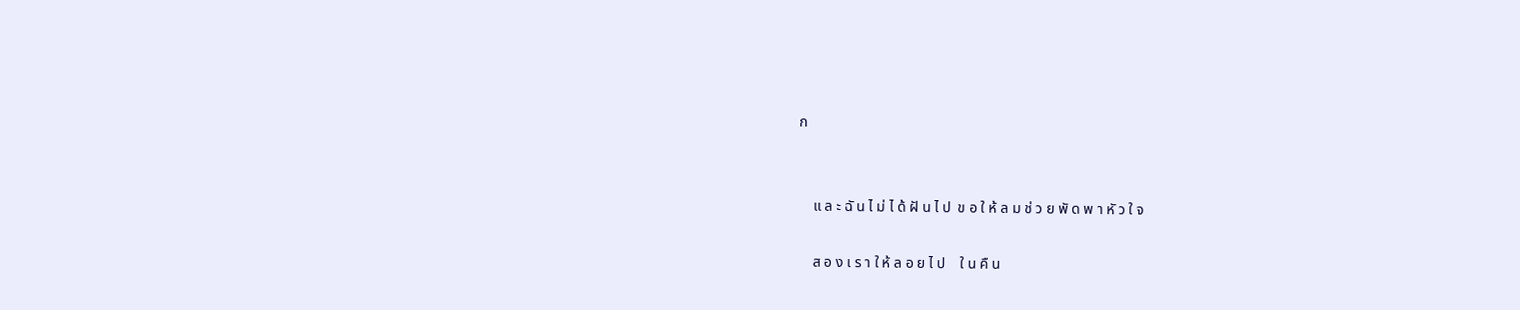ก


    แ ล ะ ฉั น ไ ม่ ไ ด้ ฝั น ไ ป  ข อ ใ ห้ ล ม ช่ ว ย พั ด พ า หั ว ใ จ

    ส อ ง เ ร า ใ ห้ ล อ ย ไ ป    ใ น คื น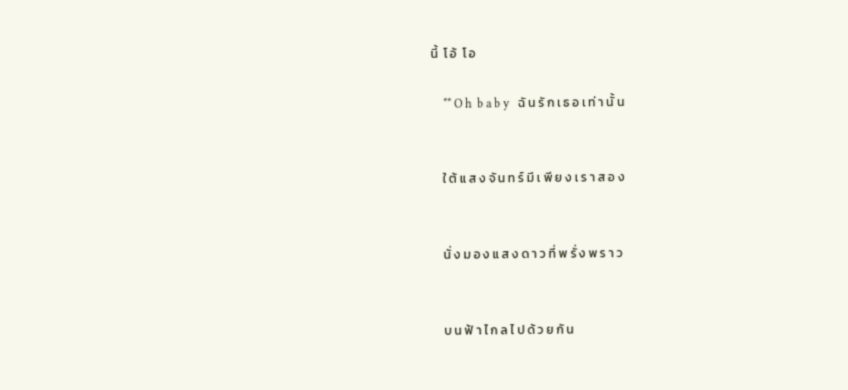นี้  โ อ้  โ อ

    ** O h  b a b y   ฉั น รั ก เ ธ อ เ ท่ า นั้ น


    ใ ต้ แ ส ง จั น ท ร์ มี เ พี ย ง เ ร า ส อ ง


    นั่ ง ม อ ง แ ส ง ด า ว ที่ พ รั่ ง พ ร า ว


    บ น ฟ้ า ไ ก ล ไ ป ด้ ว ย กั น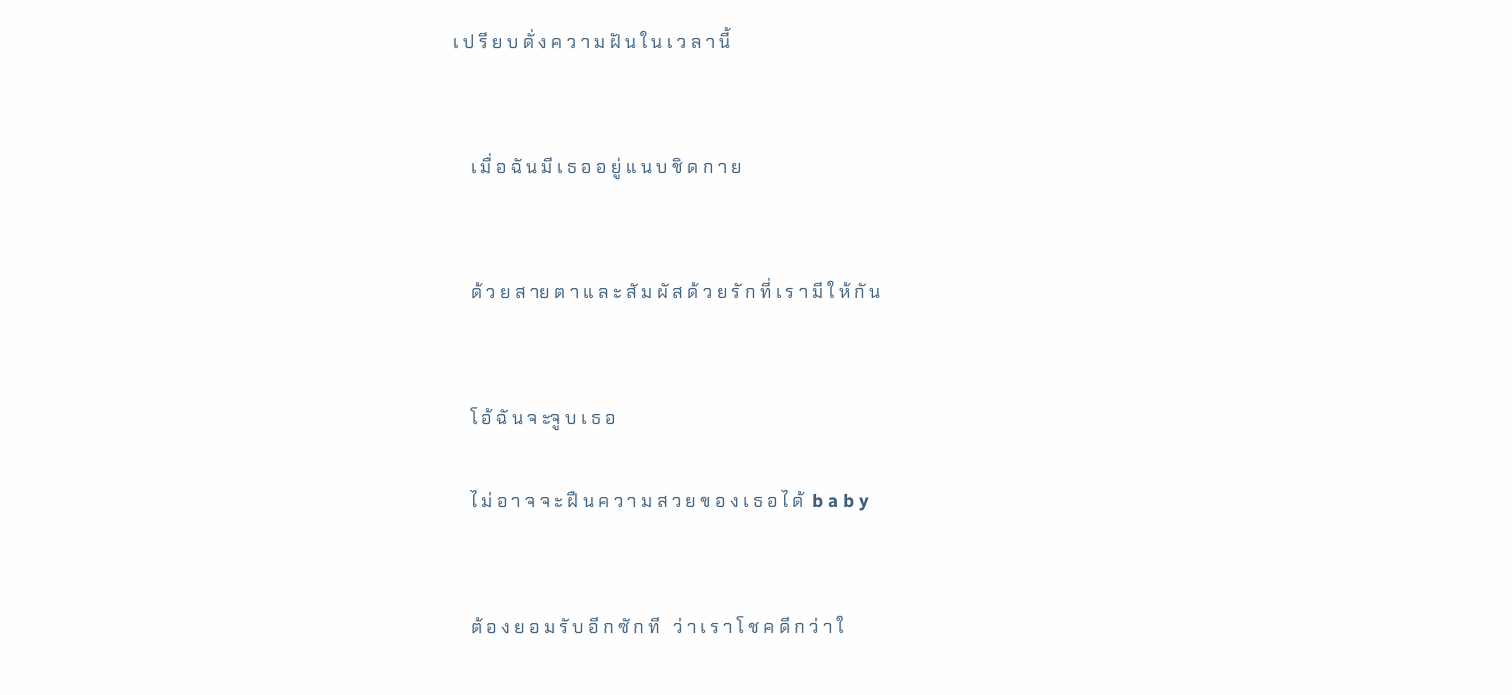เ ป รี ย บ ดั่ ง ค ว า ม ฝั น ใ น เ ว ล า นี้


    เ มื่ อ ฉั น มี เ ธ อ อ ยู่ แ น บ ชิ ด ก า ย


    ด้ ว ย ส าย ต า แ ล ะ สั ม ผั ส ด้ ว ย รั ก ที่ เ ร า มี ใ ห้ กั น


    โ อ้ ฉั น จ ะจู บ เ ธ อ

    ไ ม่ อ า จ จ ะ ฝื น ค ว า ม ส ว ย ข อ ง เ ธ อ ไ ด้  b a b y


    ต้ อ ง ย อ ม รั บ อี ก ซั ก ที   ว่ า เ ร า โ ช ค ดี ก ว่ า ใ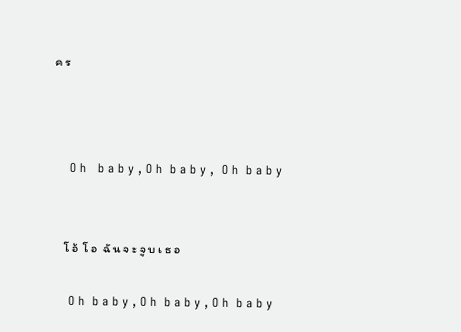ค ร



    O h   b a b y , O h  b a b y ,  O h  b a b y


    โ อ้  โ อ  ฉั น จ ะ จู บ เ ธ อ

    O h  b a b y , O h  b a b y , O h  b a b y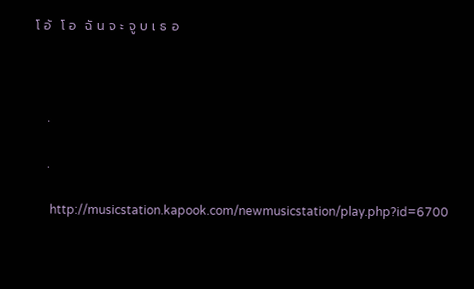โ อ้  โ อ  ฉั น จ ะ จู บ เ ธ อ



    .

    .

     http://musicstation.kapook.com/newmusicstation/play.php?id=6700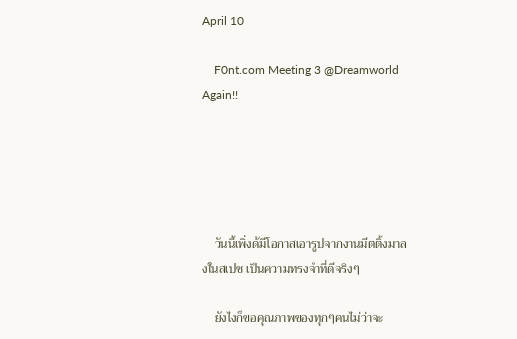April 10

    F0nt.com Meeting 3 @Dreamworld Again!!





    วันนี้เพิ่งด้มีโอกาสเอารูปจากงานมีตติ้งมาลงในสเปซ เป็นความทรงจำที่ดีจริงๆ

    ยังไงก็ขอคุณภาพของทุกๆคนไม่ว่าจะ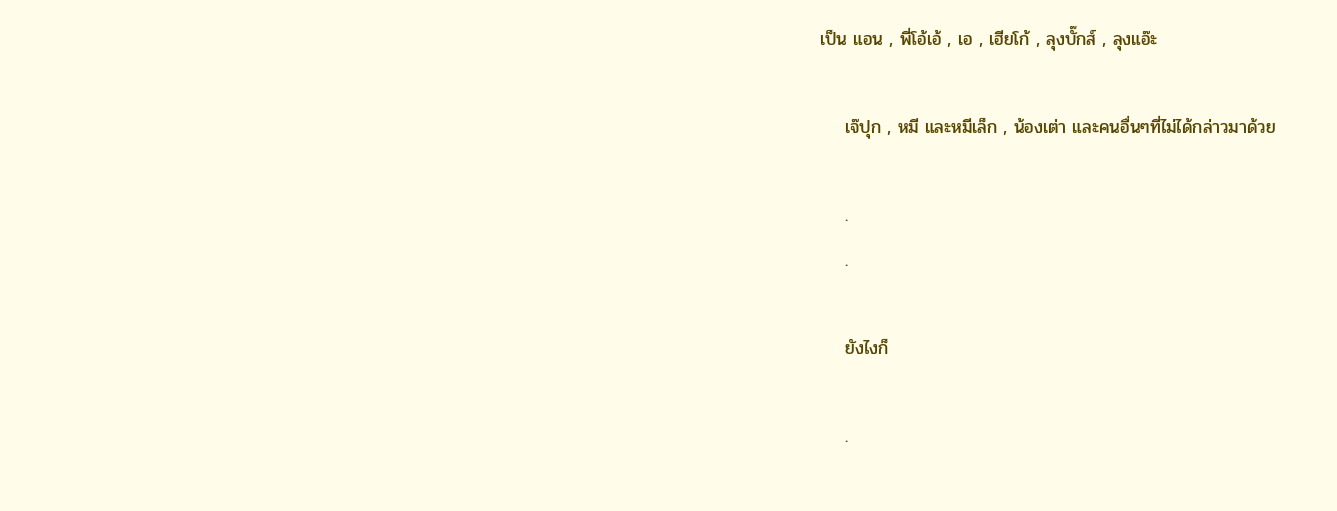เป็น แอน , พี่โอ้เอ้ , เอ , เฮียโก้ , ลุงบั๊กส์ , ลุงแอ๊ะ

    เจ๊ปุก , หมี และหมีเล็ก , น้องเต่า และคนอื่นๆที่ไม่ได้กล่าวมาด้วย

    .
    .

    ยังไงก็

    .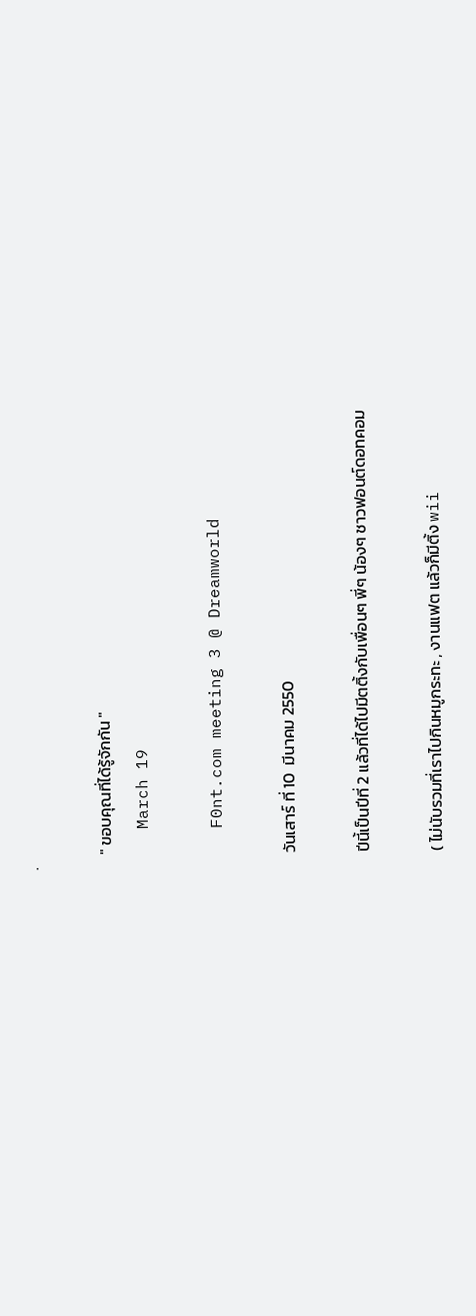.

    " ขอบคุณที่ได้รู้จักกัน "
    March 19

    F0nt.com meeting 3 @ Dreamworld

    วันเสาร์ ที่ 10  มีนาคม 2550

    ปีนี้เป็นปีที่ 2 แล้วที่ได้ไปมีตติ้งกับเพื่อนๆ พี่ๆ น้องๆ ชาวฟอนต์ดอทคอม

    ( ไม่นับรวมที่เราไปกินหมูกระทะ , งานแฟต แล้วก็มีติ้ง wii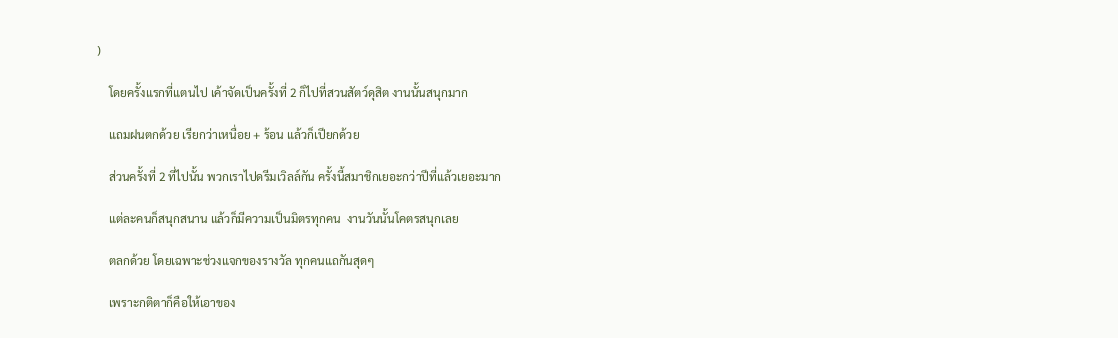)

    โดยครั้งแรกที่แตนไป เค้าจัดเป็นครั้งที่ 2 ก็ไปที่สวนสัตว์ดุสิต งานนั้นสนุกมาก

    แถมฝนตกด้วย เรียกว่าเหนื่อย + ร้อน แล้วก็เปียกด้วย

    ส่วนครั้งที่ 2 ที่ไปนั้น พวกเราไปดรีมเวิลล์กัน ครั้งนี้สมาชิกเยอะกว่าปีที่แล้วเยอะมาก

    แต่ละคนก็สนุกสนาน แล้วก็มีความเป็นมิตรทุกคน  งานวันนั้นโคตรสนุกเลย

    ตลกด้วย โดยเฉพาะช่วงแจกของรางวัล ทุกคนแถกันสุดๆ

    เพราะกติตาก็คือให้เอาของ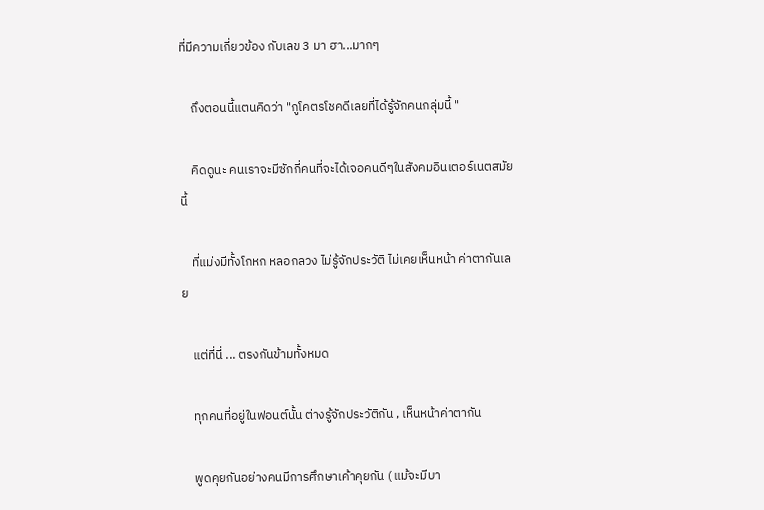ที่มีความเกี่ยวข้อง กับเลข 3 มา ฮา...มากๆ

    ถึงตอนนี้แตนคิดว่า "กูโคตรโชคดีเลยที่ได้รู้จักคนกลุ่มนี้ "

    คิดดูนะ คนเราจะมีซักกี่คนที่จะได้เจอคนดีๆในสังคมอินเตอร์เนตสมัยนี้

    ที่แม่งมีทั้งโกหก หลอกลวง ไม่รู้จักประวัติ ไม่เคยเห็นหน้า ค่าตากันเลย

    แต่ที่นี่ ... ตรงกันข้ามทั้งหมด

    ทุกคนที่อยู่ในฟอนต์นั้น ต่างรู้จักประวัติกัน , เห็นหน้าค่าตากัน

    พูดคุยกันอย่างคนมีการศึกษาเค้าคุยกัน ( แม้จะมีบา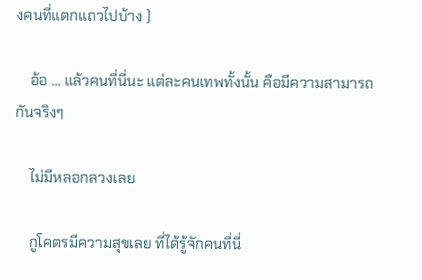งคนที่แตกแถวไปบ้าง )

    อ้อ ... แล้วคนที่นี่นะ แต่ละคนเทพทั้งนั้น คือมีความสามารถกันจริงๆ

    ไม่มีหลอกลวงเลย

    กูโคตรมีความสุขเลย ที่ได้รู้จักคนที่นี่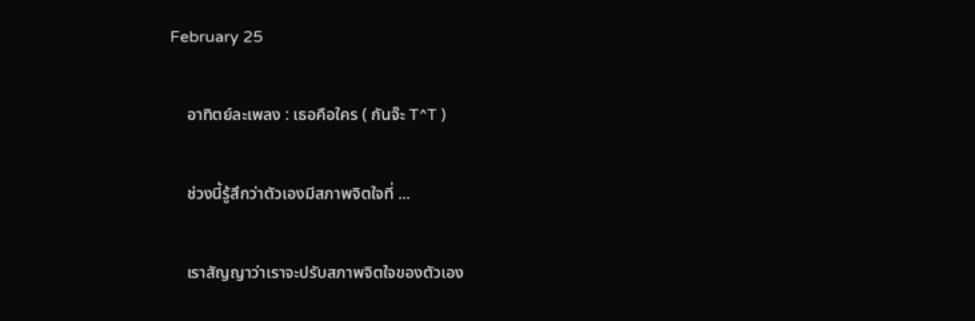February 25

    อาทิตย์ละเพลง : เธอคือใคร ( กันจ๊ะ T^T )

    ช่วงนี้รู้สึกว่าตัวเองมีสภาพจิตใจที่ ...

    เราสัญญาว่าเราจะปรับสภาพจิตใจของตัวเอง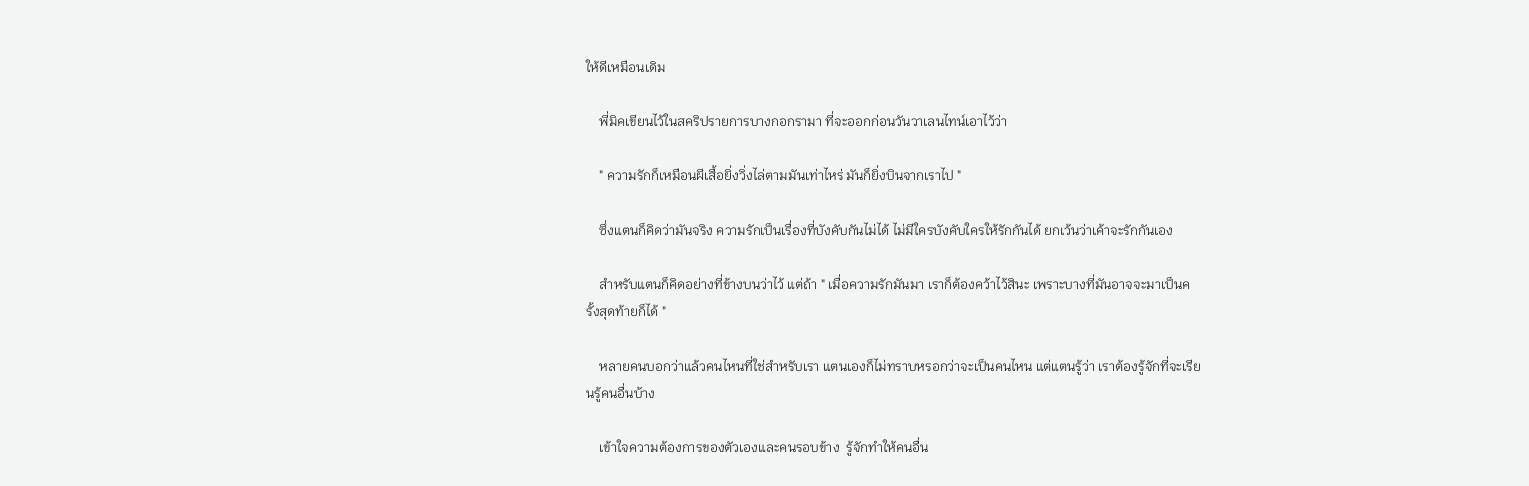ให้ดีเหมือนเดิม

    พี่มิคเขียนไว้ในสคริปรายการบางกอกรามา ที่จะออกก่อนวันวาเลนไทน์เอาไว้ว่า

    " ความรักก็เหมือนผีเสื้อยิ่งวิ่งไล่ตามมันเท่าไหร่ มันก็ยิ่งบินจากเราไป "

    ซึ่งแตนก็คิดว่ามันจริง ความรักเป็นเรื่องที่บังคับกันไม่ได้ ไม่มีใครบังคับใครให้รักกันได้ ยกเว้นว่าเค้าจะรักกันเอง

    สำหรับแตนก็คิดอย่างที่ข้างบนว่าไว้ แต่ถ้า " เมื่อความรักมันมา เราก็ต้องคว้าไว้สินะ เพราะบางที่มันอาจจะมาเป็นครั้งสุดท้ายก็ได้ "

    หลายคนบอกว่าแล้วคนไหนที่ใช่สำหรับเรา แตนเองก็ไม่ทราบหรอกว่าจะเป็นคนไหน แต่แตนรู้ว่า เราต้องรู้จักที่จะเรียนรู้คนอื่นบ้าง

    เข้าใจความต้องการของตัวเองและคนรอบข้าง  รู้จักทำให้คนอื่น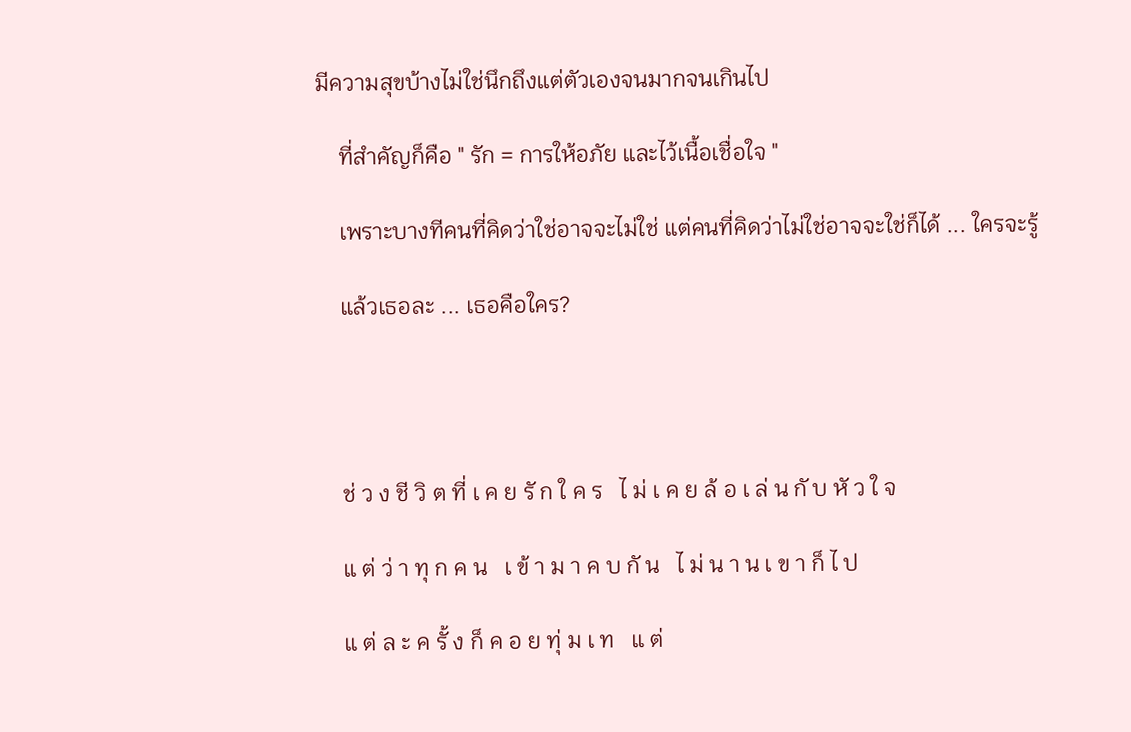มีความสุขบ้างไม่ใช่นึกถึงแต่ตัวเองจนมากจนเกินไป

    ที่สำคัญก็คือ " รัก = การให้อภัย และไว้เนื้อเชื่อใจ "

    เพราะบางทีคนที่คิดว่าใช่อาจจะไม่ใช่ แต่คนที่คิดว่าไม่ใช่อาจจะใช่ก็ได้ ... ใครจะรู้

    แล้วเธอละ ... เธอคือใคร?




    ช่ ว ง ชี วิ ต ที่ เ ค ย รั ก ใ ค ร   ไ ม่ เ ค ย ล้ อ เ ล่ น กั บ หั ว ใ จ

    แ ต่ ว่ า ทุ ก ค น   เ ข้ า ม า ค บ กั น   ไ ม่ น า น เ ข า ก็ ไ ป

    แ ต่ ล ะ ค รั้ ง ก็ ค อ ย ทุ่ ม เ ท   แ ต่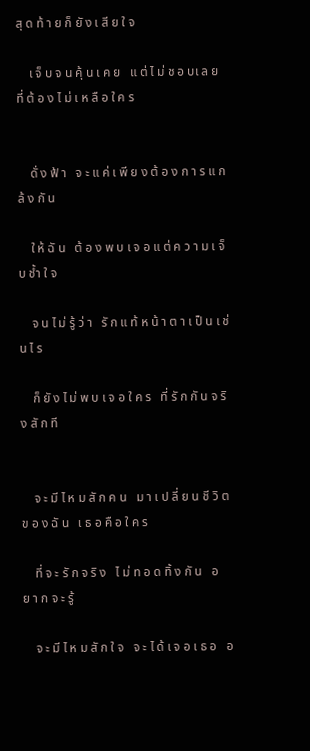สุ ด ท้ า ย ก็ ยั ง เ สี ย ใ จ

    เ จ็ บ จ น คุ้ น เ ค ย   แ ต่ ไ ม่ ช อ บเ ล ย   ที่ ต้ อ ง ไ ม่ เ ห ลื อ ใ ค ร


    ดั่ ง ฟ้ า   จ ะ แ ค่ เ พี ย ง ต้ อ ง ก า ร แ ก ล้ ง กั น

    ใ ห้ ฉั น   ต้ อ ง พ บ เ จ อ แ ต่ ค ว า ม เ จ็ บ ช้ำ ใ จ

    จ น ไ ม่ รู้ ว่ า   รั ก แ ท้ ห น้ า ต า เ ป็ น เ ช่ น ไ ร

    ก็ ยั ง ไ ม่ พ บ เ จ อ ใ ค ร   ที่ รั ก กั น จ ริ ง สั ก ที


    จ ะ มี ไ ห ม สั ก ค น   ม า เ ป ลี่ ย น ชี วิ ต ข อ ง ฉั น   เ ธ อ คื อ ใ ค ร

    ที่ จ ะ รั ก จ ริ ง   ไ ม่ ท อ ด ทิ้ ง กั น   อ ย า ก จ ะ รู้

    จ ะ มี ไ ห ม สั ก ใ จ   จ ะ ไ ด้ เ จ อ เ ธ อ   อ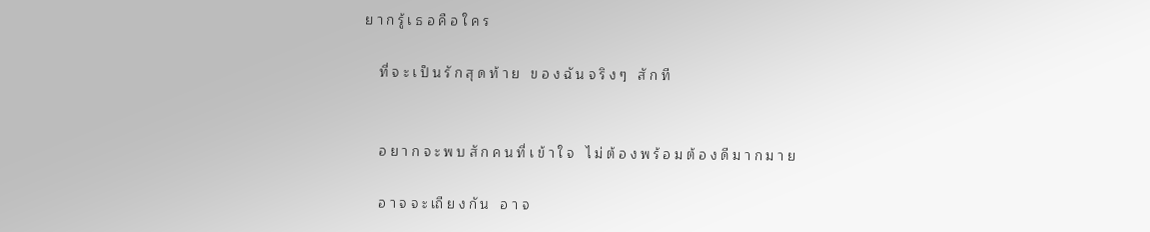ย า ก รู้ เ ธ อ คื อ ใ ค ร

    ที่ จ ะ เ ป็ น รั ก สุ ด ท้ า ย   ข อ ง ฉั น จ ริ ง ๆ   สั ก ที


    อ ย า ก จ ะ พ บ สั ก ค น ที่ เ ข้ า ใ จ   ไ ม่ ต้ อ ง พ ร้ อ ม ต้ อ ง ดี ม า ก ม า ย

    อ า จ จ ะ เถี ย ง กั น   อ า จ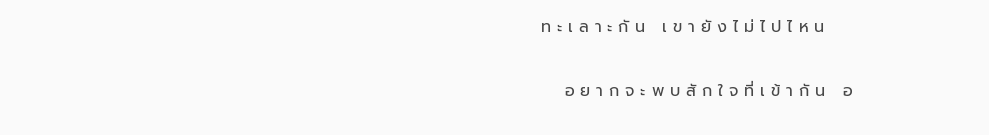ท ะ เ ล า ะ กั น   เ ข า ยั ง ไ ม่ ไ ป ไ ห น

    อ ย า ก จ ะ พ บ สั ก ใ จ ที่ เ ข้ า กั น   อ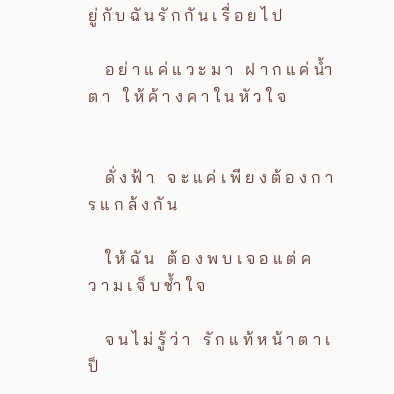ยู่ กั บ ฉั น รั ก กั น เ รื่ อ ย ไ ป

    อ ย่ า แ ค่ แ ว ะ ม า   ฝ า ก แ ค่ น้ำ ต า   ใ ห้ ค้ า ง ค า ใ น หั ว ใ จ


    ดั่ ง ฟ้ า   จ ะ แ ค่ เ พี ย ง ต้ อ ง ก า ร แ ก ล้ ง กั น

    ใ ห้ ฉั น   ต้ อ ง พ บ เ จ อ แ ต่ ค ว า ม เ จ็ บ ช้ำ ใ จ

    จ น ไ ม่ รู้ ว่ า   รั ก แ ท้ ห น้ า ต า เ ป็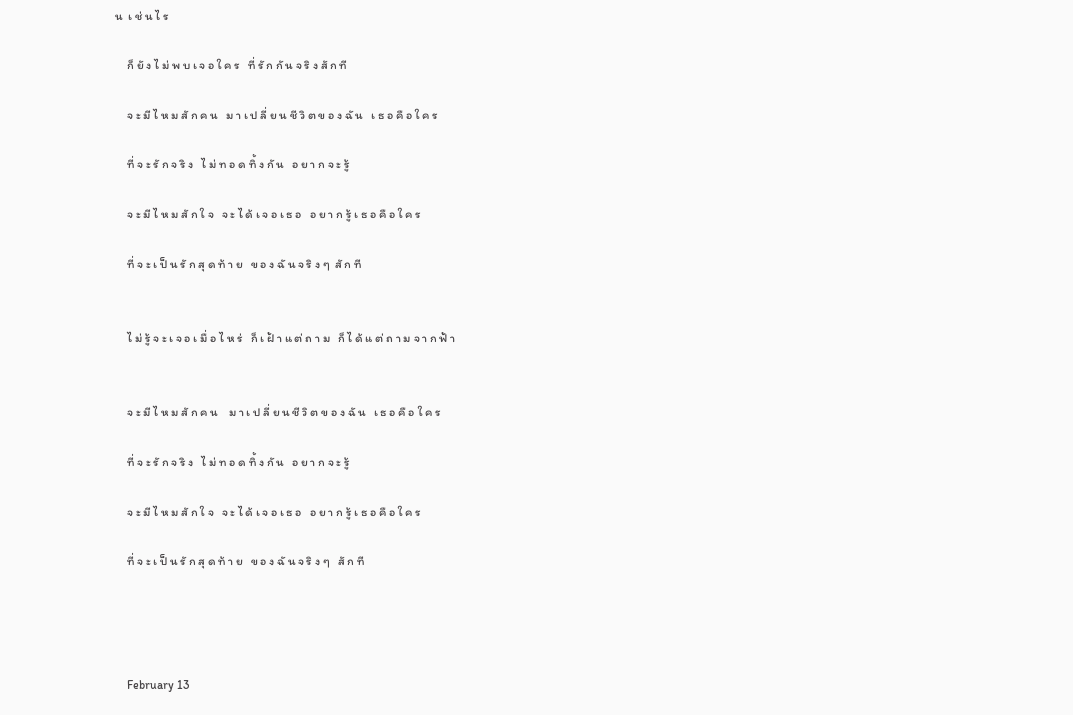น  เ ช่ น ไ ร

    ก็ ยั ง ไ ม่ พ บ เ จ อ ใ ค ร   ที่ รั ก กั น จ ริ ง สั ก ที

    จ ะ มี ไ ห ม สั ก ค น   ม า เ ป ลี่ ย น ชี วิ ต ข อ ง ฉั น   เ ธ อ คื อ ใ ค ร

    ที่ จ ะ รั ก จ ริ ง   ไ ม่ ท อ ด ทิ้ ง กั น   อ ย า ก จ ะ รู้

    จ ะ มี ไ ห ม สั ก ใ จ   จ ะ ไ ด้ เ จ อ เ ธ อ   อ ย า ก รู้ เ ธ อ คื อ ใ ค ร

    ที่ จ ะ เ ป็ น รั ก สุ ด ท้ า ย   ข อ ง ฉั น จ ริ ง ๆ  สั ก ที


    ไ ม่ รู้ จ ะ เ จ อ เ มื่ อ ไ ห ร่   ก็ เ ฝ้ า แ ต่ ถ า ม   ก็ ไ ด้ แ ต่ ถ า ม จ า ก ฟ้ า


    จ ะ มี ไ ห ม สั ก ค น    ม า เ ป ลี่ ย น ชี วิ ต ข อ ง ฉั น   เ ธ อ คื อ ใ ค ร

    ที่ จ ะ รั ก จ ริ ง   ไ ม่ ท อ ด ทิ้ ง กั น   อ ย า ก จ ะ รู้

    จ ะ มี ไ ห ม สั ก ใ จ   จ ะ ไ ด้ เ จ อ เ ธ อ   อ ย า ก รู้ เ ธ อ คื อ ใ ค ร

    ที่ จ ะ เ ป็ น รั ก สุ ด ท้ า ย   ข อ ง ฉั น จ ริ ง ๆ   สั ก ที




    February 13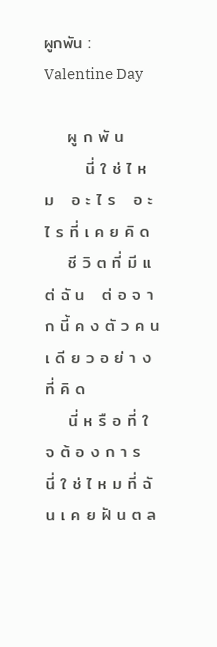ผูกพัน : Valentine Day

    ผู ก พั น
       นี่ ใ ช่ ไ ห ม   อ ะ ไ ร   อ ะ ไ ร ที่ เ ค ย คิ ด
    ชี วิ ต ที่ มี แ ต่ ฉั น   ต่ อ จ า ก นี้ ค ง ตั ว ค น เ ดี ย ว อ ย่ า ง ที่ คิ ด
    นี่ ห รื อ ที่ ใ จ ต้ อ ง ก า ร   นี่ ใ ช่ ไ ห ม ที่ ฉั น เ ค ย ฝั น ต ล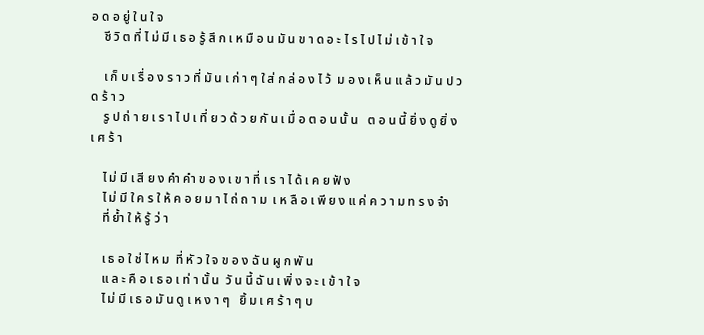อ ด อ ยู่ ใ น ใ จ
    ชี วิ ต ที่ ไ ม่ มี เ ธ อ รู้ สึ ก เ ห มื อ น มั น ข า ด อ ะ ไ ร ไ ป ไ ม่ เ ข้ า ใ จ

    เ ก็ บ เ รื่ อ ง ร า ว ที่ มั น เ ก่ า ๆ ใ ส่ ก ล่ อ ง ไ ว้  ม อ ง เ ห็ น แ ล้ ว มั น ป ว ด ร้ า ว
    รู ป ถ่ า ย เ ร า ไ ป เ ที่ ย ว ด้ ว ย กั น เ มื่ อ ต อ น นั้ น   ต อ น นี้ ยิ่ ง ดู ยิ่ ง เ ศ ร้ า

    ไ ม่ มี เ สี ย ง คำ คำ ข อ ง เ ข า ที่ เ ร า ไ ด้ เ ค ย ฟั ง
    ไ ม่ มี ใ ค ร ใ ห้ ค อ ย ม า ไ ถ่ ถ า ม  เ ห ลื อ เ พี ย ง แ ค่ ค ว า ม ท ร ง จำ
    ที่ ย้ำ ใ ห้ รู้ ว่ า

    เ ธ อ ใ ช่ ไ ห ม  ที่ หั ว ใ จ ข อ ง ฉั น ผู ก พั น
    แ ล ะ คื อ เ ธ อ เ ท่ า นั้ น  วั น นี้ ฉั น เ พิ่ ง จ ะ เ ข้ า ใ จ
    ไ ม่ มี เ ธ อ มั น ดู เ ห ง า ๆ   ยิ้ ม เ ศ ร้ า ๆ บ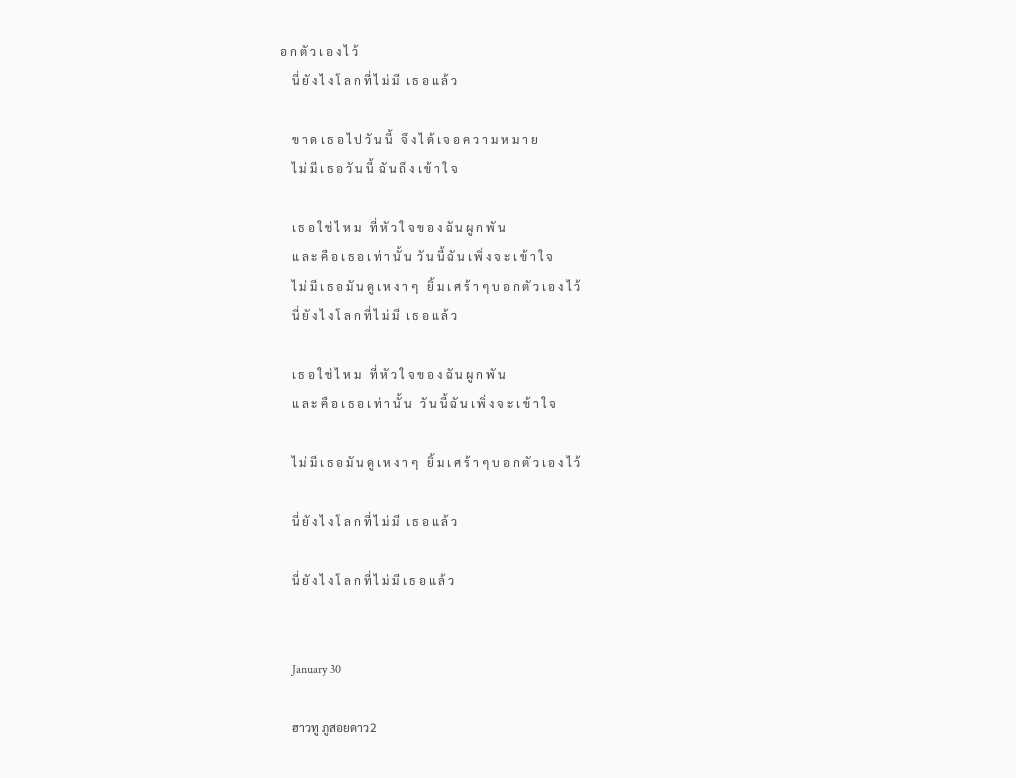อ ก ตั ว เ อ ง ไ ว้
    นี่ ยั ง ไ ง โ ล ก ที่ ไ ม่ มี  เ ธ อ แ ล้ ว

    ข า ด เ ธ อ ไ ป วั น นี้   จึ ง ไ ด้ เ จ อ ค ว า ม ห ม า ย
    ไ ม่ มี เ ธ อ วั น นี้  ฉั น ถึ ง เ ข้ า ใ จ

    เ ธ อ ใ ช่ ไ ห ม   ที่ หั ว ใ จ ข อ ง ฉั น ผู ก พั น
    แ ล ะ คื อ เ ธ อ เ ท่ า นั้ น  วั น นี้ ฉั น เ พิ่ ง จ ะ เ ข้ า ใ จ
    ไ ม่ มี เ ธ อ มั น ดู เ ห ง า ๆ   ยิ้ ม เ ศ ร้ า ๆ บ อ ก ตั ว เ อ ง ไ ว้
    นี่ ยั ง ไ ง โ ล ก ที่ ไ ม่ มี  เ ธ อ แ ล้ ว

    เ ธ อ ใ ช่ ไ ห ม   ที่ หั ว ใ จ ข อ ง ฉั น ผู ก พั น
    แ ล ะ คื อ เ ธ อ เ ท่ า นั้ น   วั น นี้ ฉั น เ พิ่ ง จ ะ เ ข้ า ใ จ

    ไ ม่ มี เ ธ อ มั น ดู เ ห ง า ๆ   ยิ้ ม เ ศ ร้ า ๆ บ อ ก ตั ว เ อ ง ไ ว้

    นี่ ยั ง ไ ง โ ล ก ที่ ไ ม่ มี  เ ธ อ แ ล้ ว

    นี่ ยั ง ไ ง โ ล ก ที่ ไ ม่ มี เ ธ อ แ ล้ ว


    January 30

    ฮาวทู ภูสอยดาว2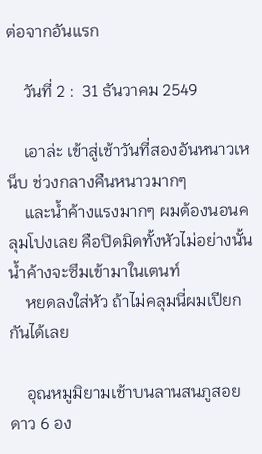ต่อจากอันแรก

    วันที่ 2 :  31 ธันวาคม 2549

    เอาล่ะ เข้าสู่เช้าวันที่สองอันหนาวเหน็บ ช่วงกลางคืนหนาวมากๆ
    และน้ำค้างแรงมากๆ ผมต้องนอนคลุมโปงเลย คือปิดมิดทั้งหัวไม่อย่างนั้นน้ำค้างจะซึมเข้ามาในเตนท์
    หยดลงใส่หัว ถ้าไม่คลุมนี่ผมเปียกกันได้เลย

    อุณหมูมิยามเช้าบนลานสนภูสอยดาว 6 อง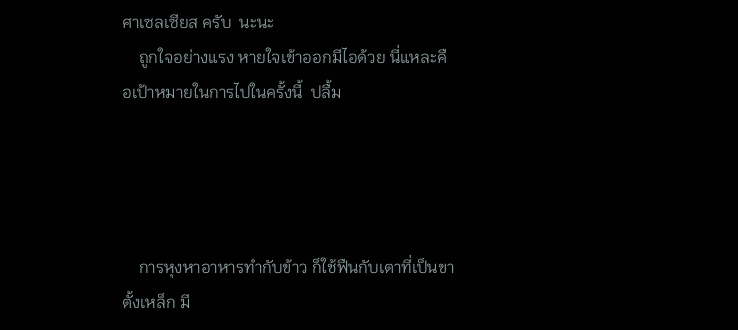ศาเซลเซียส ครับ  นะนะ
    ถูกใจอย่างแรง หายใจเข้าออกมีไอด้วย นี่แหละคือเป้าหมายในการไปในครั้งนี้  ปลื้ม




    การหุงหาอาหารทำกับข้าว ก็ใช้ฟืนกับเตาที่เป็นขาตั้งเหล็ก มี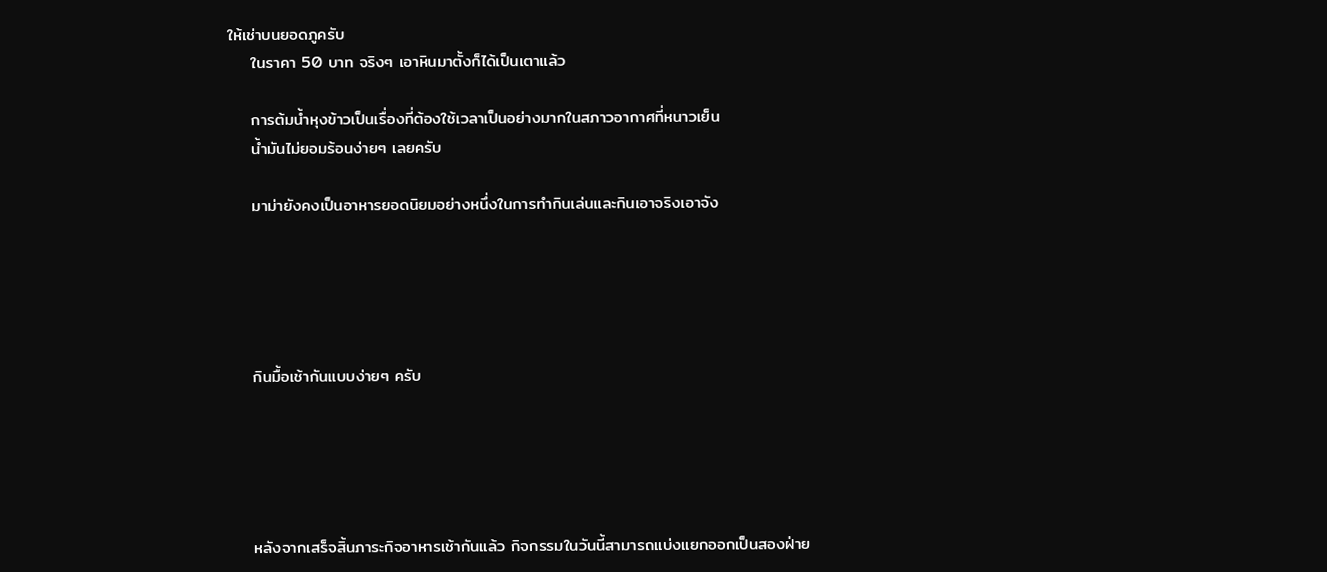ให้เช่าบนยอดภูครับ
    ในราคา 50 บาท จริงๆ เอาหินมาตั้งก็ได้เป็นเตาแล้ว

    การต้มน้ำหุงข้าวเป็นเรื่องที่ต้องใช้เวลาเป็นอย่างมากในสภาวอากาศที่หนาวเย็น
    น้ำมันไม่ยอมร้อนง่ายๆ เลยครับ

    มาม่ายังคงเป็นอาหารยอดนิยมอย่างหนึ่งในการทำกินเล่นและกินเอาจริงเอาจัง





    กินมื้อเช้ากันแบบง่ายๆ ครับ





    หลังจากเสร็จสิ้นภาระกิจอาหารเช้ากันแล้ว กิจกรรมในวันนี้สามารถแบ่งแยกออกเป็นสองฝ่าย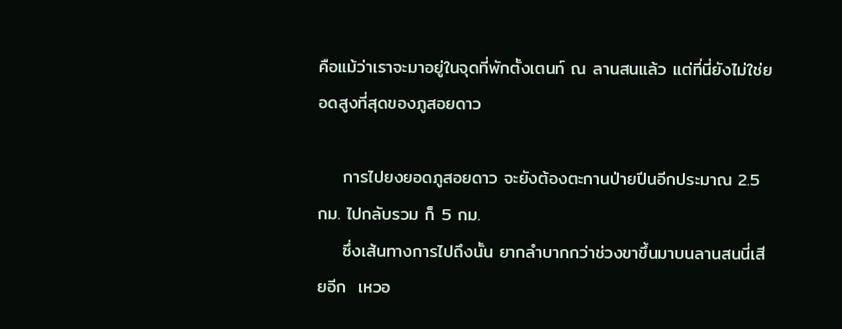คือแม้ว่าเราจะมาอยู่ในจุดที่พักตั้งเตนท์ ณ ลานสนแล้ว แต่ที่นี่ยังไม่ใช่ยอดสูงที่สุดของภูสอยดาว

    การไปยงยอดภูสอยดาว จะยังต้องตะกานป่ายปีนอีกประมาณ 2.5 กม. ไปกลับรวม ก็ 5 กม.
    ซึ่งเส้นทางการไปถึงนั้น ยากลำบากกว่าช่วงขาขึ้นมาบนลานสนนี่เสียอีก  เหวอ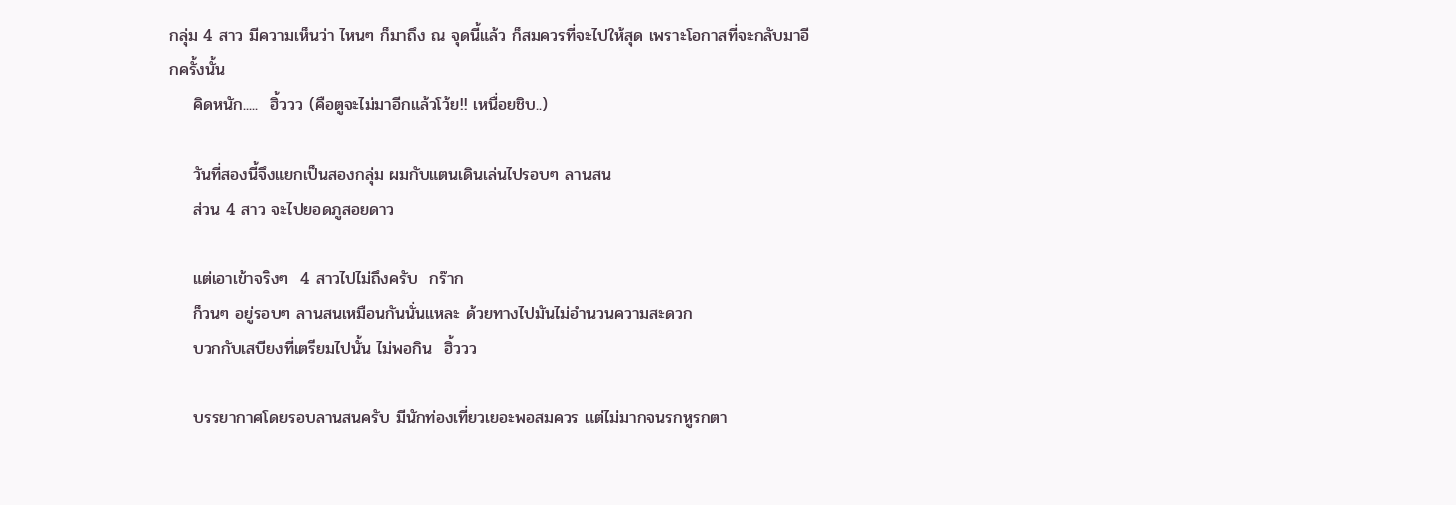กลุ่ม 4 สาว มีความเห็นว่า ไหนๆ ก็มาถึง ณ จุดนี้แล้ว ก็สมควรที่จะไปให้สุด เพราะโอกาสที่จะกลับมาอีกครั้งนั้น
    คิดหนัก.....  ฮิ้ววว (คือตูจะไม่มาอีกแล้วโว้ย!! เหนื่อยชิบ..)

    วันที่สองนี้จึงแยกเป็นสองกลุ่ม ผมกับแตนเดินเล่นไปรอบๆ ลานสน
    ส่วน 4 สาว จะไปยอดภูสอยดาว

    แต่เอาเข้าจริงๆ  4 สาวไปไม่ถึงครับ  กร๊าก
    ก็วนๆ อยู่รอบๆ ลานสนเหมือนกันนั่นแหละ ด้วยทางไปมันไม่อำนวนความสะดวก
    บวกกับเสบียงที่เตรียมไปนั้น ไม่พอกิน  ฮิ้ววว

    บรรยากาศโดยรอบลานสนครับ มีนักท่องเที่ยวเยอะพอสมควร แต่ไม่มากจนรกหูรกตา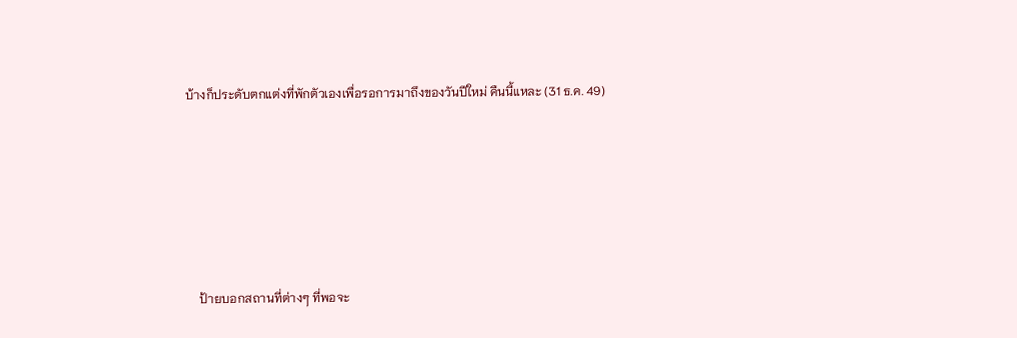บ้างก็ประดับตกแต่งที่พักตัวเองเพื่อรอการมาถึงของวันปีใหม่ คืนนี้แหละ (31 ธ.ค. 49)






    ป้ายบอกสถานที่ต่างๆ ที่พอจะ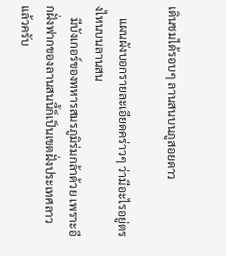เดินชมได้รอบๆ ลานสนบนภูสอยดาว

    แผนผังบอกรายละเอียดคร่าวๆ ว่ามีอะไรอยู่ตรงไหนบนลานสน
    มีบังเกอร์ของทหารสมรภูมิร่มกล้าด้วย เพราะอีกฝั่งฟากของลานสนนี้ก็เป็นเขตฝั่งประเทศลาวแล้วครับ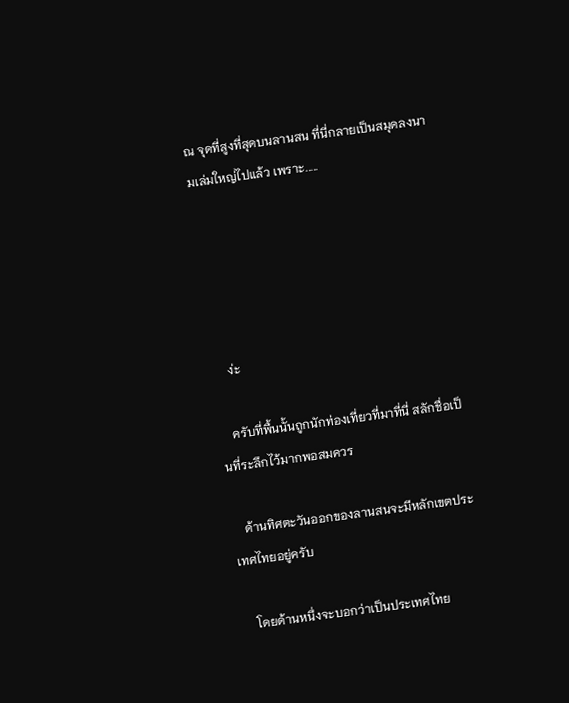ณ จุดที่สูงที่สุดบนลานสน ที่นี่กลายเป็นสมุดลงนามเล่มใหญ่ไปแล้ว เพราะ.....





     ง่ะ

    ครับที่พื้นนั้นถูกนักท่องเที่ยวที่มาที่นี่ สลักชื่อเป็นที่ระลึกไว้มากพอสมควร

    ด้านทิศตะวันออกของลานสนจะมีหลักเขตประเทศไทยอยู่ครับ

    โดยด้านหนึ่งจะบอกว่าเป็นประเทศไทย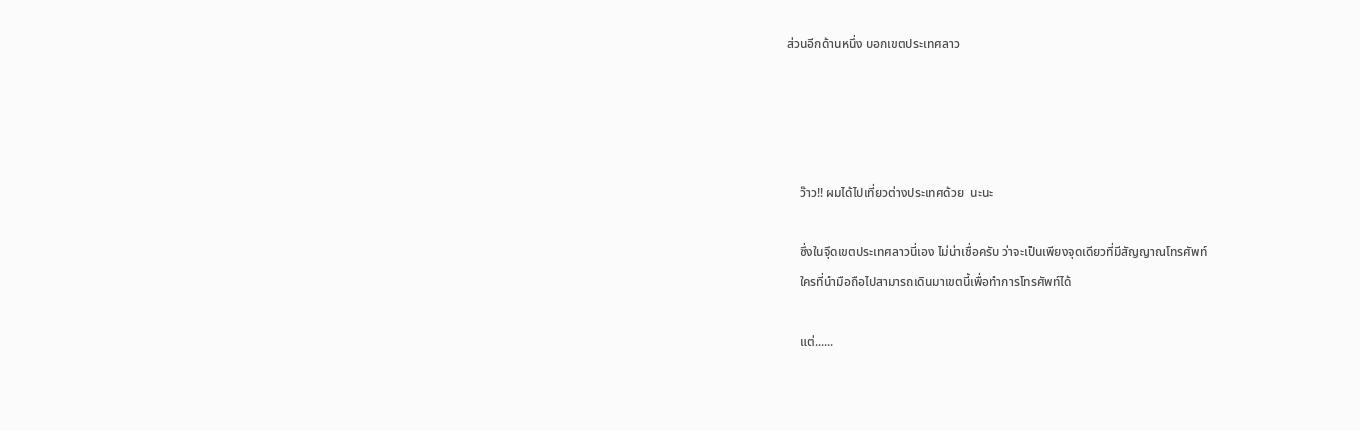ส่วนอีกด้านหนึ่ง บอกเขตประเทศลาว




    ว๊าว!! ผมได้ไปเที่ยวต่างประเทศด้วย  นะนะ

    ซึ่งในจุึดเขตประเทศลาวนี่เอง ไม่น่าเชื่อครับ ว่าจะเป็นเพียงจุดเดียวที่มีสัญญาณโทรศัพท์
    ใครที่นำมือถือไปสามารถเดินมาเขตนี้เพื่อทำการโทรศัพท์ได้

    แต่......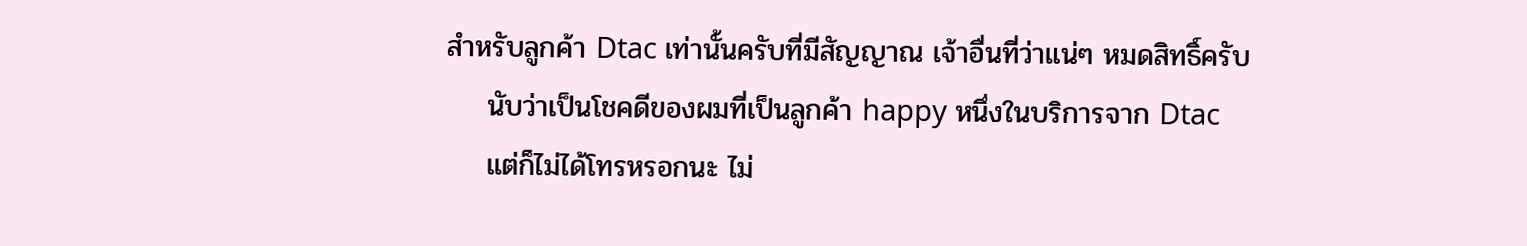สำหรับลูกค้า Dtac เท่านั้นครับที่มีสัญญาณ เจ้าอื่นที่ว่าแน่ๆ หมดสิทธิ์ครับ
    นับว่าเป็นโชคดีของผมที่เป็นลูกค้า happy หนึ่งในบริการจาก Dtac
    แต่ก็ไม่ได้โทรหรอกนะ ไม่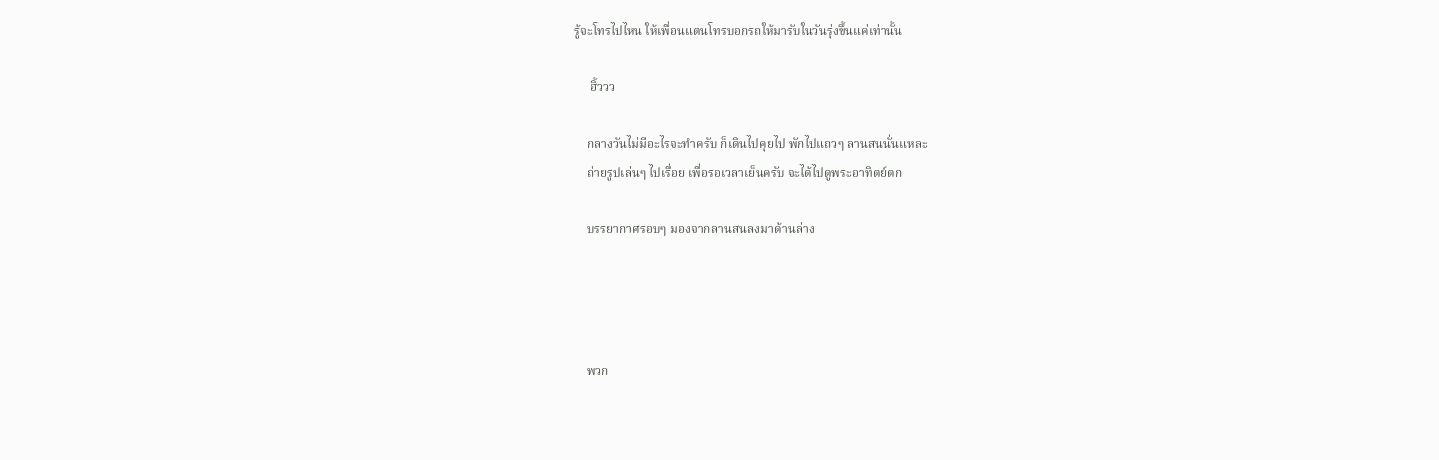รู้จะโทรไปไหน ให้เพื่อนแตนโทรบอกรถให้มารับในวันรุ่งขึ้นแค่เท่านั้น

     ฮิ้ววว

    กลางวันไม่มีอะไรจะทำครับ ก็เดินไปคุยไป พักไปแถวๆ ลานสนนั่นแหละ
    ถ่ายรูปเล่นๆ ไปเรื่อย เพื่อรอเวลาเย็นครับ จะได้ไปดูพระอาทิตย์ตก

    บรรยากาศรอบๆ มองจากลานสนลงมาด้านล่าง




    พวก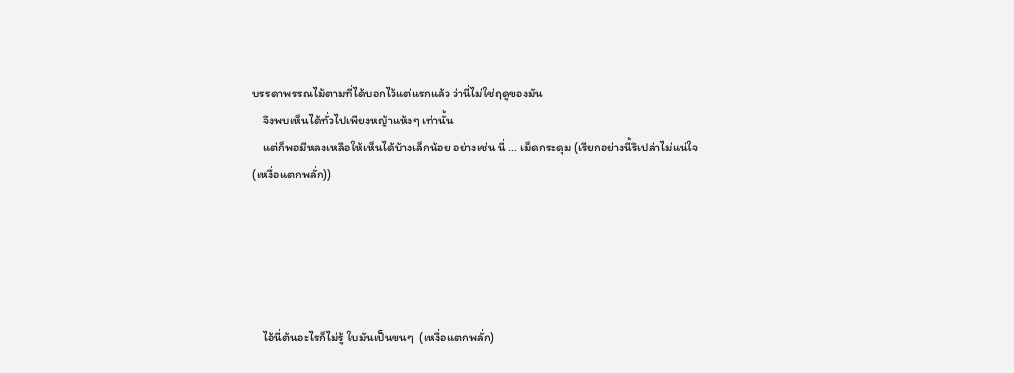บรรดาพรรณไม้ตามที่ได้บอกไว้แต่แรกแล้ว ว่านี่ไม่ใช่ฤดูของมัน
    จึงพบเห็นได้ทั่วไปเพียงหญ้าแห้งๆ เท่านั้น
    แต่ก็พอมีหลงเหลือให้เห็นได้บ้างเล็กน้อย อย่างเช่น นี่ ... เม็ดกระดุม (เรียกอย่างนี้รึเปล่าไม่แน่ใจ  (เหงื่อแตกพลั่ก))





    ไอ้นี่ต้นอะไรก็ไม่รู้ ใบมันเป็นขนๆ  (เหงื่อแตกพลั่ก)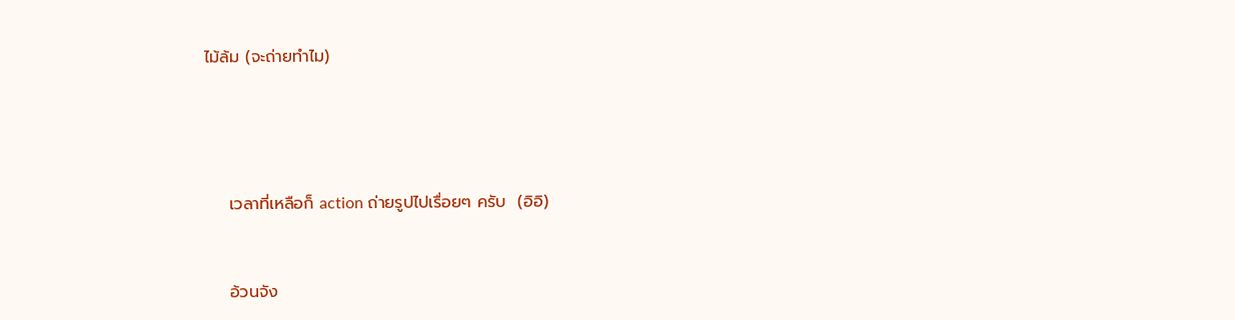ไม้ล้ม (จะถ่ายทำไม)




    เวลาที่เหลือก็ action ถ่ายรูปไปเรื่อยๆ ครับ  (อิอิ)


    อ้วนจัง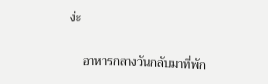ง่ะ

    อาหารกลางวันกลับมาที่พัก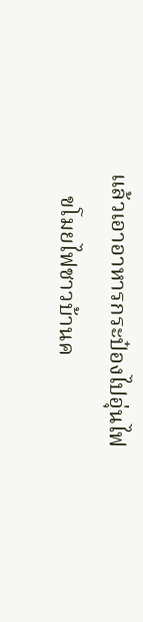แล้วเอาอาหารกระป๋องไปอุ่นไฟ
    ขโมยไฟชาวบ้านค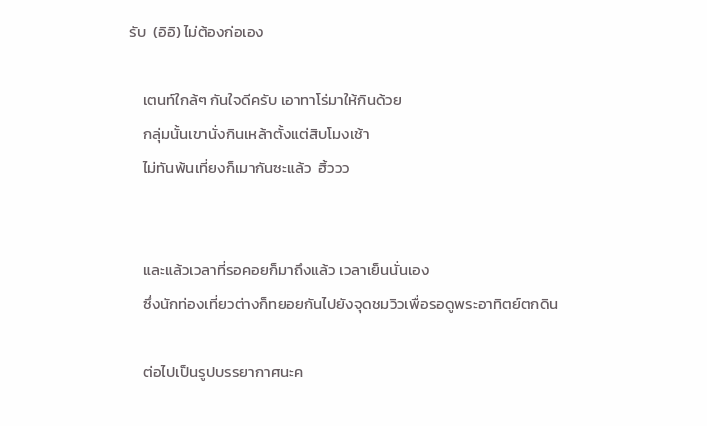รับ  (อิอิ) ไม่ต้องก่อเอง

    เตนท์ใกล้ๆ กันใจดีครับ เอาทาโร่มาให้กินด้วย
    กลุ่มนั้นเขานั่งกินเหล้าตั้งแต่สิบโมงเช้า
    ไม่ทันพ้นเที่ยงก็เมากันซะแล้ว  ฮิ้ววว


    และแล้วเวลาที่รอคอยก็มาถึงแล้ว เวลาเย็นนั่นเอง
    ซึ่งนักท่องเที่ยวต่างก็ทยอยกันไปยังจุดชมวิวเพื่อรอดูพระอาทิตย์ตกดิน

    ต่อไปเป็นรูปบรรยากาศนะค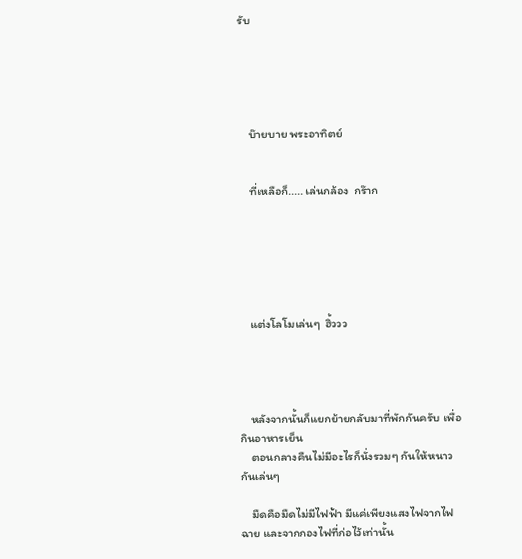รับ





    บ๊ายบาย พระอาทิตย์


    ที่เหลือก็..... เล่นกล้อง  กร๊าก






    แต่งโลโมเล่นๆ  ฮิ้ววว




    หลังจากนั้นก็แยกย้ายกลับมาที่พักกันครับ เพื่อกินอาหารเย็น
    ตอนกลางคืนไม่มีอะไรก็นั่งรวมๆ กันให้หนาวกันเล่นๆ

    มืดคือมืดไม่มีไฟฟ้า มีแค่เพียงแสงไฟจากไฟฉาย และจากกองไฟที่ก่อไว้เท่านั้น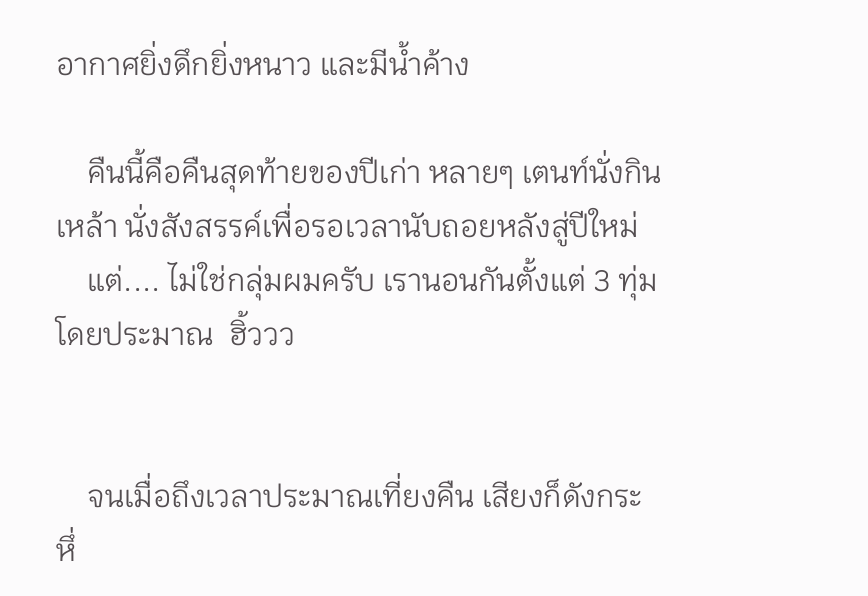อากาศยิ่งดึกยิ่งหนาว และมีน้ำค้าง

    คืนนี้คือคืนสุดท้ายของปีเก่า หลายๆ เตนท์นั่งกินเหล้า นั่งสังสรรค์เพื่อรอเวลานับถอยหลังสู่ปีใหม่
    แต่.... ไม่ใช่กลุ่มผมครับ เรานอนกันตั้งแต่ 3 ทุ่ม โดยประมาณ  ฮิ้ววว


    จนเมื่อถึงเวลาประมาณเที่ยงคืน เสียงก็ดังกระหึ่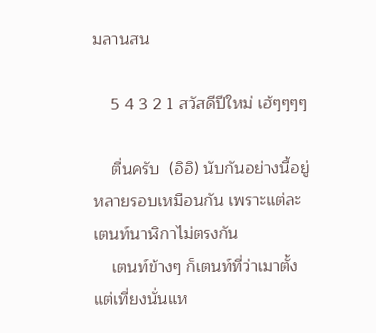มลานสน

    5 4 3 2 1 สวัสดีปีใหม่ เฮ้ๆๆๆๆ

    ตื่นครับ  (อิอิ) นับกันอย่างนี้อยู่หลายรอบเหมือนกัน เพราะแต่ละเตนท์นาฬิกาไม่ตรงกัน
    เตนท์ข้างๆ ก็เตนท์ที่ว่าเมาตั้งแต่เที่ยงนั่นแห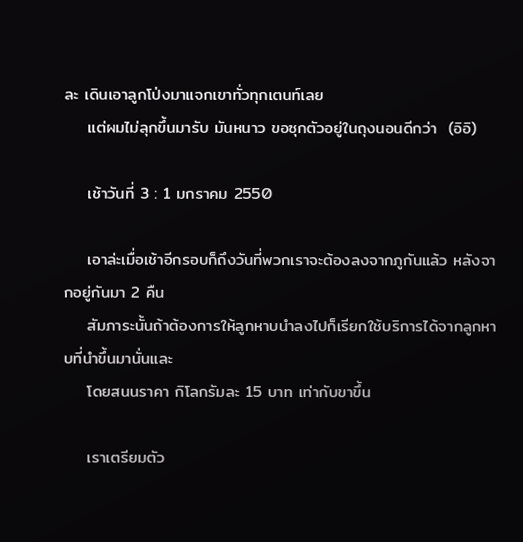ละ เดินเอาลูกโป่งมาแจกเขาทั่วทุกเตนท์เลย
    แต่ผมไม่ลุกขึ้นมารับ มันหนาว ขอซุกตัวอยู่ในถุงนอนดีกว่า  (อิอิ)

    เช้าวันที่ 3 : 1 มกราคม 2550

    เอาล่ะเมื่อเช้าอีกรอบก็ถึงวันที่พวกเราจะต้องลงจากภูกันแล้ว หลังจากอยู่กันมา 2 คืน
    สัมภาระนั้นถ้าต้องการให้ลูกหาบนำลงไปก็เรียกใช้บริการได้จากลูกหาบที่นำขึ้นมานั่นและ
    โดยสนนราคา กิโลกรัมละ 15 บาท เท่ากับขาขึ้น

    เราเตรียมตัว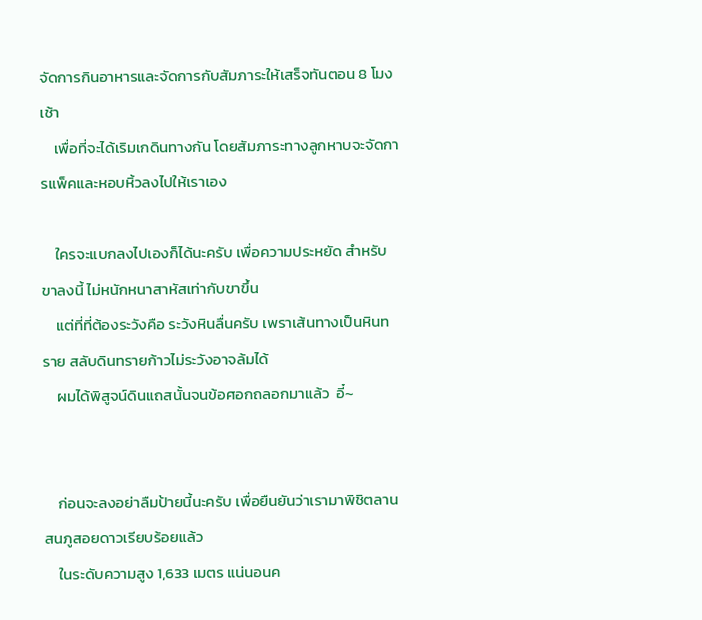จัดการกินอาหารและจัดการกับสัมภาระให้เสร็จทันตอน 8 โมงเช้า
    เพื่อที่จะได้เริมเกดินทางกัน โดยสัมภาระทางลูกหาบจะจัดการแพ็คและหอบหิ้วลงไปให้เราเอง

    ใครจะแบกลงไปเองก็ได้นะครับ เพื่อความประหยัด สำหรับขาลงนี้ ไม่หนักหนาสาหัสเท่ากับขาขึ้น
    แต่ที่ที่ต้องระวังคือ ระวังหินลื่นครับ เพราเส้นทางเป็นหินทราย สลับดินทรายก้าวไม่ระวังอาจล้มได้
    ผมได้พิสูจน์ดินแถสนั้นจนข้อศอกถลอกมาแล้ว  อี๋~


    ก่อนจะลงอย่าลืมป้ายนี้นะครับ เพื่อยืนยันว่าเรามาพิชิตลานสนภูสอยดาวเรียบร้อยแล้ว
    ในระดับความสูง 1,633 เมตร แน่นอนค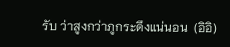รับ ว่าสูงกว่าภูกระดึงแน่นอน  (อิอิ)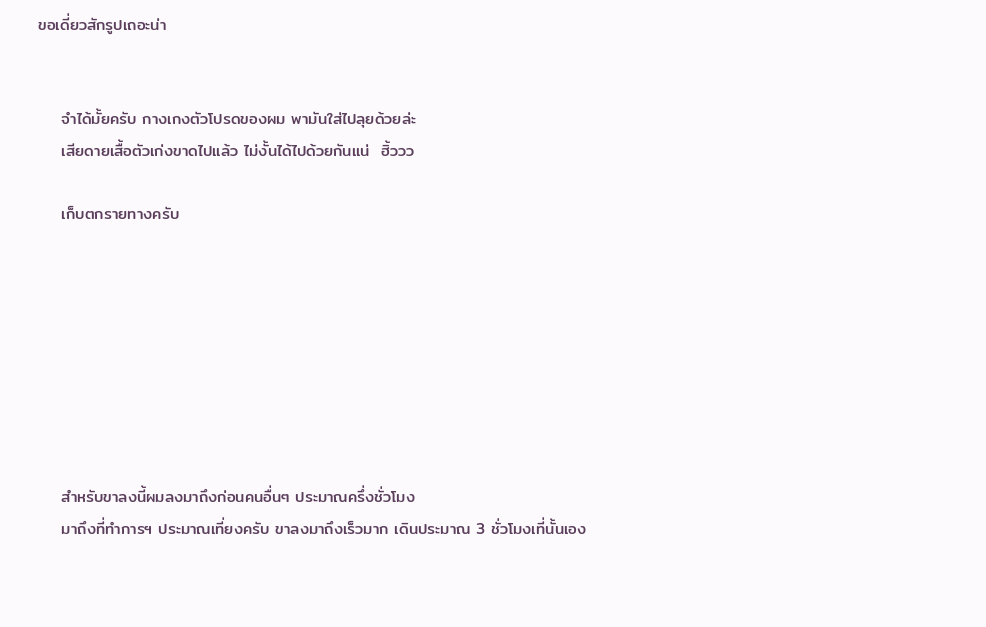ขอเดี่ยวสักรูปเถอะน่า


    จำได้มั้ยครับ กางเกงตัวโปรดของผม พามันใส่ไปลุยด้วยล่ะ
    เสียดายเสื้อตัวเก่งขาดไปแล้ว ไม่งั้นได้ไปด้วยกันแน่  ฮิ้ววว

    เก็บตกรายทางครับ








    สำหรับขาลงนี้ผมลงมาถึงก่อนคนอื่นๆ ประมาณครึ่งชั่วโมง
    มาถึงที่ทำการฯ ประมาณเที่ยงครับ ขาลงมาถึงเร็วมาก เดินประมาณ 3 ชั่วโมงเที่นั้นเอง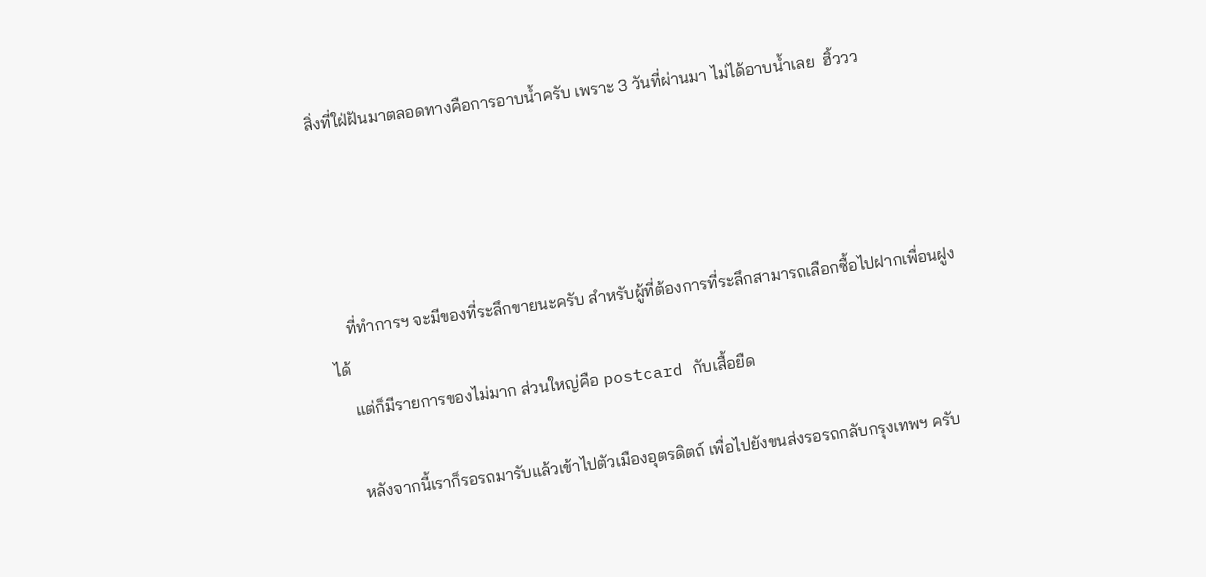สิ่งที่ใฝ่ฝันมาตลอดทางคือการอาบน้ำครับ เพราะ 3 วันที่ผ่านมา ไม่ได้อาบน้ำเลย  ฮิ้ววว




    ที่ทำการฯ จะมีของที่ระลึกขายนะครับ สำหรับผู้ที่ต้องการที่ระลึกสามารถเลือกซื้อไปฝากเพื่อนฝูงได้
    แต่ก็มีรายการของไม่มาก ส่วนใหญ่คือ postcard กับเสื้อยืด

    หลังจากนี้เราก็รอรถมารับแล้วเข้าไปตัวเมืองอุตรดิตถ์ เพื่อไปยังขนส่งรอรถกลับกรุงเทพฯ ครับ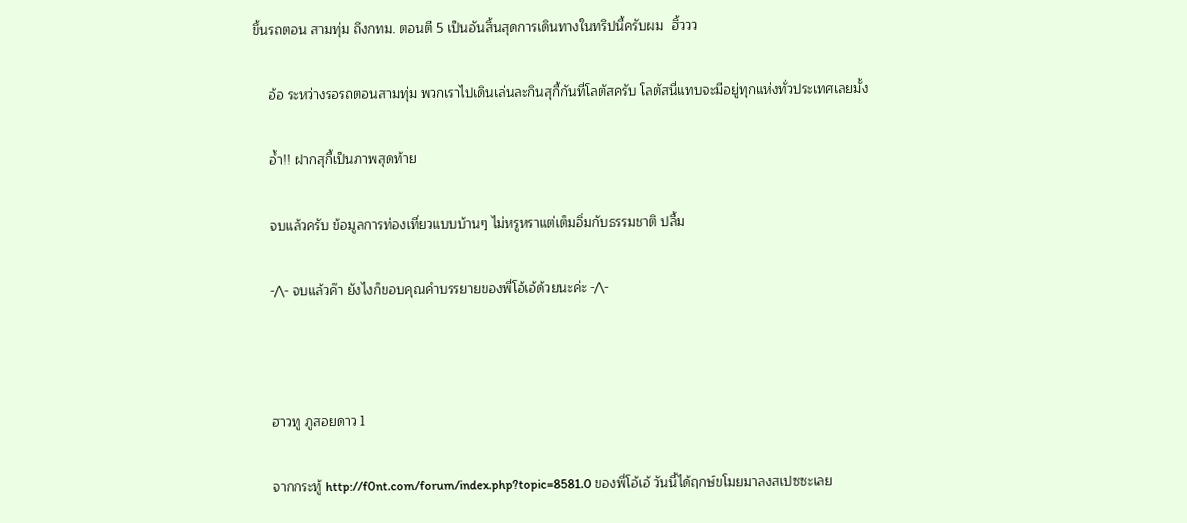ขึ้นรถตอน สามทุ่ม ถึงกทม. ตอนตี 5 เป็นอันสิ้นสุดการเดินทางในทริปนี้ครับผม  ฮิ้ววว

    อ้อ ระหว่างรอรถตอนสามทุ่ม พวกเราไปเดินเล่นละกินสุกี้กันที่โลตัสครับ โลตัสนี่แทบจะมีอยู่ทุกแห่งทั่วประเทศเลยมั้ง

    อ้ำ!! ฝากสุกี้เป็นภาพสุดท้าย

    จบแล้วครับ ข้อมูลการท่องเที่ยวแบบบ้านๆ ไม่หรูหราแต่เต็มอิ่มกับธรรมชาติ ปลื้ม

    -/\- จบแล้วค๊า ยังไงก็ขอบคุณคำบรรยายของพี่โอ้เอ้ด้วยนะค่ะ -/\-



    ฮาวทู ภูสอยดาว 1

    จากกระทู้ http://f0nt.com/forum/index.php?topic=8581.0 ของพี่โอ้เอ้ วันนี้ได้ฤกษ์ขโมยมาลงสเปซซะเลย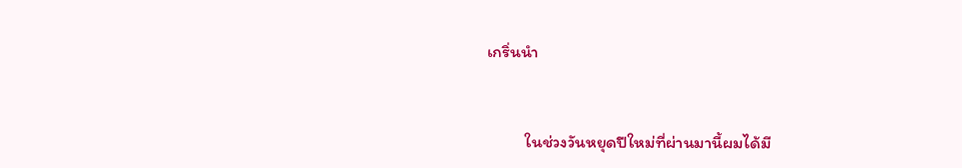เกริ่นนำ


          ในช่วงวันหยุดปีใหม่ที่ผ่านมานี้ผมได้มี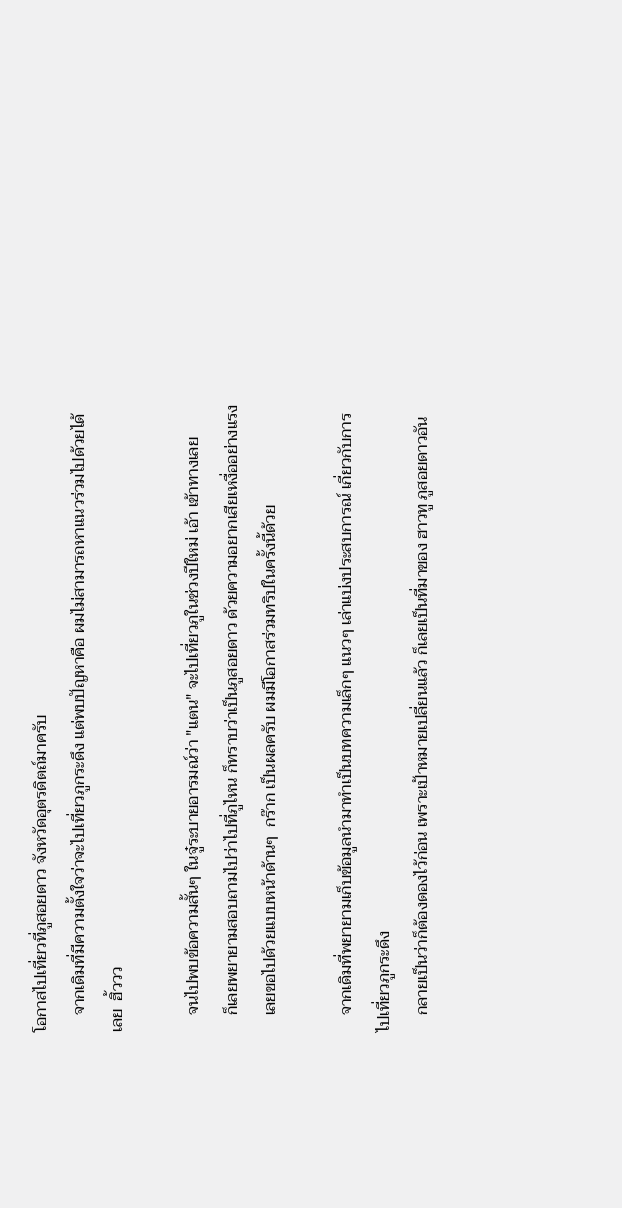โอกาสไปเที่ยวที่ภูสอยดาว จังหวัดอุตรดิตถ์มาครับ
    จากเดิมที่มีความตั้งใจว่าจะไปเที่ยวภูกระดึง แต่พบปัญหาคือ ผมไม่สามารถหาแนวร่วมไปด้วยได้เลย  ฮิ้ววว

    จนไปพบข้อความสั้นๆ ในจู๋ระบายอารมณ์ว่า "แตน" จะไปเที่ยวภูในช่วงปีใหม่ เอ้า เข้าทางเลย
    ก็เลยพยายามสอบถามไปว่าไปที่ภูไหน ก็ทราบว่าเป็นภูสอยดาว ด้วยความอยากเสียเหงื่ออย่างแรง
    เลยขอไปด้วยแบบหน้าด้านๆ  กร๊าก เป็นผลครับ ผมมีโอกาสร่วมทริปในครั้งนี้ด้วย

    จากเดิมที่พยายามเก็บข้อมูลนำมาทำเป็นบทความเล็กๆ แนวๆ เล่าแบ่งประสบการณ์ เกี่ยวกับการไปเที่ยวภูกระดึง
    กลายเป็นว่าก็ต้องดองไว้ก่อน เพราะเป้าหมายเปลี่ยนแล้ว ก็เลยเป็นที่มาของ ฮาวทู ภูสอยดาวอัน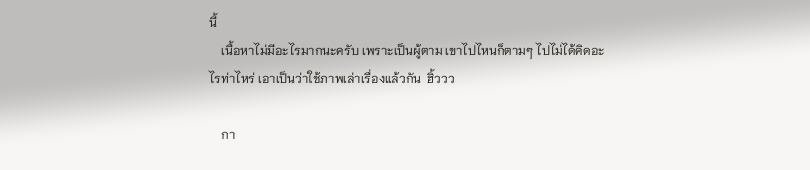นี้
    เนื้อหาไม่มีอะไรมากนะครับ เพราะเป็นผู้ตาม เขาไปไหนก็ตามๆ ไปไม่ได้คิดอะไรท่าไหร่ เอาเป็นว่าใช้ภาพเล่าเรื่องแล้วกัน  ฮิ้ววว

    กา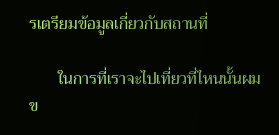รเตรียมข้อมูลเกี่ยวกับสถานที่

       ในการที่เราจะไปเที่ยวที่ไหนนั้นผมข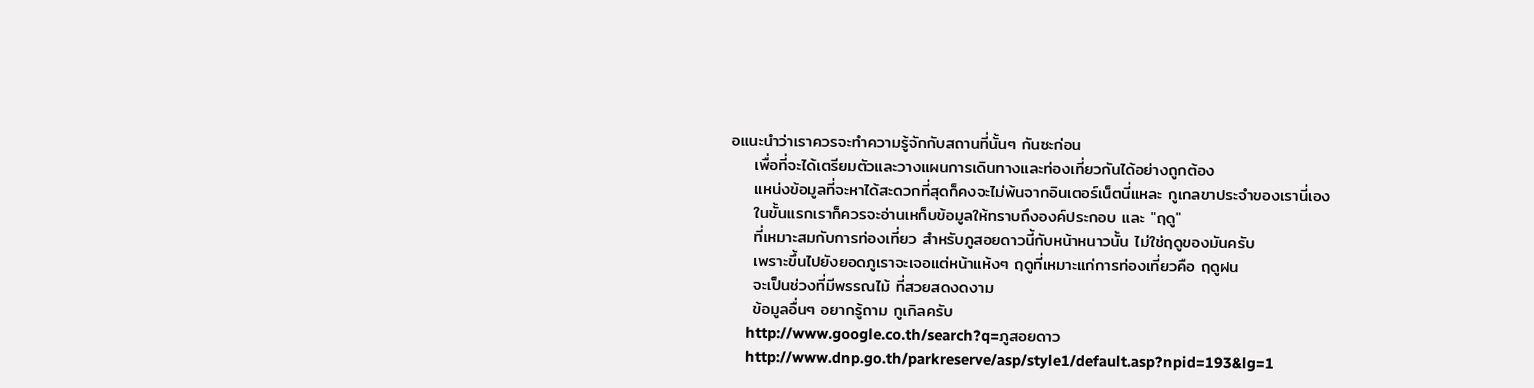อแนะนำว่าเราควรจะทำความรู้จักกับสถานที่นั้นๆ กันซะก่อน
    เพื่อที่จะได้เตรียมตัวและวางแผนการเดินทางและท่องเที่ยวกันได้อย่างถูกต้อง
    แหน่งข้อมูลที่จะหาได้สะดวกที่สุดก็คงจะไม่พ้นจากอินเตอร์เน็ตนี่แหละ กูเกลขาประจำของเรานี่เอง
    ในขั้นแรกเราก็ควรจะอ่านเหก็บข้อมูลให้ทราบถึงองค์ประกอบ และ "ฤดู"
    ที่เหมาะสมกับการท่องเที่ยว สำหรับภูสอยดาวนี้กับหน้าหนาวนั้น ไม่ใช่ฤดูของมันครับ
    เพราะขึ้นไปยังยอดภูเราจะเจอแต่หน้าแห้งๆ ฤดูที่เหมาะแก่การท่องเที่ยวคือ ฤดูฝน
    จะเป็นช่วงที่มีพรรณไม้ ที่สวยสดงดงาม
    ข้อมูลอื่นๆ อยากรู้ถาม กูเกิลครับ
    http://www.google.co.th/search?q=ภูสอยดาว
    http://www.dnp.go.th/parkreserve/asp/style1/default.asp?npid=193&lg=1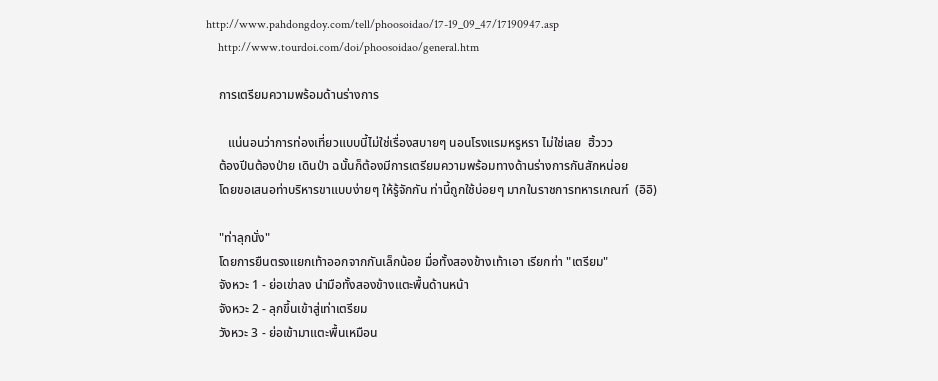http://www.pahdongdoy.com/tell/phoosoidao/17-19_09_47/17190947.asp
    http://www.tourdoi.com/doi/phoosoidao/general.htm

    การเตรียมความพร้อมด้านร่างการ

       แน่นอนว่าการท่องเที่ยวแบบนี้ไม่ใช่เรื่องสบายๆ นอนโรงแรมหรูหรา ไม่ใช่เลย  ฮิ้ววว
    ต้องปีนต้องป่าย เดินป่า ฉนั้นก็ต้องมีการเตรียมความพร้อมทางด้านร่างการกันสักหน่อย
    โดยขอเสนอท่าบริหารขาแบบง่ายๆ ให้รู้จักกัน ท่านี้ถูกใช้บ่อยๆ มากในราชการทหารเกณฑ์  (อิอิ)

    "ท่าลุกนั่ง"
    โดยการยืนตรงแยกเท้าออกจากกันเล็กน้อย มื่อทั้งสองข้างเท้าเอา เรียกท่า "เตรียม"
    จังหวะ 1 - ย่อเข่าลง นำมือทั้งสองข้างแตะพื้นด้านหน้า
    จังหวะ 2 - ลุกขึ้นเข้าสู่เท่าเตรียม
    วังหวะ 3 - ย่อเข้ามาแตะพื้นเหมือน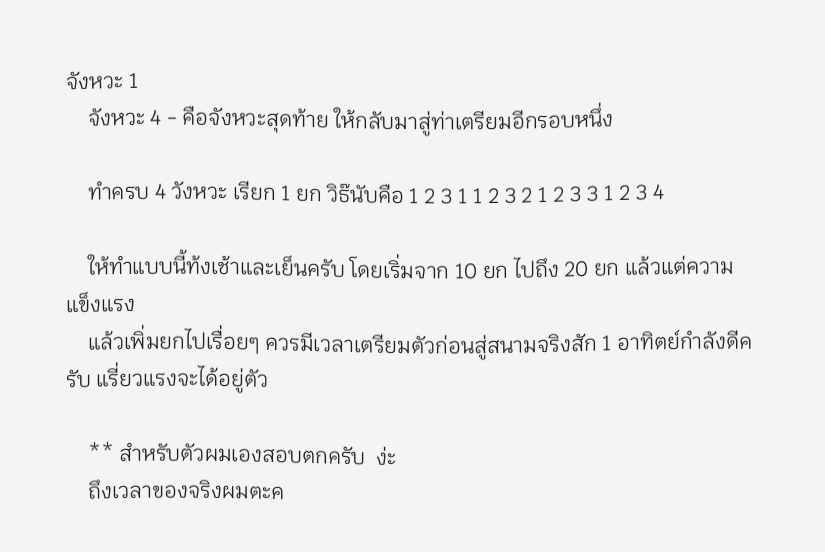จังหวะ 1
    จังหวะ 4 - คือจังหวะสุดท้าย ให้กลับมาสู่ท่าเตรียมอีกรอบหนึ่ง

    ทำครบ 4 วังหวะ เรียก 1 ยก วิธ๊นับคือ 1 2 3 1 1 2 3 2 1 2 3 3 1 2 3 4

    ให้ทำแบบนี้ท้งเช้าและเย็นครับ โดยเริ่มจาก 10 ยก ไปถึง 20 ยก แล้วแต่ความแข็งแรง
    แล้วเพิ่มยกไปเรื่อยๆ ควรมีเวลาเตรียมตัวก่อนสู่สนามจริงสัก 1 อาทิตย์กำลังดีครับ แรี่ยวแรงจะได้อยู่ตัว

    ** สำหรับตัวผมเองสอบตกครับ  ง่ะ
    ถึงเวลาของจริงผมตะค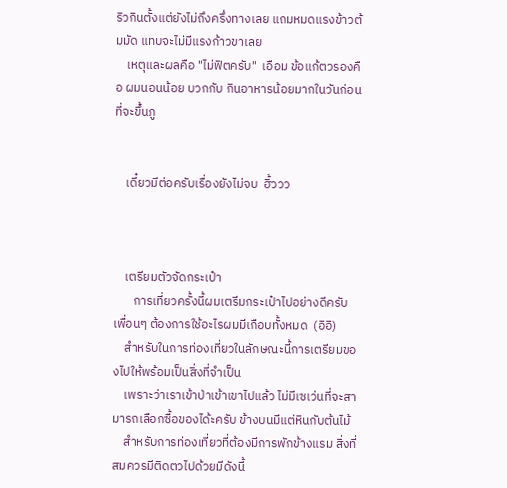ริวกินตั้งแต่ยังไม่ถึงครึ่งทางเลย แถมหมดแรงข้าวต้มมัด แทบจะไม่มีแรงก้าวขาเลย
    เหตุและผลคือ "ไม่ฟิตครับ"  เอือม ข้อแก้ตวรองคือ ผมนอนน้อย บวกกับ กินอาหารน้อยมากในวันก่อนที่จะขึ้นภู


    เดี๋ยวมีต่อครับเรื่องยังไม่จบ  ฮิ้ววว



    เตรียมตัวจัดกระเป๋า
       การเที่ยวครั้งนี้ผมเตรีมกระเป๋าไปอย่างดีครับ เพื่อนๆ ต้องการใช้อะไรผมมีเกือบทั้งหมด  (อิอิ)
    สำหรับในการท่องเที่ยวในลักษณะนี้การเตรียมของไปให้พร้อมเป็นสิ่งที่จำเป็น
    เพราะว่าเราเข้าป่าเข้าเขาไปแล้ว ไม่มีเซเว่นที่จะสามารถเลือกซื้อของได้ะครับ ข้างบนมีแต่หินกับต้นไม้
    สำหรับการท่องเที่ยวที่ต้องมีการพักข้างแรม สิ่งที่สมควรมีติดตวไปด้วยมีดังนี้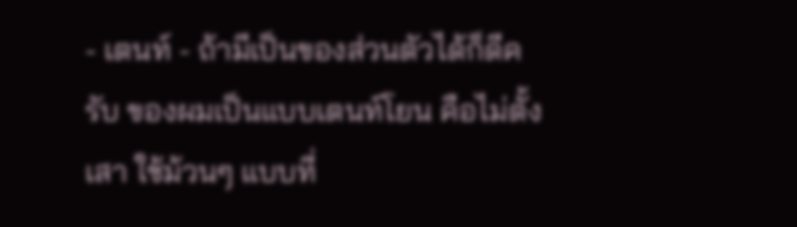- เตนท์ - ถ้ามีเป็นของส่วนตัวได้ก็ดีครับ ของผมเป็นแบบเตนท์โยน คือไม่ตั้งเสา ใช้ม้วนๆ แบบที่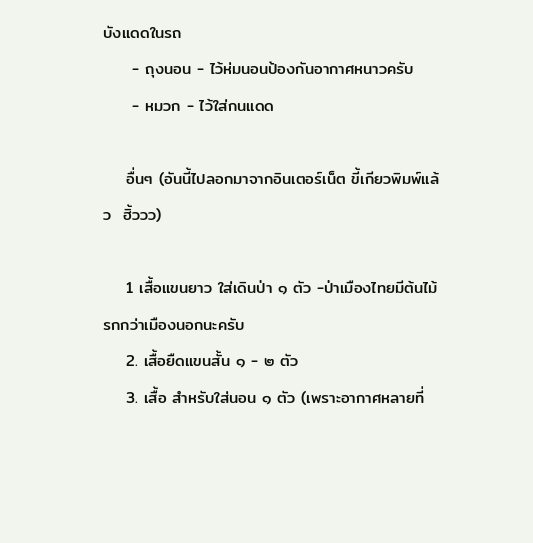บังแดดในรถ
     - ถุงนอน - ไว้ห่มนอนป้องกันอากาศหนาวครับ
     - หมวก - ไว้ใส่กนแดด

    อื่นๆ (อันนี้ไปลอกมาจากอินเตอร์เน็ต ขี้เกียวพิมพ์แล้ว  ฮิ้ววว)

    1 เสื้อแขนยาว ใส่เดินป่า ๑ ตัว -ป่าเมืองไทยมีต้นไม้รกกว่าเมืองนอกนะครับ
    2. เสื้อยืดแขนสั้น ๑ - ๒ ตัว
    3. เสื้อ สำหรับใส่นอน ๑ ตัว (เพราะอากาศหลายที่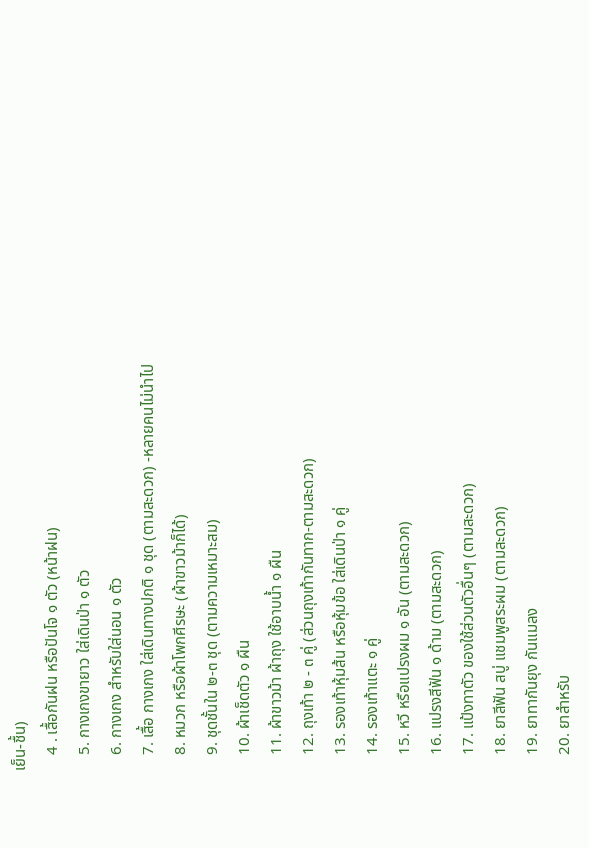เย็น-ชื้น)
    4 . เสื้อกันฝน หรือปันโจ ๑ ตัว (หน้าฝน)
    5. กางเกงขายาว ใส่เดินป่า ๑ ตัว
    6. กางเกง สำหรับใส่นอน ๑ ตัว
    7. เสื้อ กางเกง ใส่เดินทางปกติ ๑ ชุด (ตามสะดวก) -หลายคนไม่นำไป
    8. หมวก หรือผ้าโพกศีรษะ (ผ้าขาวม้าก็ได้)
    9. ชุดชั้นใน ๒-๓ ชุด (ตามความเหมาะสม)
    10. ผ้าเช็ดตัว ๑ ผืน
    11. ผ้าขาวม้า ผ้าถุง ใช้อาบน้ำ ๑ ผืน
    12. ถุงเท้า ๒ - ๓ คู่ (ส่วนถุงเท้ากันทาก-ตามสะดวก)
    13. รองเท้าหุ้มส้น หรือหุ้มข้อ ใส่เดินป่า ๑ คู่
    14. รองเท้าแตะ ๑ คู่
    15. หวี หรือแปรงผม ๑ อัน (ตามสะดวก)
    16. แปรงสีฟัน ๑ ด้าม (ตามสะดวก)
    17. แป้งทาตัว ของใช้ส่วนตัวอื่นๆ (ตามสะดวก)
    18. ยาสีฟัน สบู่ แชมพูสระผม (ตามสะดวก)
    19. ยาทากันยุง กันแมลง
    20. ยาสำหรับ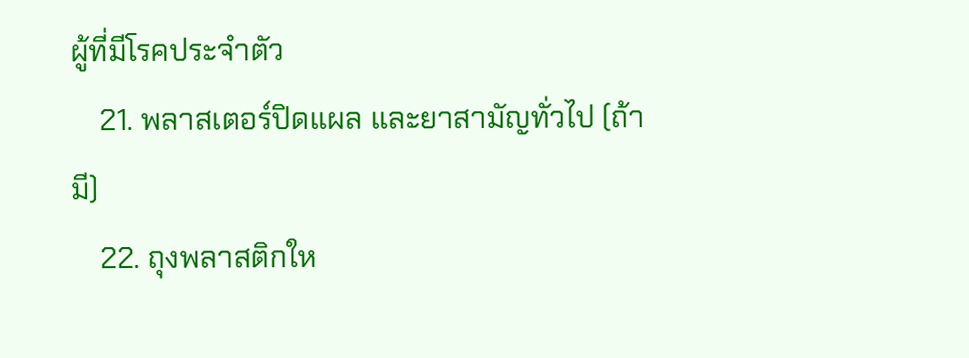ผู้ที่มีโรคประจำตัว
    21. พลาสเตอร์ปิดแผล และยาสามัญทั่วไป (ถ้ามี)
    22. ถุงพลาสติกให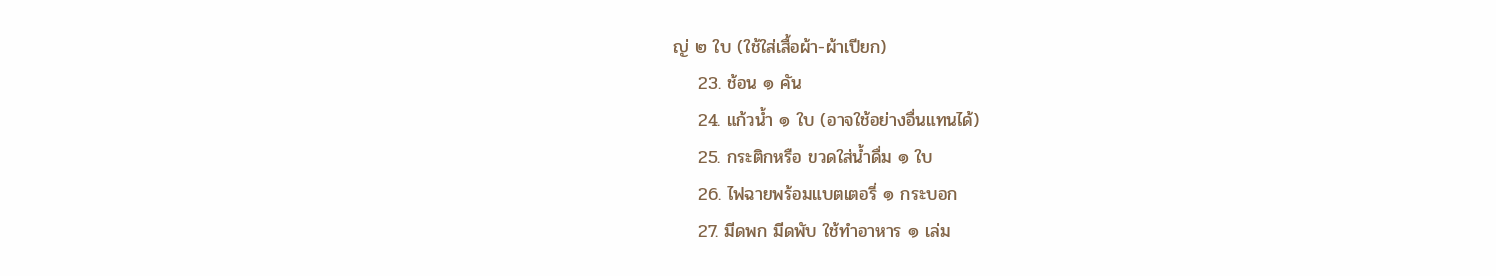ญ่ ๒ ใบ (ใช้ใส่เสื้อผ้า-ผ้าเปียก)
    23. ช้อน ๑ คัน
    24. แก้วน้ำ ๑ ใบ (อาจใช้อย่างอื่นแทนได้)
    25. กระติกหรือ ขวดใส่น้ำดื่ม ๑ ใบ
    26. ไฟฉายพร้อมแบตเตอรี่ ๑ กระบอก
    27. มีดพก มีดพับ ใช้ทำอาหาร ๑ เล่ม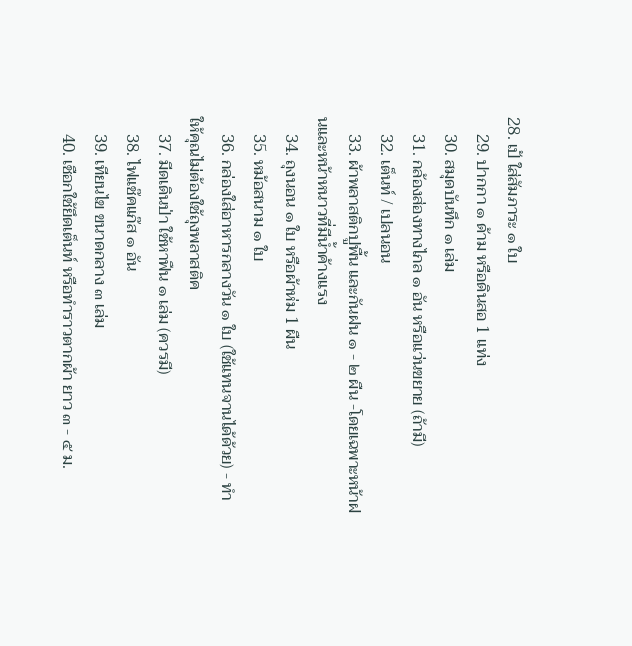28. เป้ ใส่สัมภาระ ๑ ใบ
    29. ปากกา ๑ ด้าม หรือดินสอ 1 แท่ง
    30. สมุดบันทึก ๑ เล่ม
    31. กล้องส่องทางไกล ๑ อัน หรือแว่นขยาย (ถ้ามี)
    32. เต็นท์ / เปลนอน
    33. ผ้าพลาสติกปูพื้น และกันฝน ๑ - ๒ ผืน -โดยเฉพาะหน้าฝนและหน้าหนาวที่มีน้ำค้างแรง
    34. ถุงนอน ๑ ใบ หรือผ้าห่ม 1 ผืน
    35. หม้อสนาม ๑ ใบ
    36. กล่องใส่อาหารกลางวัน ๑ ใบ (ใช้แทนจานได้ด้วย) - ทำให้คุณไม่ต้องใช้ถุงพลาสติค
    37. มีดเดินป่า ใช้หาฟืน ๑ เล่ม (ควรมี)
    38. ไฟแช๊คแก๊ส ๑ อัน
    39. เทียนไข ขนาดกลาง ๓ เล่ม
    40. เชือกใช้ยึดเต็นท์ หรือทำราวตากผ้า ยาว ๓ - ๕ ม.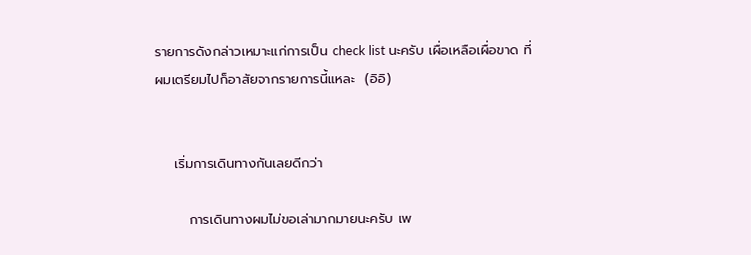รายการดังกล่าวเหมาะแก่การเป็น check list นะครับ เผื่อเหลือเผื่อขาด ที่ผมเตรียมไปก็อาสัยจากรายการนี้แหละ  (อิอิ)


    เริ่มการเดินทางกันเลยดีกว่า

       การเดินทางผมไม่ขอเล่ามากมายนะครับ เพ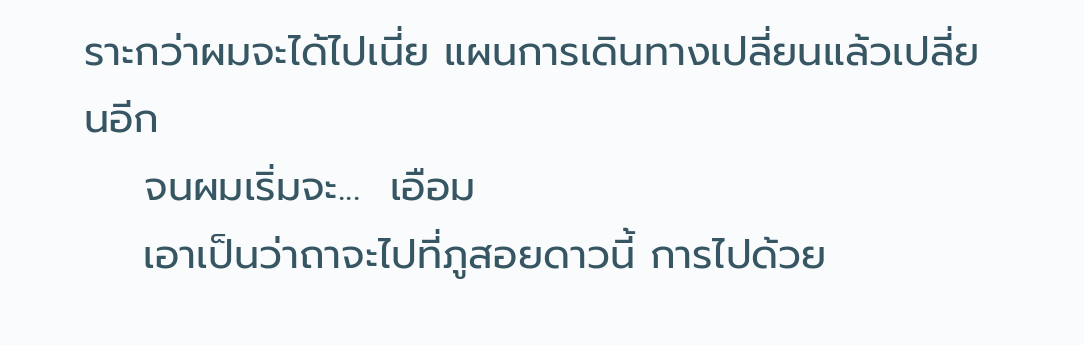ราะกว่าผมจะได้ไปเนี่ย แผนการเดินทางเปลี่ยนแล้วเปลี่ยนอีก
    จนผมเริ่มจะ...  เอือม
    เอาเป็นว่าถาจะไปที่ภูสอยดาวนี้ การไปด้วย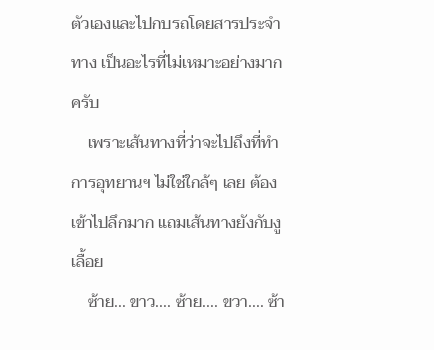ตัวเองและไปกบรถโดยสารประจำทาง เป็นอะไรที่ไม่เหมาะอย่างมากครับ
    เพราะเส้นทางที่ว่าจะไปถึงที่ทำการอุทยานฯ ไม่ใช่ใกล้ๆ เลย ต้องเข้าไปลึกมาก แถมเส้นทางยังกับงูเลื้อย
    ซ้าย... ขาว.... ซ้าย.... ขวา.... ซ้า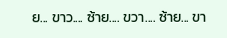ย... ขาว.... ซ้าย.... ขวา.... ซ้าย... ขา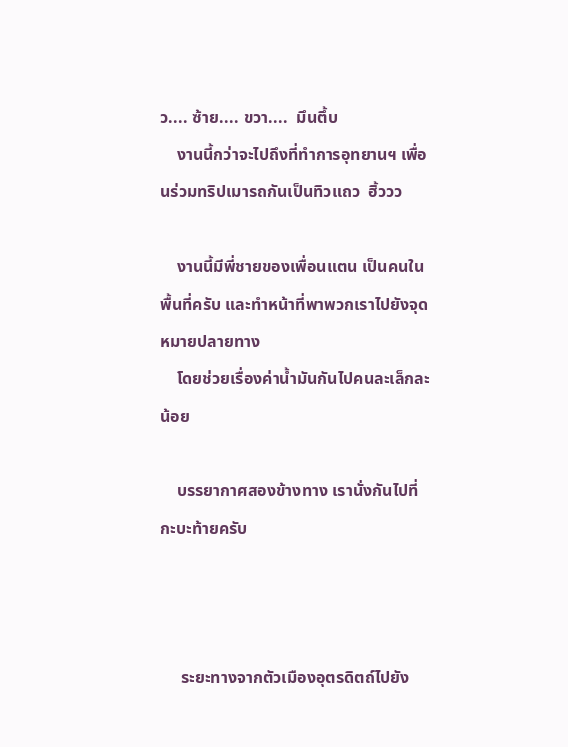ว.... ซ้าย.... ขวา....  มึนตึ้บ
    งานนี้กว่าจะไปถึงที่ทำการอุทยานฯ เพื่อนร่วมทริปเมารถกันเป็นทิวแถว  ฮิ้ววว

    งานนี้มีพี่ชายของเพื่อนแตน เป็นคนในพื้นที่ครับ และทำหน้าที่พาพวกเราไปยังจุดหมายปลายทาง
    โดยช่วยเรื่องค่าน้ำมันกันไปคนละเล็กละน้อย

    บรรยากาศสองข้างทาง เรานั่งกันไปที่กะบะท้ายครับ



     ระยะทางจากตัวเมืองอุตรดิตถ์ไปยัง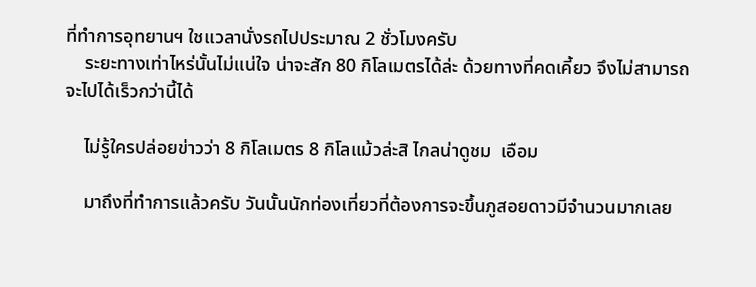ที่ทำการอุทยานฯ ใชเเวลานั่งรถไปประมาณ 2 ชั่วโมงครับ
    ระยะทางเท่าไหร่นั้นไม่แน่ใจ น่าจะสัก 80 กิโลเมตรได้ล่ะ ด้วยทางที่คดเคี้ยว จึงไม่สามารถจะไปได้เร็วกว่านี้ได้

    ไม่รู้ใครปล่อยข่าวว่า 8 กิโลเมตร 8 กิโลแม้วล่ะสิ ไกลน่าดูชม  เอือม

    มาถึงที่ทำการแล้วครับ วันนั้นนักท่องเที่ยวที่ต้องการจะขึ้นภูสอยดาวมีจำนวนมากเลย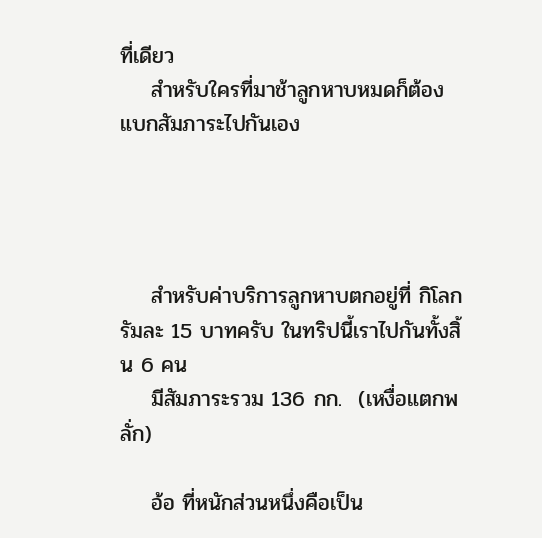ที่เดียว
    สำหรับใครที่มาช้าลูกหาบหมดก็ต้องแบกสัมภาระไปกันเอง




    สำหรับค่าบริการลูกหาบตกอยู่ที่ กิโลกรัมละ 15 บาทครับ ในทริปนี้เราไปกันทั้งสิ้น 6 คน
    มีสัมภาระรวม 136 กก.  (เหงื่อแตกพลั่ก)

    อ้อ ที่หนักส่วนหนึ่งคือเป็น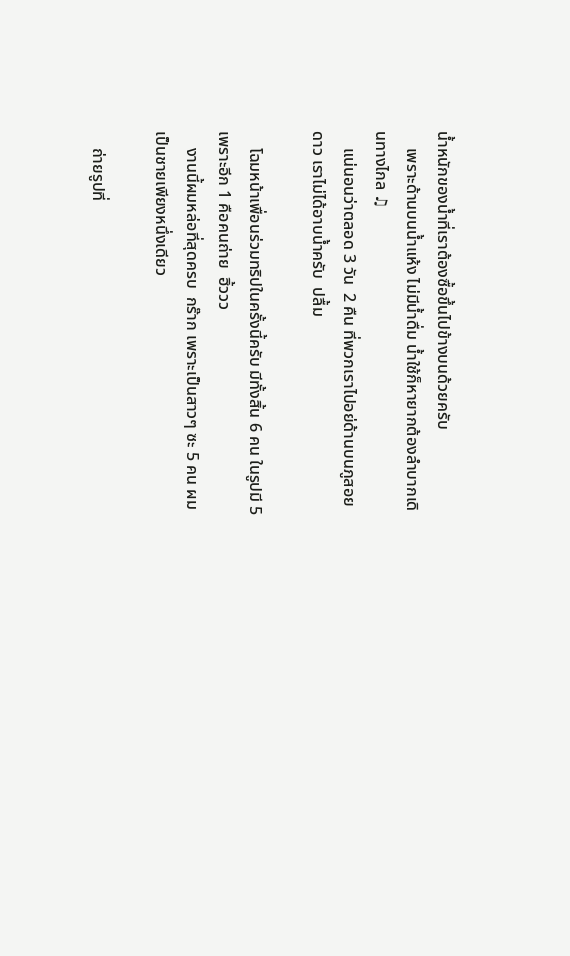น้ำหนักของน้ำที่เราต้องซื้อขึ้นไปข้างบนด้วยครับ
    เพราะด้านบนน้ำแห้ง ไม่มีน้ำดื่ม น้ำใช้ก็หายากต้องลำบากเดินทางไกล ♫
    แน่นอนว่าตลอด 3 วัน  2 คืน ที่พวกเราไปอย่ด้านบนภูสอยดาว เราไม่ได้อาบน้ำครับ  ปลื้ม

    โฉมหน้าเพื่อนร่วมทริปในครั้งนี้ครับ มีทั้งสิ้น 6 คน ในรูปมี 5 เพราะอีก 1 คือคนถ่าย  ฮิ้ววว
    งานนี้ผมหล่อที่สุดครบ  กร๊าก เพราะเป็นสาวๆ ซะ 5 คน ผมเป็นชายเพียงหนึ่งเดียว

    ถ่ายรูปที่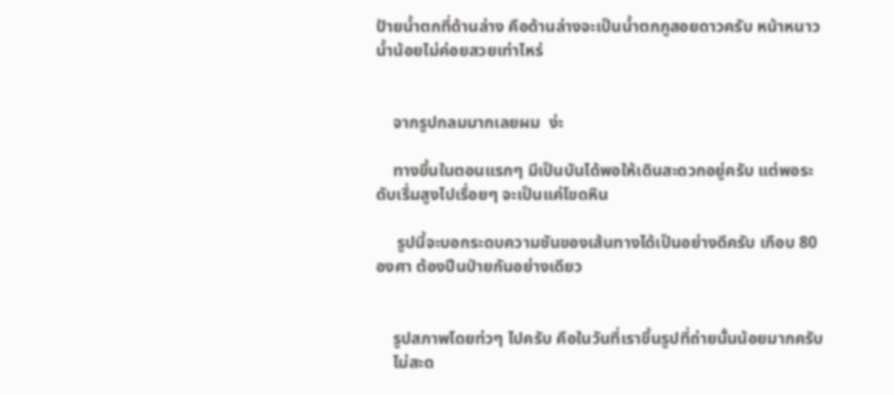ป้ายน้ำตกที่ด้านล่าง คือด้านล่างจะเป็นน้ำตกภูสอยดาวครับ หน้าหนาว น้ำน้อยไม่ค่อยสวยเท่าไหร่


    จากรูปกลมมากเลยผม  ง่ะ

    ทางขึ้นในตอนแรกๆ มีเป็นบันได้พอให้เดินสะดวกอยู่ครับ แต่พอระดับเรื่มสูงไปเรื่อยๆ จะเป็นแค่โขดหิน

     รูปนี้จะบอกระดบความชันของเส้นทางได้เป็นอย่างดีครับ เกือบ 80 องศา ต้องปีนป่ายกันอย่างเดียว


    รูปสภาพโดยท่วๆ ไปครับ คือในวันที่เราขึ้นรูปที่ถ่ายนั้นน้อยมากครับ
    ไม่สะด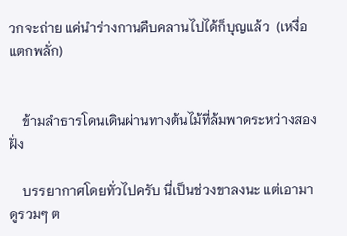วกจะถ่าย แค่นำร่างกานคืบคลานไปได้ก็บุญแล้ว  (เหงื่อแตกพลั่ก)


    ข้ามลำธารโดนเดินผ่านทางต้นไม้ที่ล้มพาดระหว่างสองฝั่ง

    บรรยากาศโดยทั่วไปครับ นี่เป็นช่วงขาลงนะ แต่เอามาดูรวมๆ ต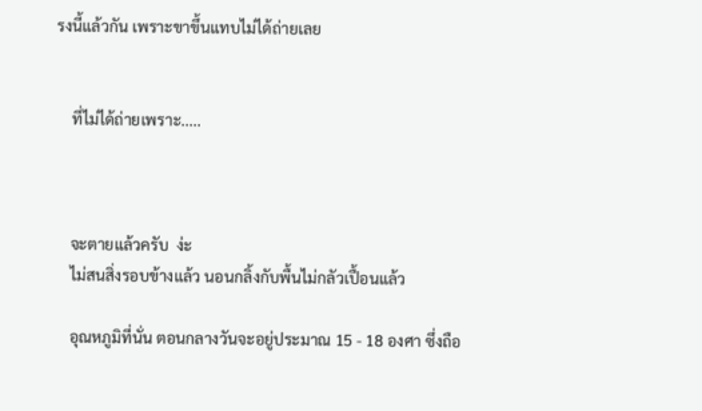รงนี้แล้วกัน เพราะขาขึ้นแทบไม่ได้ถ่ายเลย


    ที่ไม่ได้ถ่ายเพราะ.....



    จะตายแล้วครับ  ง่ะ
    ไม่สนสิ่งรอบข้างแล้ว นอนกลิ้งกับพื้นไม่กลัวเปื้อนแล้ว

    อุณหภูมิที่นั่น ตอนกลางวันจะอยู่ประมาณ 15 - 18 องศา ซึ่งถือ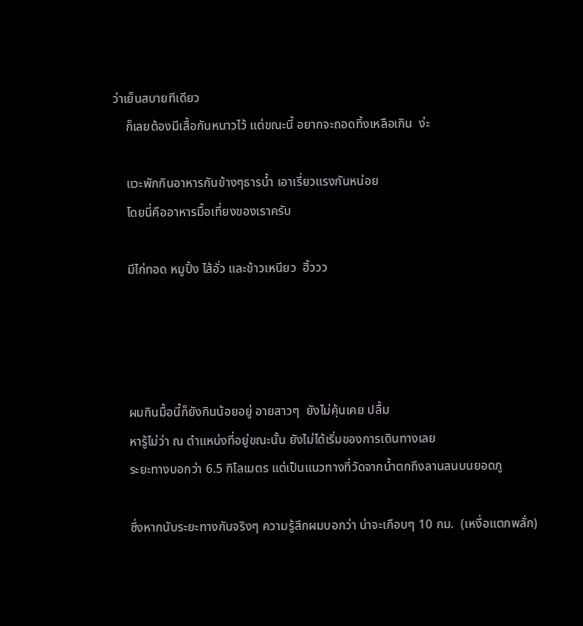ว่าเย็นสบายทีเดียว
    ก็เลยต้องมีเสื้อกันหนาวไว้ แต่ขณะนี้ อยากจะถอดทิ้งเหลือเกิน  ง่ะ

    แวะพักกินอาหารกันข้างๆธารน้ำ เอาเรี่ยวแรงกันหน่อย
    โดยนี่คืออาหารมื้อเที่ยงของเราครับ

    มีไก่ทอด หมูปิ้ง ไส้อั่ว และข้าวเหนียว  ฮิ้ววว




    ผมกินมื้อนี้ก็ยังกินน้อยอยู่ อายสาวๆ  ยังไม่คุ้นเคย ปลื้ม
    หารู้ไม่ว่า ณ ตำแหน่งที่อยู่ขณะนั้น ยังไม่ได้เริ่มของการเดินทางเลย
    ระยะทางบอกว่า 6.5 กิโลเมตร แต่เป็นแนวทางที่วัดจากน้ำตกถึงลานสนบนยอดภู

    ซึ่งหากนับระยะทางกันจริงๆ ความรู้สึกผมบอกว่า น่าจะเกือบๆ 10 กม.  (เหงื่อแตกพลั่ก)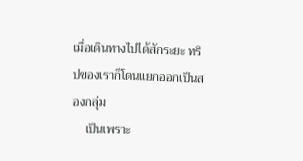เมื่อเดินทางไปได้สักระยะ ทริปของเราก็โดนแยกออกเป็นสองกลุ่ม
    เป็นเพราะ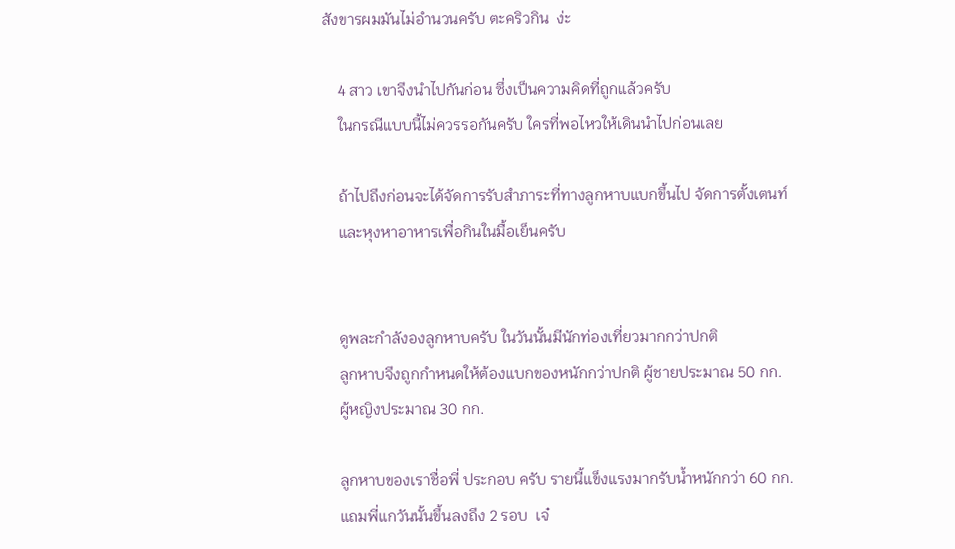สังขารผมมันไม่อำนวนครับ ตะคริวกิน  ง่ะ

    4 สาว เขาจึงนำไปกันก่อน ซึ่งเป็นความคิดที่ถูกแล้วครับ
    ในกรณีแบบนี้ไม่ควรรอกันครับ ใครที่พอไหวให้เดินนำไปก่อนเลย

    ถ้าไปถึงก่อนจะได้จัดการรับสำภาระที่ทางลูกหาบแบกขึ้นไป จัดการตั้งเตนท์
    และหุงหาอาหารเพื่อกินในมื้อเย็นครับ


    ดูพละกำลังองลูกหาบครับ ในวันนั้นมีนักท่องเที่ยวมากกว่าปกติ
    ลูกหาบจึงถูกกำหนดให้ต้องแบกของหนักกว่าปกติ ผู้ชายประมาณ 50 กก.
    ผู้หญิงประมาณ 30 กก.

    ลูกหาบของเราชื่อพี่ ประกอบ ครับ รายนี้แข็งแรงมากรับน้ำหนักกว่า 60 กก.
    แถมพี่แกวันนั้นขึ้นลงถึง 2 รอบ  เจ๋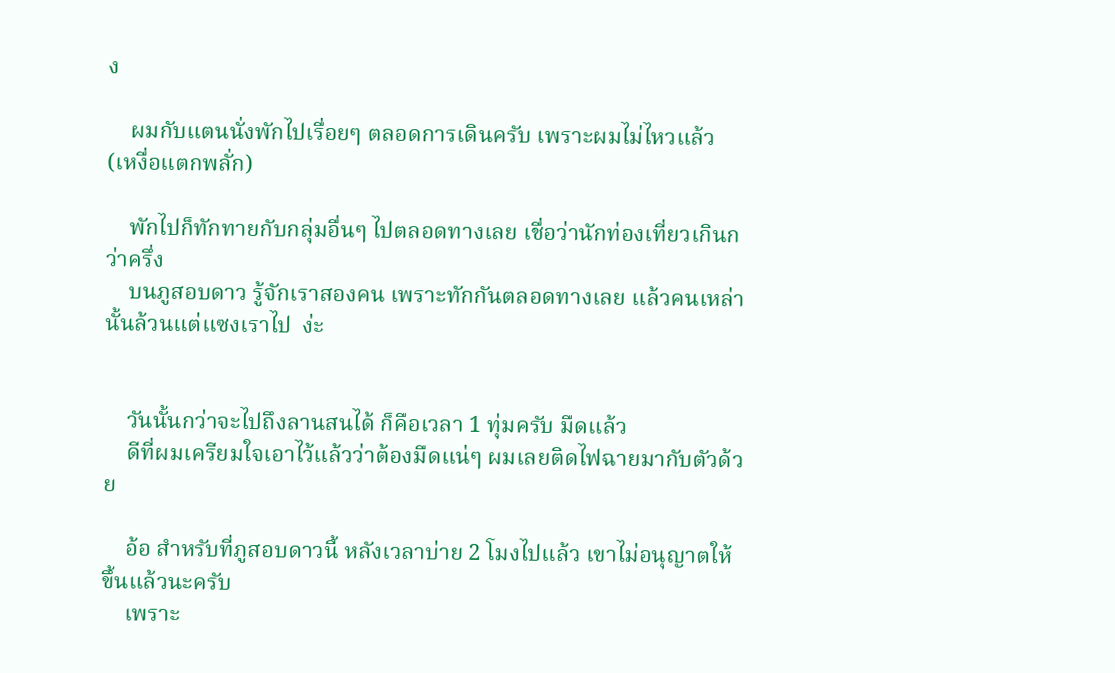ง

    ผมกับแตนนั่งพักไปเรื่อยๆ ตลอดการเดินครับ เพราะผมไม่ไหวแล้ว  (เหงื่อแตกพลั่ก)

    พักไปก็ทักทายกับกลุ่มอื่นๆ ไปตลอดทางเลย เชื่อว่านักท่องเที่ยวเกินกว่าครึ่ง
    บนภูสอบดาว รู้จักเราสองคน เพราะทักกันตลอดทางเลย แล้วคนเหล่านั้นล้วนแต่แซงเราไป  ง่ะ


    วันนั้นกว่าจะไปถึงลานสนได้ ก็คือเวลา 1 ทุ่มครับ มืดแล้ว
    ดีที่ผมเครียมใจเอาไว้แล้วว่าต้องมืดแน่ๆ ผมเลยติดไฟฉายมากับตัวด้วย

    อ้อ สำหรับที่ภูสอบดาวนี้ หลังเวลาบ่าย 2 โมงไปแล้ว เขาไม่อนุญาตให้ขึ้นแล้วนะครับ
    เพราะ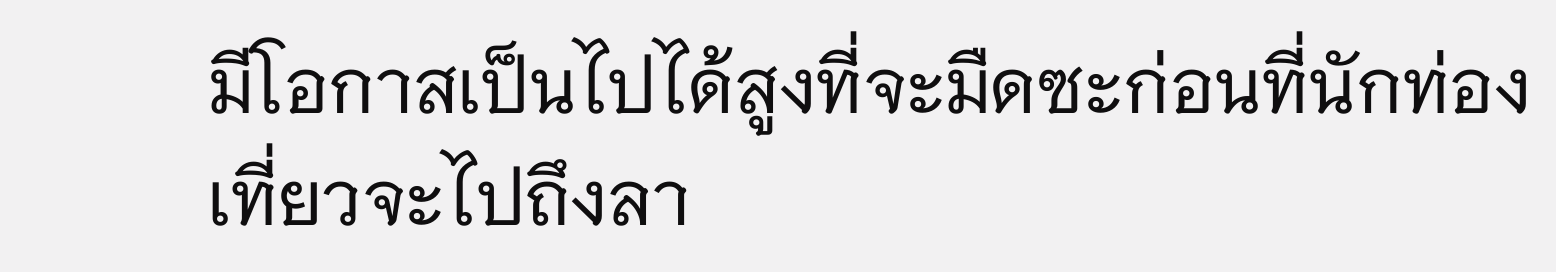มีโอกาสเป็นไปได้สูงที่จะมืดซะก่อนที่นักท่องเที่ยวจะไปถึงลา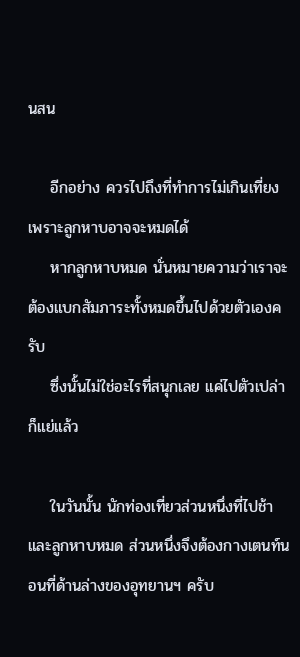นสน

    อีกอย่าง ควรไปถึงที่ทำการไม่เกินเที่ยง เพราะลูกหาบอาจจะหมดได้
    หากลูกหาบหมด นั่นหมายความว่าเราจะต้องแบกสัมภาระทั้งหมดขึ้นไปด้วยตัวเองครับ
    ซึ่งนั้นไม่ใช่อะไรที่สนุกเลย แค่ไปตัวเปล่าก็แย่แล้ว

    ในวันนั้น นักท่องเที่ยวส่วนหนึ่งที่ไปช้า และลูกหาบหมด ส่วนหนึ่งจึงต้องกางเตนท์นอนที่ด้านล่างของอุทยานฯ ครับ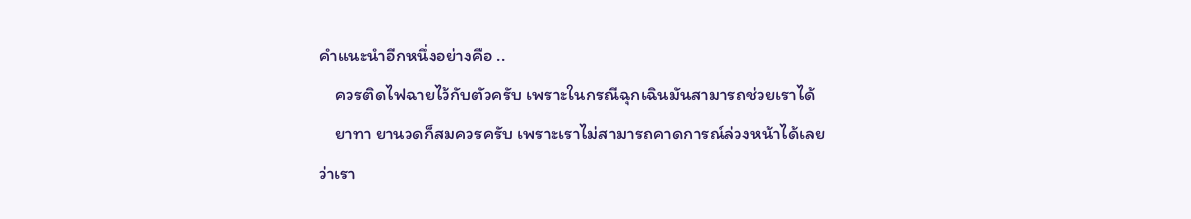คำแนะนำอีกหนึ่งอย่างคือ ..
    ควรติดไฟฉายไว้กับตัวครับ เพราะในกรณีฉุกเฉินมันสามารถช่วยเราได้
    ยาทา ยานวดก็สมควรครับ เพราะเราไม่สามารถคาดการณ์ล่วงหน้าได้เลยว่าเรา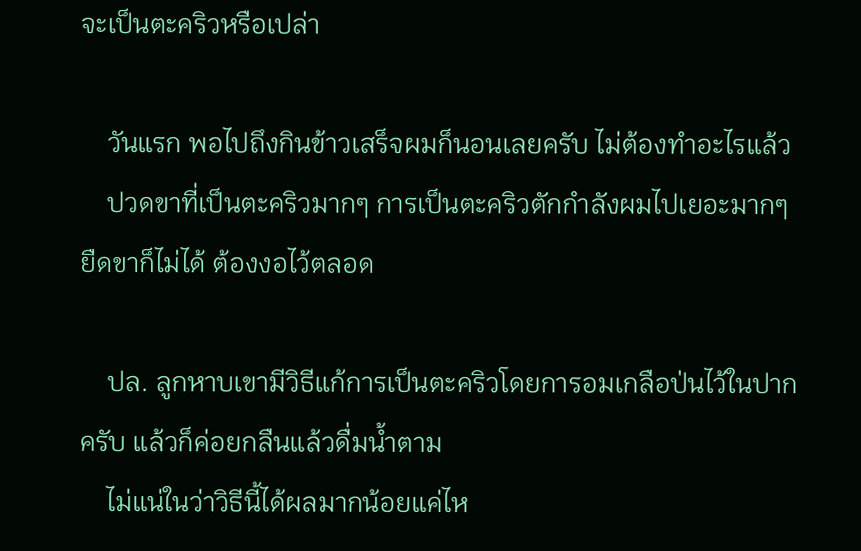จะเป็นตะคริวหรือเปล่า

    วันแรก พอไปถึงกินข้าวเสร็จผมก็นอนเลยครับ ไม่ต้องทำอะไรแล้ว
    ปวดขาที่เป็นตะคริวมากๆ การเป็นตะคริวตักกำลังผมไปเยอะมากๆ ยืดขาก็ไม่ได้ ต้องงอไว้ตลอด

    ปล. ลูกหาบเขามีวิธีแก้การเป็นตะคริวโดยการอมเกลือป่นไว้ในปากครับ แล้วก็ค่อยกลืนแล้วดื่มน้ำตาม
    ไม่แน่ในว่าวิธีนี้ได้ผลมากน้อยแค่ไห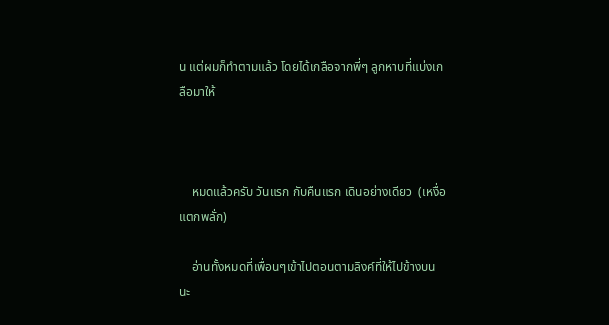น แต่ผมก็ทำตามแล้ว โดยได้เกลือจากพี่ๆ ลูกหาบที่แบ่งเกลือมาให้



    หมดแล้วครับ วันแรก กับคืนแรก เดินอย่างเดียว  (เหงื่อแตกพลั่ก)

    อ่านทั้งหมดที่เพื่อนๆเข้าไปตอนตามลิงค์ที่ให้ไปข้างบนนะ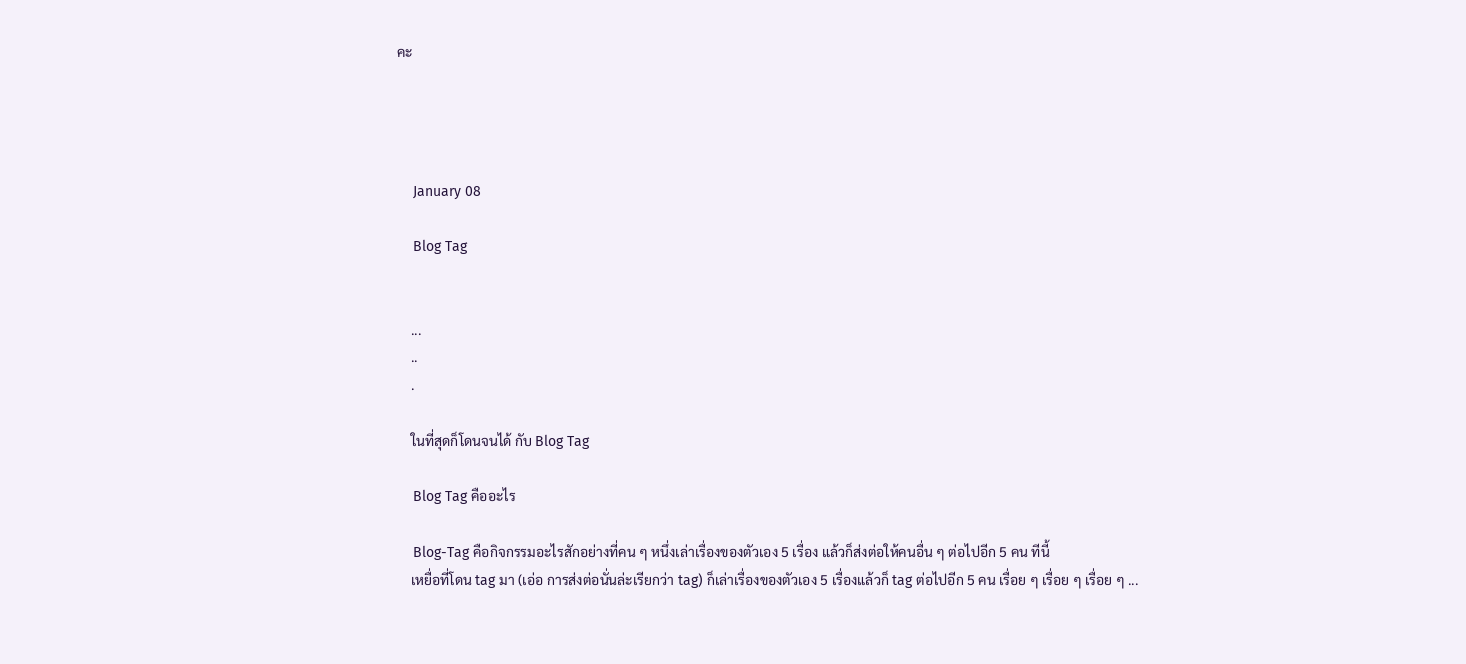คะ




    January 08

    Blog Tag


    ...
    ..
    .

    ในที่สุดก็โดนจนได้ กับ Blog Tag

    Blog Tag คืออะไร

    Blog-Tag คือกิจกรรมอะไรสักอย่างที่คน ๆ หนึ่งเล่าเรื่องของตัวเอง 5 เรื่อง แล้วก็ส่งต่อให้คนอื่น ๆ ต่อไปอีก 5 คน ทีนี้
    เหยื่อที่โดน tag มา (เอ่อ การส่งต่อนั่นล่ะเรียกว่า tag) ก็เล่าเรื่องของตัวเอง 5 เรื่องแล้วก็ tag ต่อไปอีก 5 คน เรื่อย ๆ เรื่อย ๆ เรื่อย ๆ ...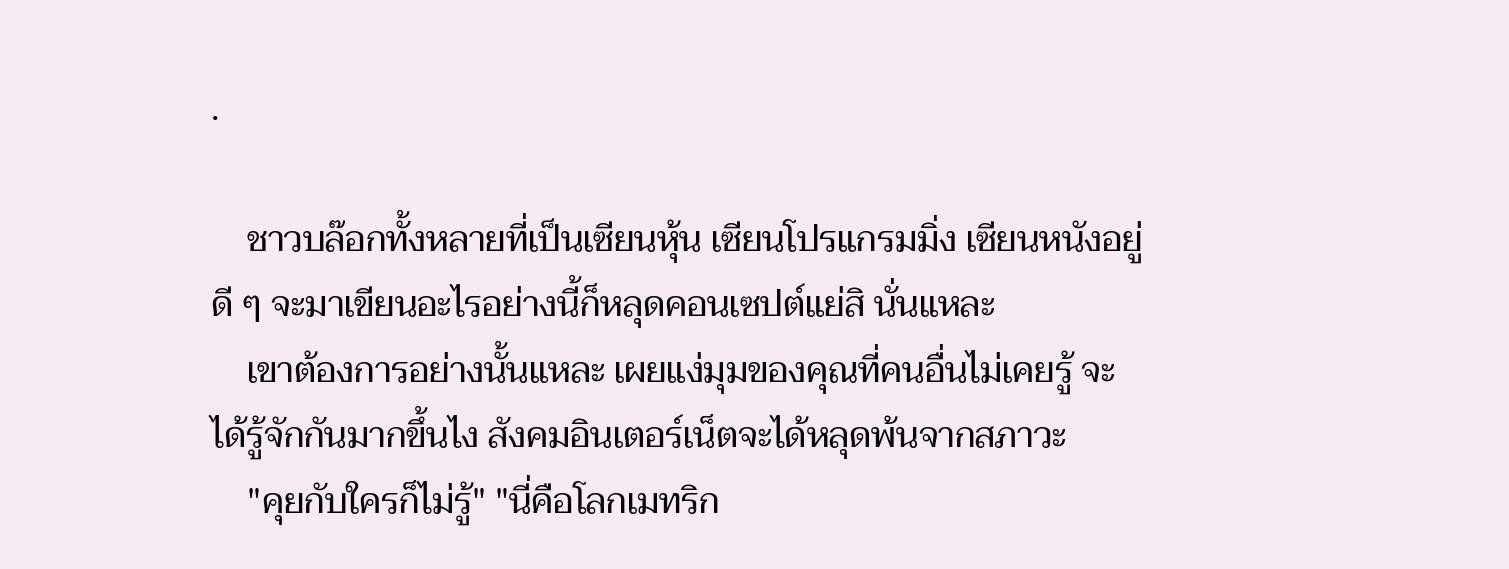.

    ชาวบล๊อกทั้งหลายที่เป็นเซียนหุ้น เซียนโปรแกรมมิ่ง เซียนหนังอยู่ดี ๆ จะมาเขียนอะไรอย่างนี้ก็หลุดคอนเซปต์แย่สิ นั่นแหละ
    เขาต้องการอย่างนั้นแหละ เผยแง่มุมของคุณที่คนอื่นไม่เคยรู้ จะได้รู้จักกันมากขึ้นไง สังคมอินเตอร์เน็ตจะได้หลุดพ้นจากสภาวะ
    "คุยกับใครก็ไม่รู้" "นี่คือโลกเมทริก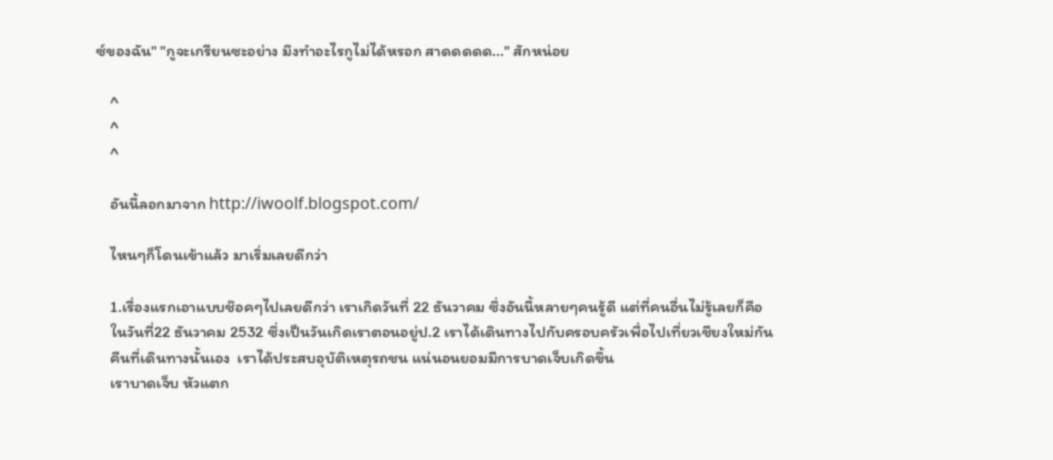ซ์ของฉัน" "กูจะเกรียนซะอย่าง มึงทำอะไรกูไม่ได้หรอก สาดดดดด..." สักหน่อย

    ^
    ^
    ^

    อันนี้ลอกมาจาก http://iwoolf.blogspot.com/

    ไหนๆก็โดนเข้าแล้ว มาเริ่มเลยดีกว่า

    1.เรื่องแรกเอาแบบช๊อคๆไปเลยดีกว่า เราเกิดวันที่ 22 ธันวาคม ซึ่งอันนี้หลายๆคนรู้ดี แต่ที่คนอื่นไม่รู้เลยก็คือ
    ในวันที่22 ธันวาคม 2532 ซึ่งเป็นวันเกิดเราตอนอยู่ป.2 เราได้เดินทางไปกับครอบครัวเพื่อไปเที่ยวเชียงใหม่กัน
    คืนที่เดินทางนั้นเอง  เราได้ประสบอุบัติเหตุรถชน แน่นอนยอมมีการบาดเจ็บเกิดขึ้น
    เราบาดเจ็บ หัวแตก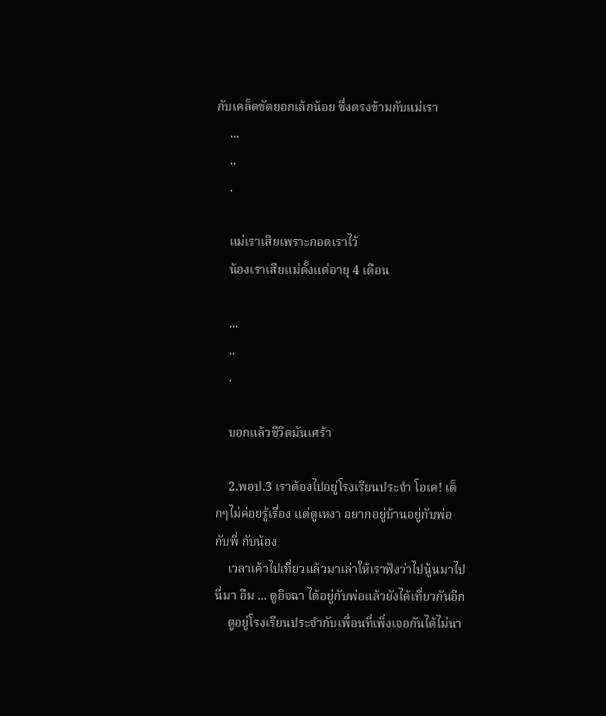กับเคล็ดขัดยอกเล้กน้อย ซึ่งตรงข้ามกับแม่เรา
    ...
    ..
    .

    แม่เราเสียเพราะกอดเราไว้
    น้องเราเสียแม่ตั้งแต่อายุ 4 เดือน

    ...
    ..
    .

    บอกแล้วชีวิตมันเศร้า

    2.พอป.3 เราต้องไปอยู่โรงเรียนประจำ โอเค! เด็กๆไม่ค่อยรู้เรื่อง แต่ตูเหงา อยากอยู่บ้านอยู่กับพ่อ กับพี่ กับน้อง
    เวลาเค้าไปเที่ยวแล้วมาเล่าให้เราฟังว่าไปนู้นมาไปนี่มา อืม ... ตูอิจฉา ได้อยู่กับพ่อแล้วยังได้เที่ยวกันอีก
    ตูอยู่โรงเรียนประจำกับเพื่อนที่เพิ่งเจอกันได้ไม่นา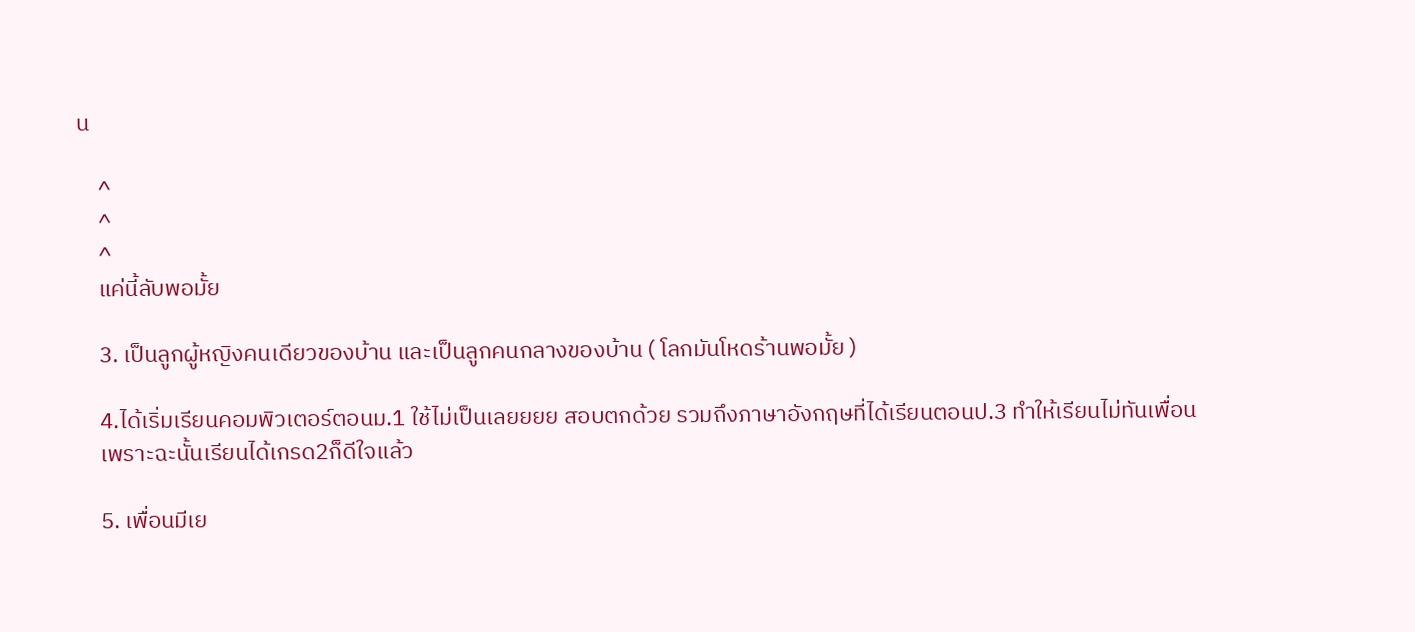น

    ^
    ^
    ^
    แค่นี้ลับพอมั้ย

    3. เป็นลูกผู้หญิงคนเดียวของบ้าน และเป็นลูกคนกลางของบ้าน ( โลกมันโหดร้านพอมั้ย )

    4.ได้เริ่มเรียนคอมพิวเตอร์ตอนม.1 ใช้ไม่เป็นเลยยยย สอบตกด้วย รวมถึงภาษาอังกฤษที่ได้เรียนตอนป.3 ทำให้เรียนไม่ทันเพื่อน
    เพราะฉะนั้นเรียนได้เกรด2ก็ดีใจแล้ว

    5. เพื่อนมีเย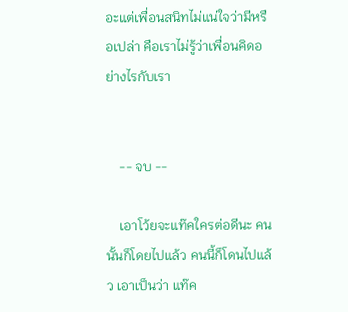อะแต่เพื่อนสนิทไม่แน่ใจว่ามีหรือเปล่า คือเราไม่รู้ว่าเพื่อนคิดอย่างไรกับเรา


    -- จบ --

    เอาโว้ยจะแท๊คใครต่อดีนะ คนนั้นก็โดยไปแล้ว คนนี้ก็โดนไปแล้ว เอาเป็นว่า แท๊ค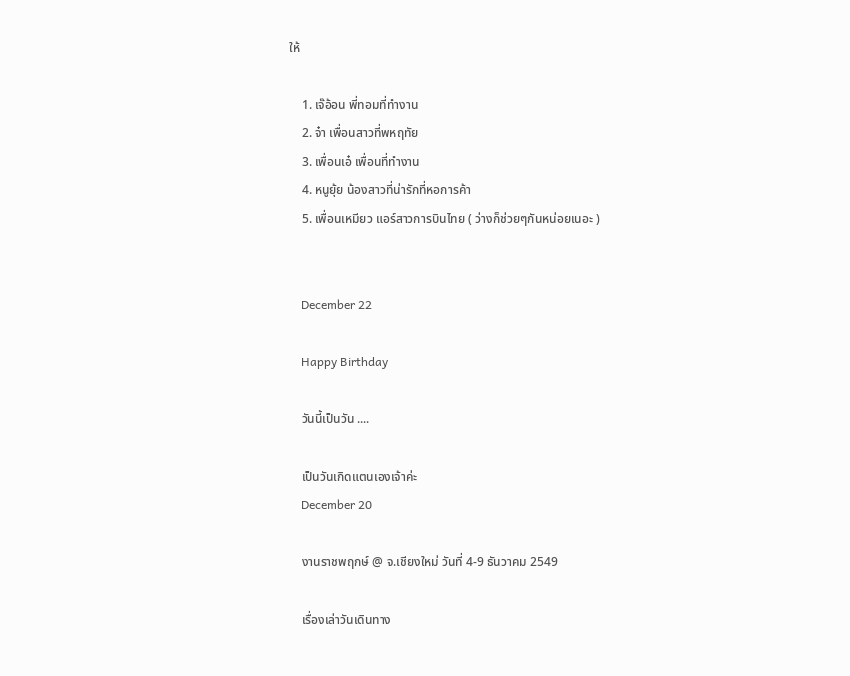ให้

    1. เจ๊อ้อน พี่ทอมที่ทำงาน
    2. จ๋า เพื่อนสาวที่พหฤทัย
    3. เพื่อนเอ๋ เพื่อนที่ทำงาน
    4. หนูยุ้ย น้องสาวที่น่ารักที่หอการค้า
    5. เพื่อนเหมียว แอร์สาวการบินไทย ( ว่างก็ช่วยๆกันหน่อยเนอะ )


    December 22

    Happy Birthday

    วันนี้เป็นวัน ....

    เป็นวันเกิดแตนเองเจ้าค่ะ
    December 20

    งานราชพฤกษ์ @ จ.เชียงใหม่ วันที่ 4-9 ธันวาคม 2549

    เรื่องเล่าวันเดินทาง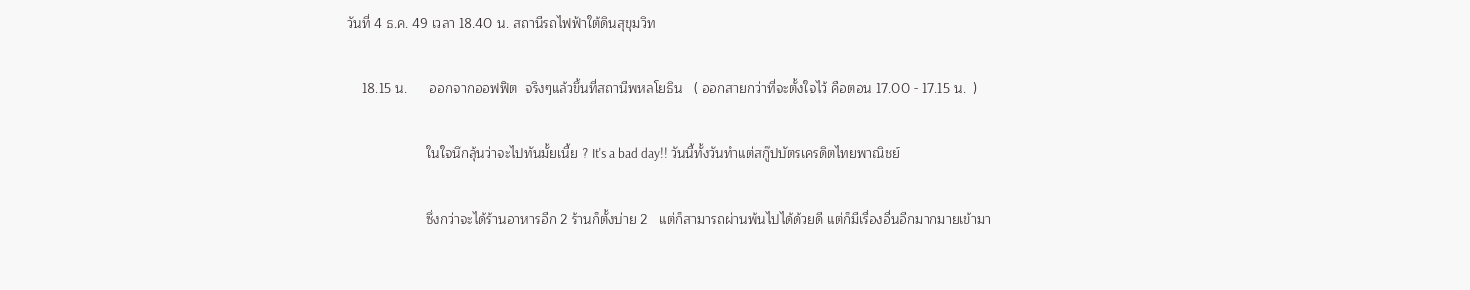วันที่ 4 ธ.ค. 49 เวลา 18.40 น. สถานีรถไฟฟ้าใต้ดินสุขุมวิท

    18.15 น.      ออกจากออฟฟิต  จริงๆแล้วขึ้นที่สถานีพหลโยธิน   ( ออกสายกว่าที่จะตั้งใจไว้ คือตอน 17.00 - 17.15 น.  )

                     ในใจนึกลุ้นว่าจะไปทันมั้ยเนี้ย ? It's a bad day!! วันนี้ทั้งวันทำแต่สกู๊ปบัตรเครดิตไทยพาณิชย์

                     ซึ่งกว่าจะได้ร้านอาหารอีก 2 ร้านก็ตั้งบ่าย 2   แต่ก็สามารถผ่านพ้นไปได้ด้วยดี แต่ก็มีเรื่องอื่นอีกมากมายเข้ามา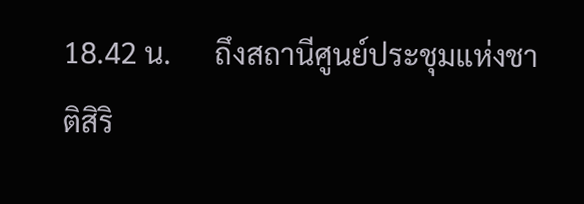18.42 น.      ถึงสถานีศูนย์ประชุมแห่งชาติสิริ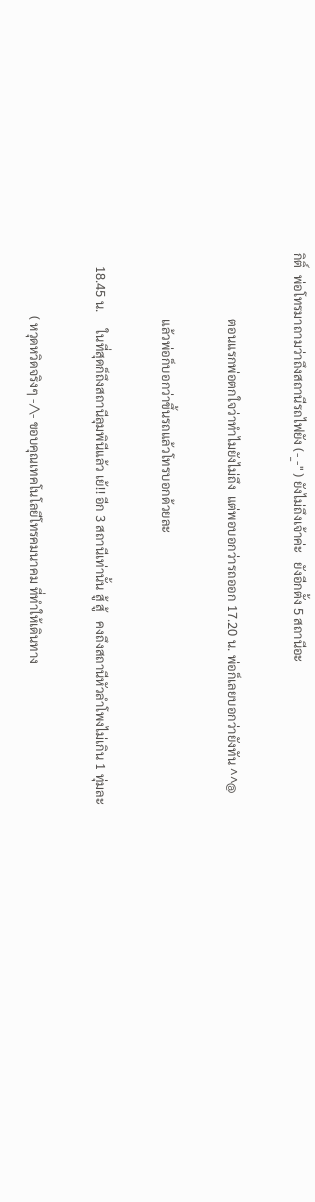กิติ์  พ่อโทรมาถามว่าถึงสถานีรถไฟยัง (-_-" ) ยังไม่ถึงเจ้าค่ะ   ยังอีกตั้ง 5 สถานีอะ

                     ตอนแรกพ่อตกใจว่าทำไมยังไม่ถึง  แต่พอบอกว่ารถออก 17.20 น. พ่อก็เลยบอกว่ายังทัน ^^@

                     แล้วพ่อก็บอกว่าขึ้นรถแล้วโทรบอกด้วยละ

    18.45 น.     ในที่สุดก็ถึงสถานีลุมพินีแล้ว เย้!! อีก 3 สถานีเท่านั้น สู้ สู้   คงถึงสถานีหัวลำโพงไม่เกิน 1 ทุ่มละ

                    ( หวุดหวิดจริงๆ -/\- ขอบคุณเทคโนโลยีโทรคมนาคม ที่ทำให้เดินทาง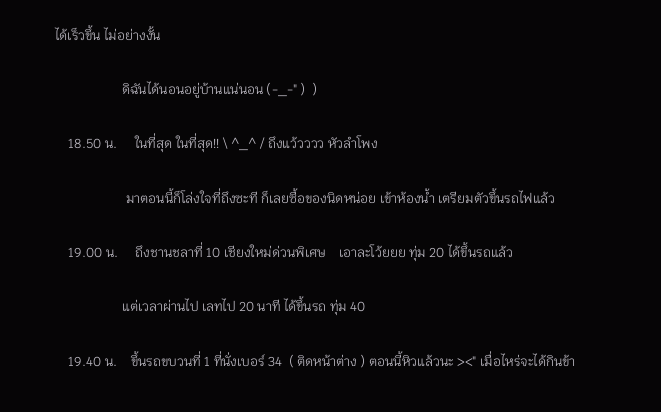ได้เร็วขึ้น ไม่อย่างงั้น

                    ดิฉันได้นอนอยู่บ้านแน่นอน (-_-" )  )

    18.50 น.     ในที่สุด ในที่สุด!! \ ^_^ / ถึงแว้วววว หัวลำโพง

                     มาตอนนี้ก็โล่งใจที่ถึงซะที ก็เลยซื้อของนิดหน่อย เข้าห้องน้ำ เตรียมตัวขึ้นรถไฟแล้ว

    19.00 น.     ถึงชานชลาที่ 10 เชียงใหม่ด่วนพิเศษ    เอาละโว้ยยย ทุ่ม 20 ได้ขึ้นรถแล้ว

                    แต่เวลาผ่านไป เลทไป 20 นาที ได้ขึ้นรถ ทุ่ม 40

    19.40 น.    ขึ้นรถขบวนที่ 1 ที่นั่งเบอร์ 34  ( ติดหน้าต่าง ) ตอนนี้หิวแล้วนะ ><" เมื่อไหร่จะได้กินข้า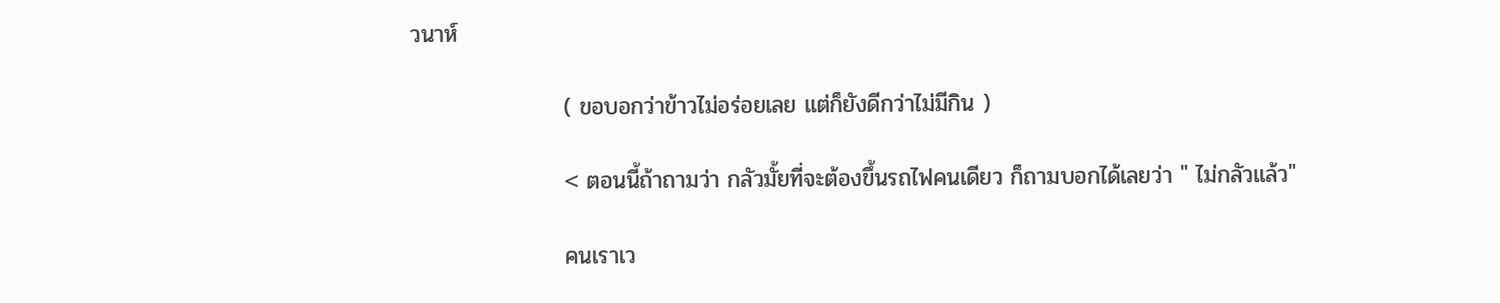วนาห์

                   ( ขอบอกว่าข้าวไม่อร่อยเลย แต่ก็ยังดีกว่าไม่มีกิน )

                   < ตอนนี้ถ้าถามว่า กลัวมั้ยที่จะต้องขึ้นรถไฟคนเดียว ก็ถามบอกได้เลยว่า " ไม่กลัวแล้ว"

                   คนเราเว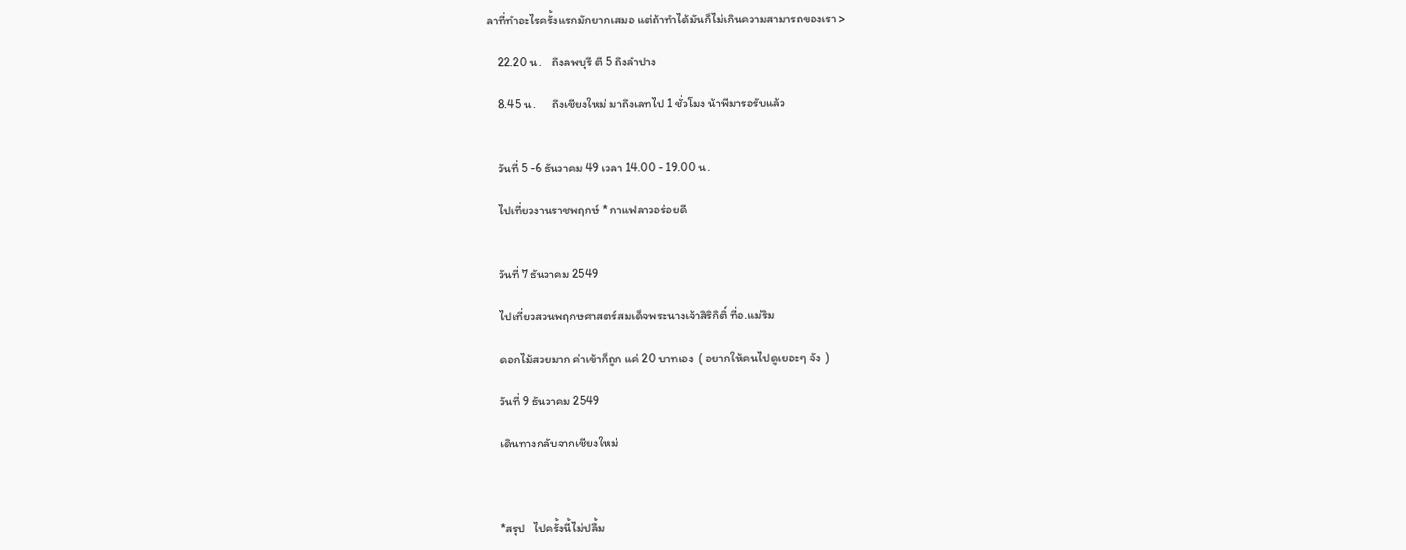ลาที่ทำอะไรครั้งแรกมักยากเสมอ แต่ถ้าทำได้มันก็ไม่เกินความสามารถของเรา >

    22.20 น.    ถึงลพบุรี ตี 5 ถึงลำปาง

    8.45 น.      ถึงเชียงใหม่ มาถึงเลทไป 1 ชั่วโมง น้าพีมารอรับแล้ว


    วันที่ 5 -6 ธันวาคม 49 เวลา 14.00 - 19.00 น.

    ไปเที่ยวงานราชพฤกษ์ * กาแฟลาวอร่อยดี


    วันที่ 7 ธันวาคม 2549

    ไปเที่ยวสวนพฤกษศาสตร์สมเด็จพระนางเจ้าสิริกิติ์ ที่อ.แม่ริม

    ดอกไม้สวยมาก ค่าเข้าก็ถูก แค่ 20 บาทเอง  ( อยากให้คนไปดูเยอะๆ จัง  )

    วันที่ 9 ธันวาคม 2549

    เดินทางกลับจากเชียงใหม่



    *สรุป   ไปครั้งนี้ไม่ปลื้ม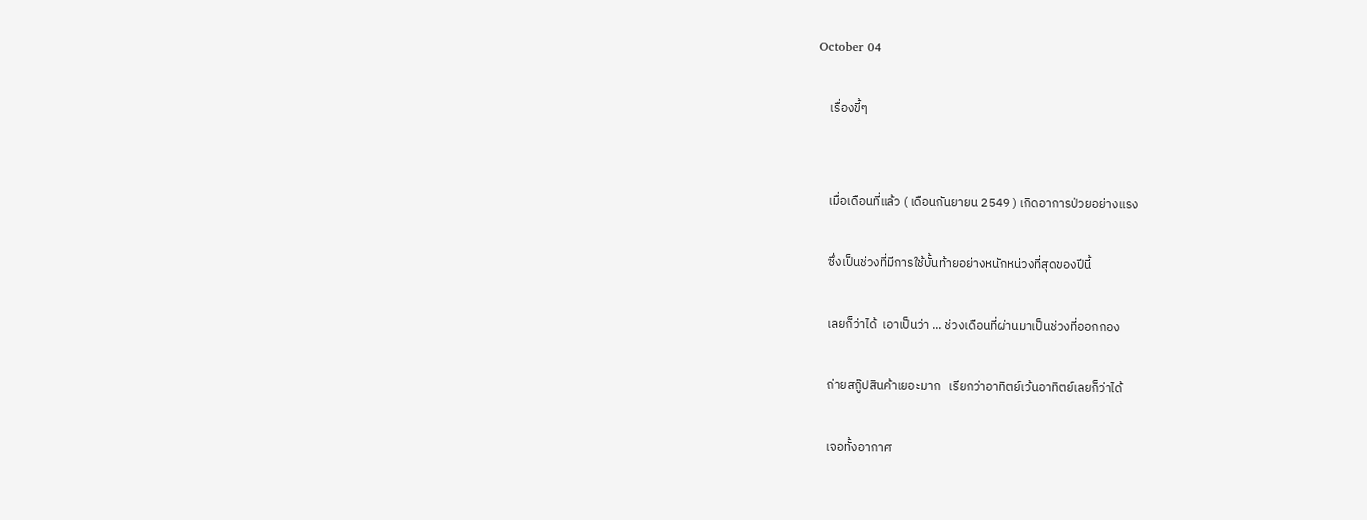October 04

    เรื่องขี้ๆ


    เมื่อเดือนที่แล้ว ( เดือนกันยายน 2549 ) เกิดอาการป่วยอย่างแรง

    ซึ่งเป็นช่วงที่มีการใช้บั้นท้ายอย่างหนักหน่วงที่สุดของปีนี้

    เลยก็ว่าได้  เอาเป็นว่า ... ช่วงเดือนที่ผ่านมาเป็นช่วงที่ออกกอง

    ถ่ายสกู๊ปสินค้าเยอะมาก   เรียกว่าอาทิตย์เว้นอาทิตย์เลยก็ว่าได้

    เจอทั้งอากาศ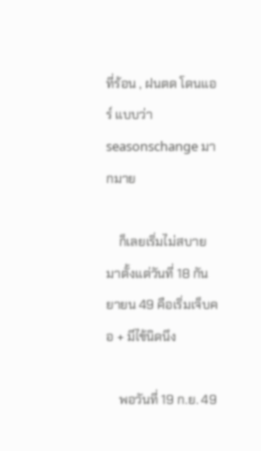ที่ร้อน , ฝนตด โดนแอร์ แบบว่า seasonschange มากมาย

    ก็เลยเริ่มไม่สบายมาตั้งแต่วันที่ 18 กันยายน 49 คือเริ่มเจ็บคอ + มีไข้นิดนึง

    พอวันที่ 19 ก.ย. 49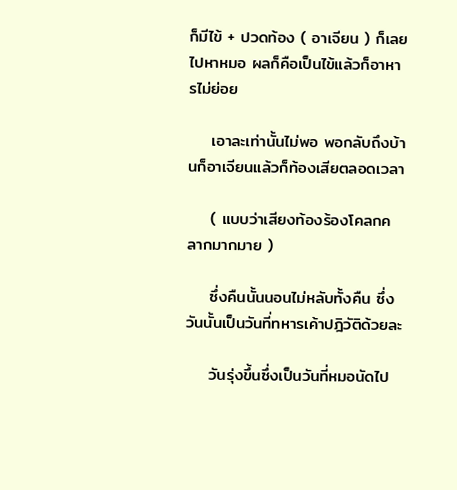ก็มีไข้ + ปวดท้อง ( อาเจียน ) ก็เลยไปหาหมอ ผลก็คือเป็นไข้แล้วก็อาหารไม่ย่อย

    เอาละเท่านั้นไม่พอ พอกลับถึงบ้านก็อาเจียนแล้วก็ท้องเสียตลอดเวลา

    ( แบบว่าเสียงท้องร้องโคลกคลากมากมาย )

    ซึ่งคืนนั้นนอนไม่หลับทั้งคืน ซึ่งวันนั้นเป็นวันที่ทหารเค้าปฎิวัติด้วยละ

    วันรุ่งขึ้นซึ่งเป็นวันที่หมอนัดไป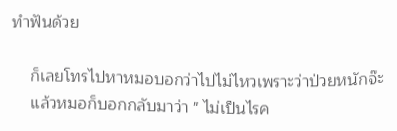ทำฟันด้วย

    ก็เลยโทรไปหาหมอบอกว่าไปไม่ไหวเพราะว่าป่วยหนักจ๊ะ
    แล้วหมอก็บอกกลับมาว่า " ไม่เป็นไรค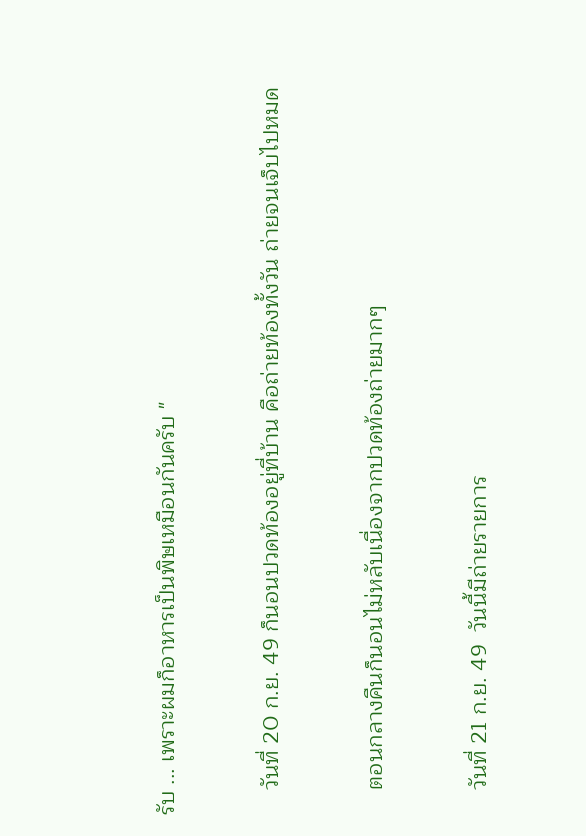รับ ... เพราะผมก็อาหารเป็นพิษเหมือนกันครับ "

    วันที่ 20 ก.ย. 49 ก็นอนปวดท้องอยู่ที่บ้าน คือถ่ายท้องทั้งวัน ถ่ายจนเจ็บไปหมด

    ตอนกลางคืนก็นอนไม่หลับเนื่องจากปวดท้องถ่ายมากๆ

    วันที่ 21 ก.ย. 49  วันนี้มีถ่ายรายการ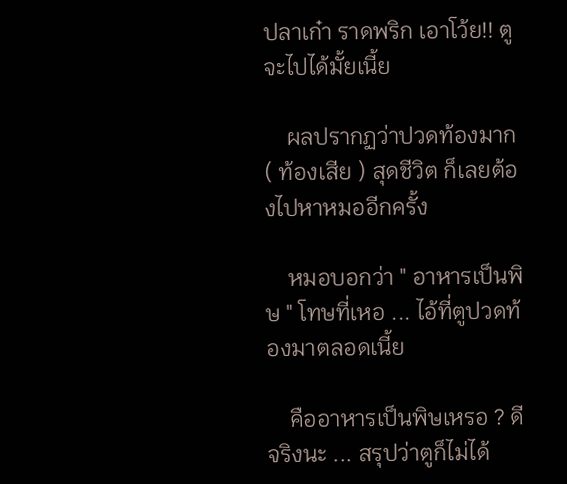ปลาเก๋า ราดพริก เอาโว้ย!! ตูจะไปได้มั้ยเนี้ย

    ผลปรากฏว่าปวดท้องมาก ( ท้องเสีย ) สุดชีวิต ก็เลยต้องไปหาหมออีกครั้ง

    หมอบอกว่า " อาหารเป็นพิษ " โทษที่เหอ ... ไอ้ที่ตูปวดท้องมาตลอดเนี้ย

    คืออาหารเป็นพิษเหรอ ? ดีจริงนะ ... สรุปว่าตูก็ไม่ได้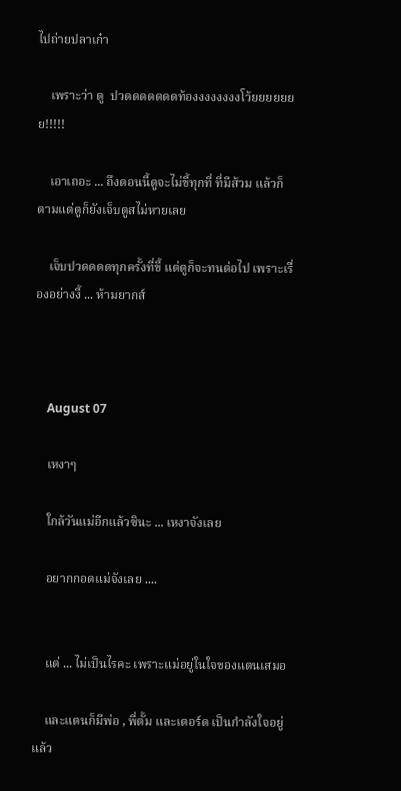ไปถ่ายปลาเก๋า

    เพราะว่า ตู  ปวดดดดดดดท้องงงงงงงงโว้ยยยยยยย!!!!!

    เอาเถอะ ... ถึงตอนนี้ตูจะไม่ขี้ทุกที่ ที่มีส้วม แล้วก็ตามแต่ตูก็ยังเจ็บตูสไม่หายเลย

    เจ็บปวดดดดทุกครั้งที่ขี้ แต่ตูก็จะทนต่อไป เพราะเรื่องอย่างงี้ ... ห้ามยากส์



    August 07

    เหงาๆ

    ใกล้วันแม่อีกแล้วซินะ ... เหงาจังเลย

    อยากกอดแม่จังเลย ....


    แต่ ... ไม่เป็นไรคะ เพราะแม่อยู่ในใจของแตนเสมอ

    และแตนก็มีพ่อ , พี่ตั้ม และเตอร์ด เป็นกำลังใจอยู่แล้ว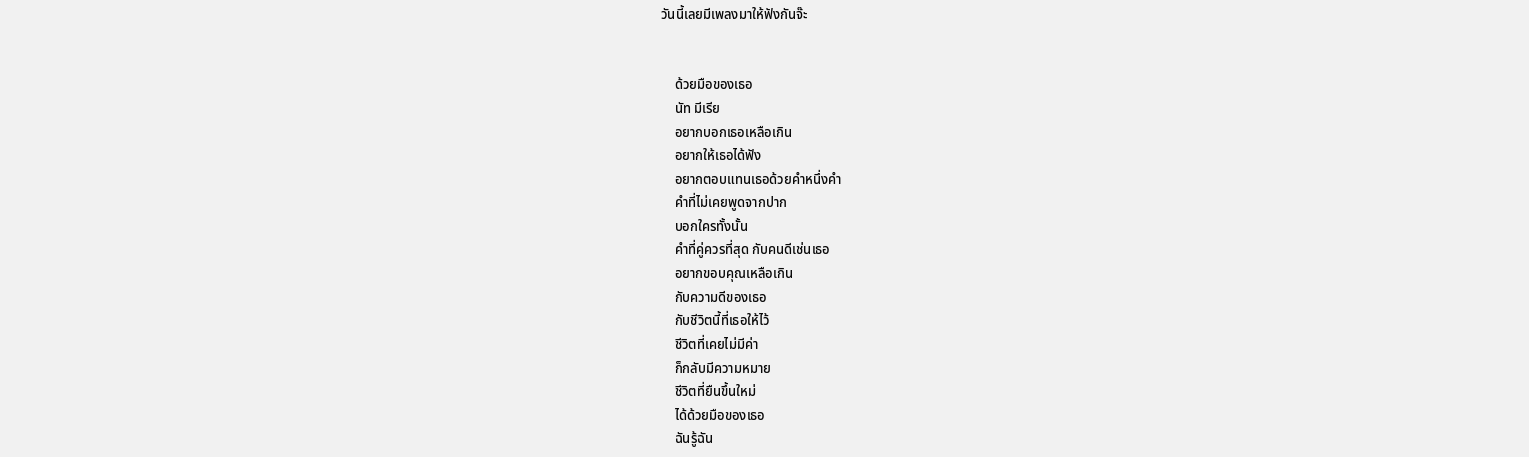วันนี้เลยมีเพลงมาให้ฟังกันจ๊ะ


    ด้วยมือของเธอ
    นัท มีเรีย
    อยากบอกเธอเหลือเกิน
    อยากให้เธอได้ฟัง
    อยากตอบแทนเธอด้วยคำหนึ่งคำ
    คำที่ไม่เคยพูดจากปาก
    บอกใครทั้งนั้น
    คำที่คู่ควรที่สุด กับคนดีเช่นเธอ
    อยากขอบคุณเหลือเกิน
    กับความดีของเธอ
    กับชีวิตนี้ที่เธอให้ไว้
    ชีวิตที่เคยไม่มีค่า
    ก็กลับมีความหมาย
    ชีวิตที่ยืนขึ้นใหม่
    ได้ด้วยมือของเธอ
    ฉันรู้ฉัน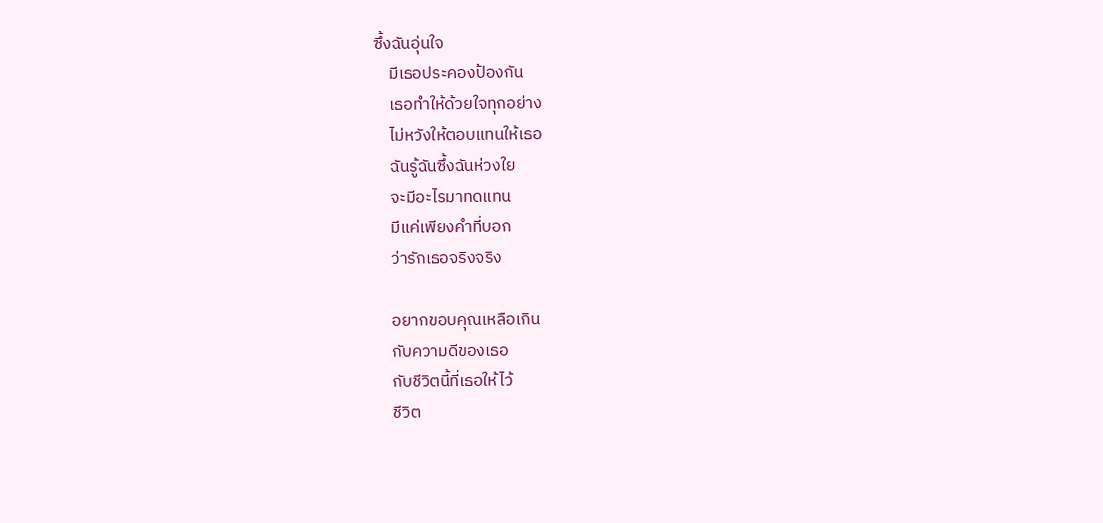ซึ้งฉันอุ่นใจ
    มีเธอประคองป้องกัน
    เธอทำให้ด้วยใจทุกอย่าง
    ไม่หวังให้ตอบแทนให้เธอ
    ฉันรู้ฉันซึ้งฉันห่วงใย
    จะมีอะไรมาทดแทน
    มีแค่เพียงคำที่บอก
    ว่ารักเธอจริงจริง

    อยากขอบคุณเหลือเกิน
    กับความดีของเธอ
    กับชีวิตนี้ที่เธอให้ไว้
    ชีวิต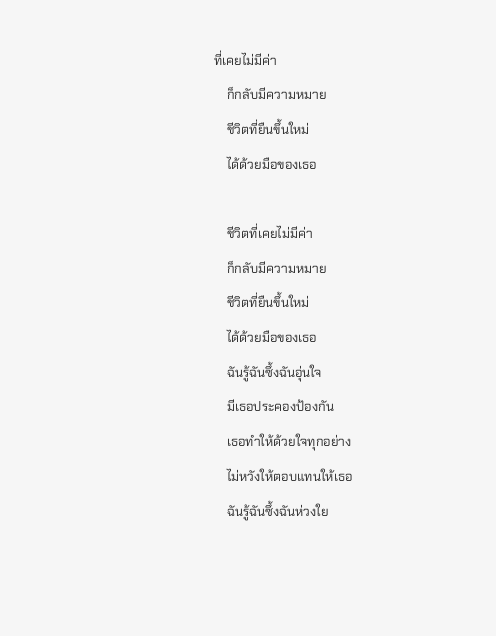ที่เคยไม่มีค่า
    ก็กลับมีความหมาย
    ชีวิตที่ยืนขึ้นใหม่
    ได้ด้วยมือของเธอ

    ชีวิตที่เคยไม่มีค่า
    ก็กลับมีความหมาย
    ชีวิตที่ยืนขึ้นใหม่
    ได้ด้วยมือของเธอ
    ฉันรู้ฉันซึ้งฉันอุ่นใจ
    มีเธอประคองป้องกัน
    เธอทำให้ด้วยใจทุกอย่าง
    ไม่หวังให้ตอบแทนให้เธอ
    ฉันรู้ฉันซึ้งฉันห่วงใย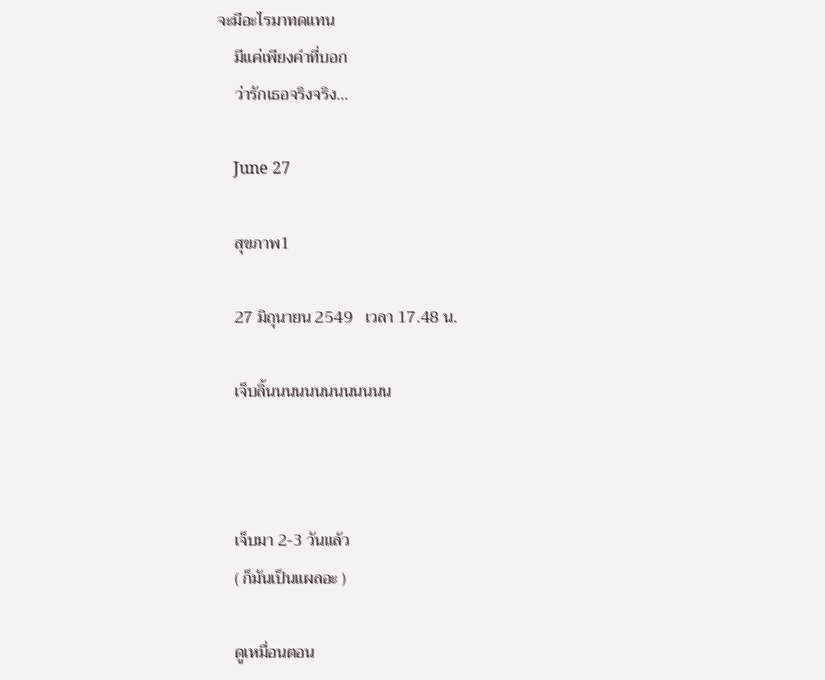จะมีอะไรมาทดแทน
    มีแค่เพียงคำที่บอก
    ว่ารักเธอจริงจริง...

    June 27

    สุขภาพ1

    27 มิถุนายน 2549   เวลา 17.48 น.

    เจ็บลิ้นนนนนนนนนนนนน



    เจ็บมา 2-3 วันแล้ว
    ( ก็มันเป็นแผลอะ )

    ดูเหมื่อนตอน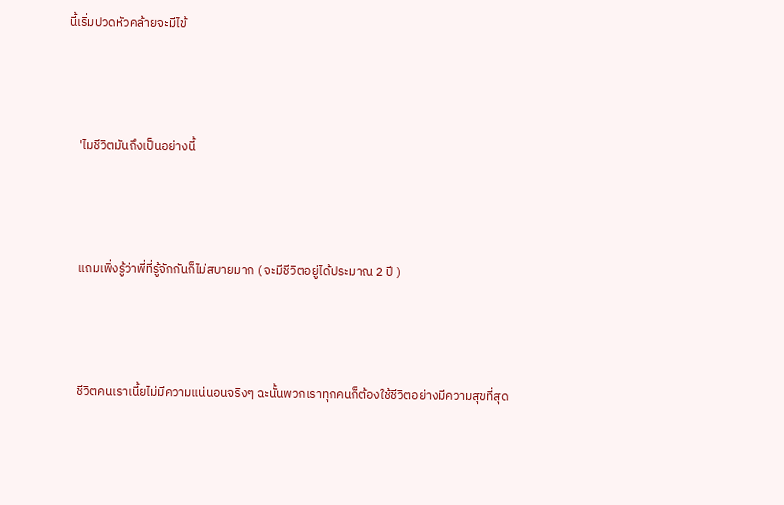นี้เริ่มปวดหัวคล้ายจะมีไข้



    'ไมชีวิตมันถึงเป็นอย่างนี้



    แถมเพิ่งรู้ว่าพี่ที่รู้จักกันก็ไม่สบายมาก ( จะมีชีวิตอยู่ได้ประมาณ 2 ปี )



    ชีวิตคนเราเนี้ยไม่มีความแน่นอนจริงๆ ฉะนั้นพวกเราทุกคนก็ต้องใช้ชีวิตอย่างมีความสุขที่สุด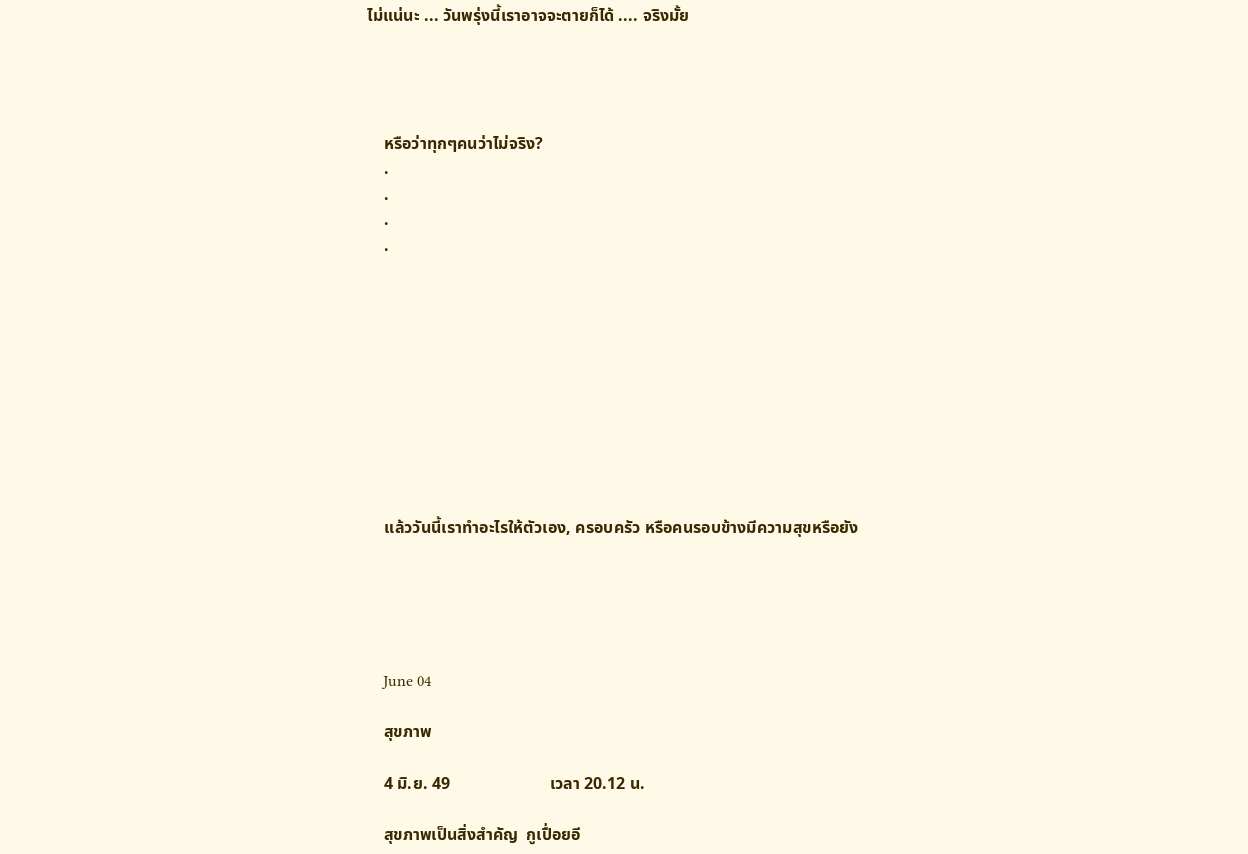ไม่แน่นะ ... วันพรุ่งนี้เราอาจจะตายก็ได้ .... จริงมั้ย




    หรือว่าทุกๆคนว่าไม่จริง?
    .
    .
    .
    .










    แล้ววันนี้เราทำอะไรให้ตัวเอง, ครอบครัว หรือคนรอบข้างมีความสุขหรือยัง





    June 04

    สุขภาพ

    4 มิ.ย. 49                        เวลา 20.12 น.

    สุขภาพเป็นสิ่งสำคัญ  กูเปื่อยอี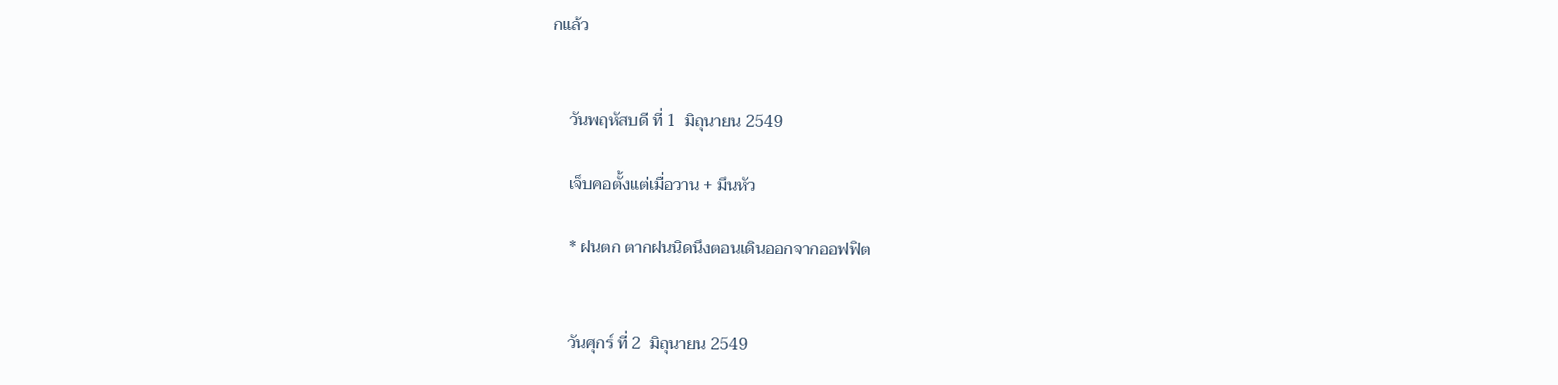กแล้ว


    วันพฤหัสบดี ที่ 1  มิถุนายน 2549

    เจ็บคอตั้งแต่เมื่อวาน + มึนหัว

    * ฝนตก ตากฝนนิดนึงตอนเดินออกจากออฟฟิต


    วันศุกร์ ที่ 2  มิถุนายน 2549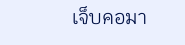เจ็บคอมา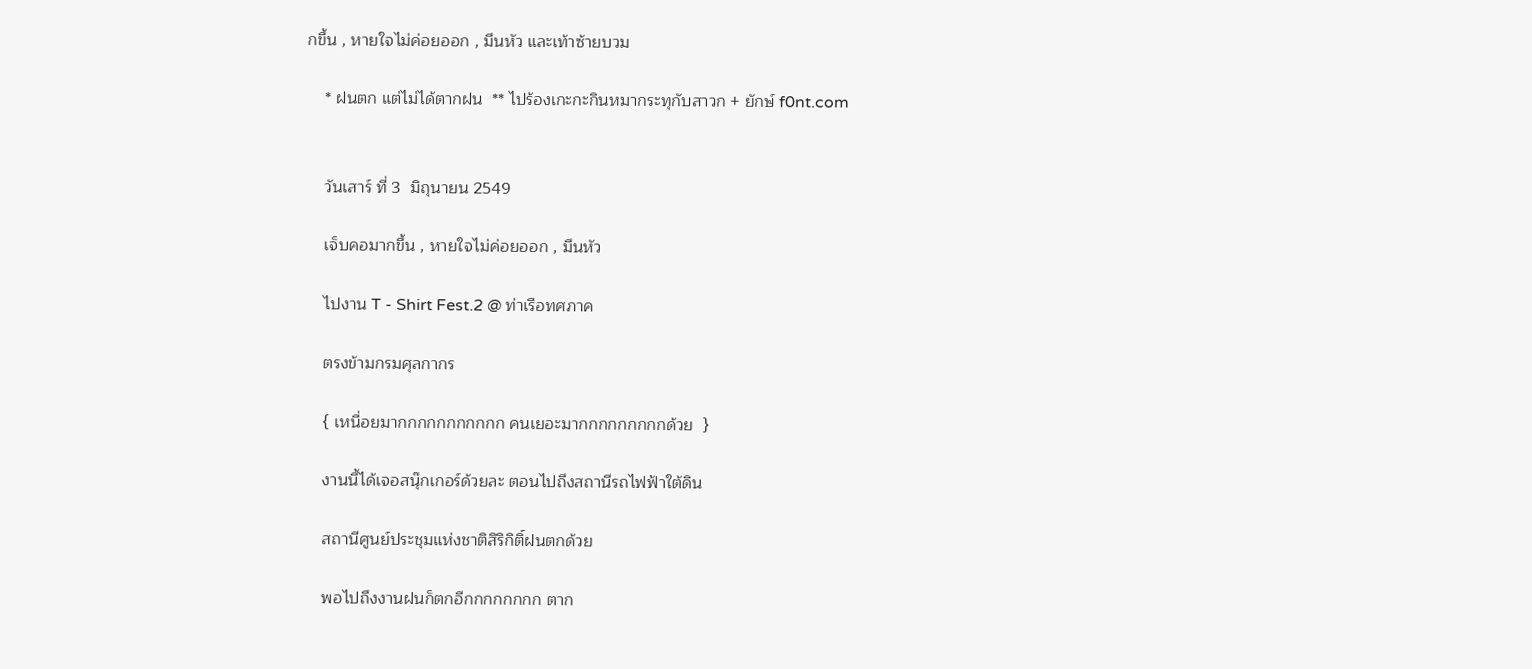กขึ้น , หายใจไม่ค่อยออก , มึนหัว และเท้าซ้ายบวม

    * ฝนตก แต่ไม่ได้ตากฝน  ** ไปร้องเกะกะกินหมากระทุกับสาวก + ยักษ์ f0nt.com


    วันเสาร์ ที่ 3  มิถุนายน 2549

    เจ็บคอมากขึ้น , หายใจไม่ค่อยออก , มึนหัว

    ไปงาน T - Shirt Fest.2 @ ท่าเรือทศภาค

    ตรงข้ามกรมศุลกากร

    { เหนื่อยมากกกกกกกกกกก คนเยอะมากกกกกกกกกด้วย  }

    งานนี้ได้เจอสนุ๊กเกอร์ด้วยละ ตอนไปถึงสถานีรถไฟฟ้าใต้ดิน

    สถานีศูนย์ประชุมแห่งชาติสิริกิติ์ฝนตกด้วย

    พอไปถึงงานฝนก็ตกอีกกกกกกกก ตาก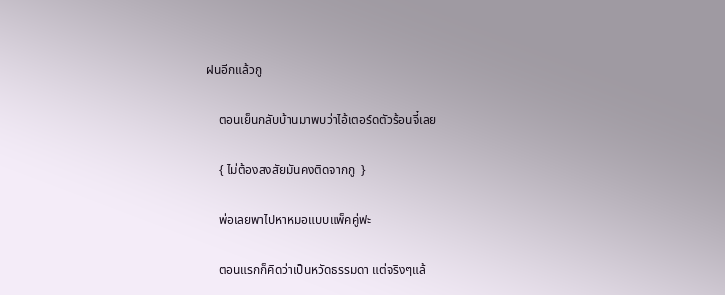ฝนอีกแล้วกู

    ตอนเย็นกลับบ้านมาพบว่าไอ้เตอร์ดตัวร้อนจี๋เลย

    { ไม่ต้องสงสัยมันคงติดจากกู  }

    พ่อเลยพาไปหาหมอแบบแพ็คคู่ฟะ

    ตอนแรกก็คิดว่าเป็นหวัดธรรมดา แต่จริงๆแล้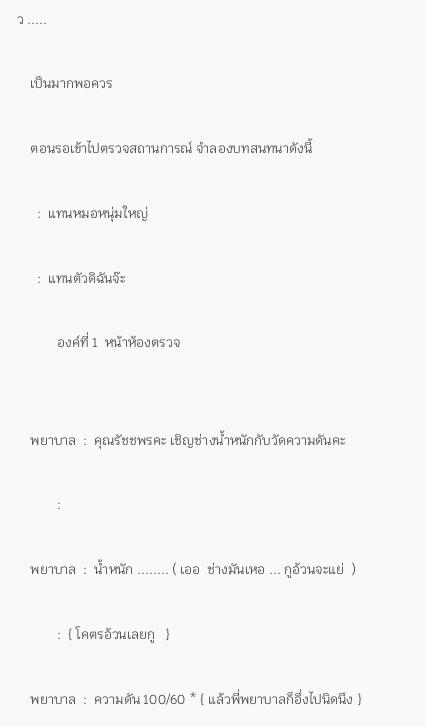ว .....

    เป็นมากพอควร

    ตอนรอเข้าไปตรวจสถานการณ์ จำลองบทสนทนาดังนี้

      :  แทนหมอหนุ่มใหญ่

      :  แทนตัวดิฉันจ๊ะ

            องค์ที่ 1  หน้าห้องตรวจ


    พยาบาล  :  คุณรัชชพรคะ เชิญช่างน้ำหนักกับวัดความดันคะ

            :

    พยาบาล  :  น้ำหนัก ........ ( เออ  ช่างมันเหอ ... กูอ้วนจะแย่  )

            :  { โคตรอ้วนเลยกู   }

    พยาบาล  :  ความดัน 100/60 * { แล้วพี่พยาบาลก็อึ่งไปนิดนึง }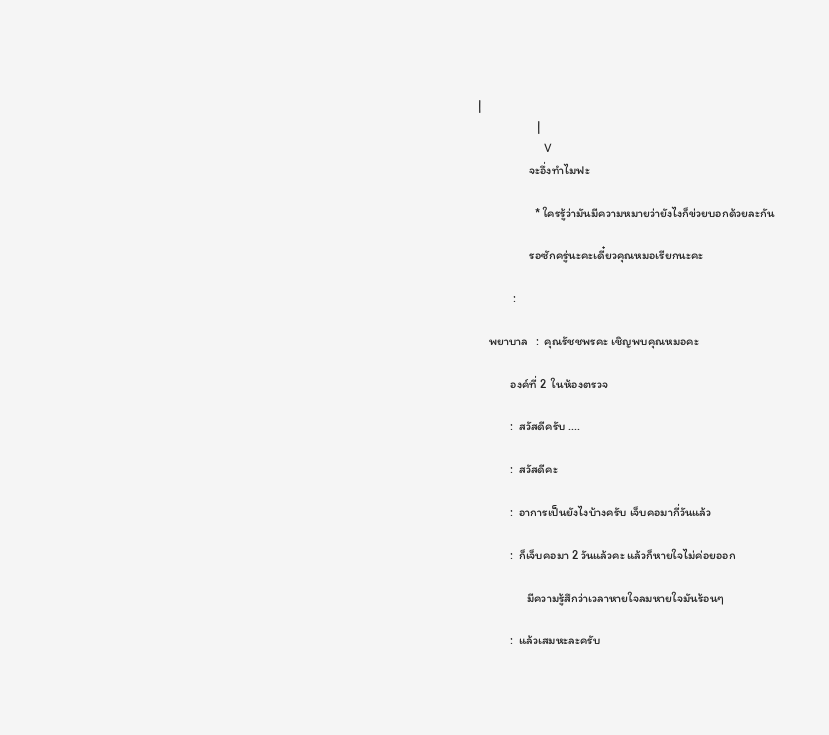|
                      |
                      V
                   จะอึ่งทำไมฟะ

                     * ใครรู้ว่ามันมีความหมายว่ายังไงก็ข่วยบอกด้วยละกัน

                   รอซักครู่นะคะเดี๋ยวคุณหมอเรียกนะคะ

             :

    พยาบาล   :  คุณรัชชพรคะ เชิญพบคุณหมอคะ

            องค์ที่ 2  ในห้องตรวจ

            :  สวัสดีครับ ....

            :  สวัสดีคะ

            :  อาการเป็นยังไงบ้างครับ เจ็บคอมากี่วันแล้ว

            :  ก็เจ็บคอมา 2 วันแล้วคะ แล้วก็หายใจไม่ค่อยออก

                  มีความรู้สึกว่าเวลาหายใจลมหายใจมันร้อนๆ

            :  แล้วเสมหะละครับ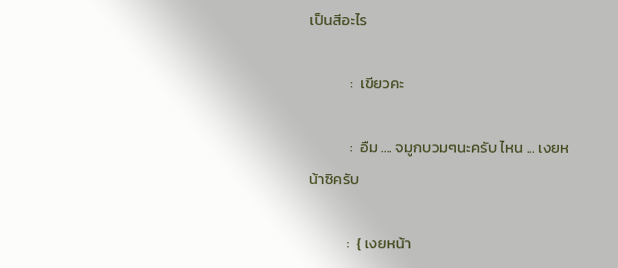เป็นสีอะไร

            :  เขียวคะ

            :  อืม .... จมูกบวมๆนะครับ ไหน ... เงยหน้าซิครับ

           :  { เงยหน้า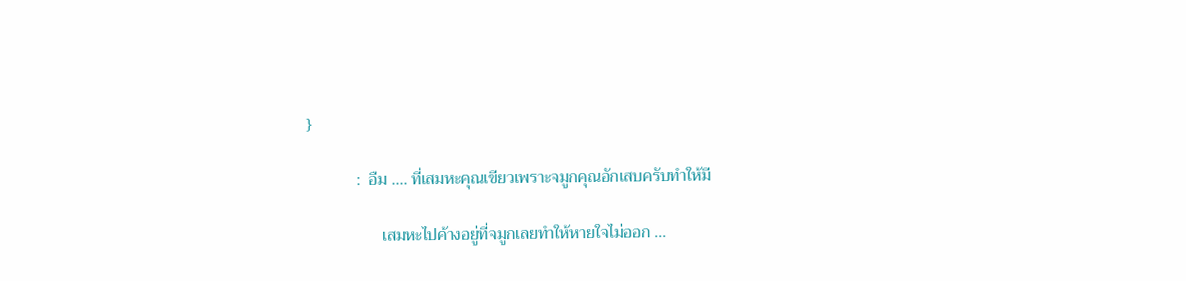}

            :  อืม .... ที่เสมหะคุณเขียวเพราะจมูกคุณอักเสบครับทำให้มี

                  เสมหะไปค้างอยู่ที่จมูกเลยทำให้หายใจไม่ออก ...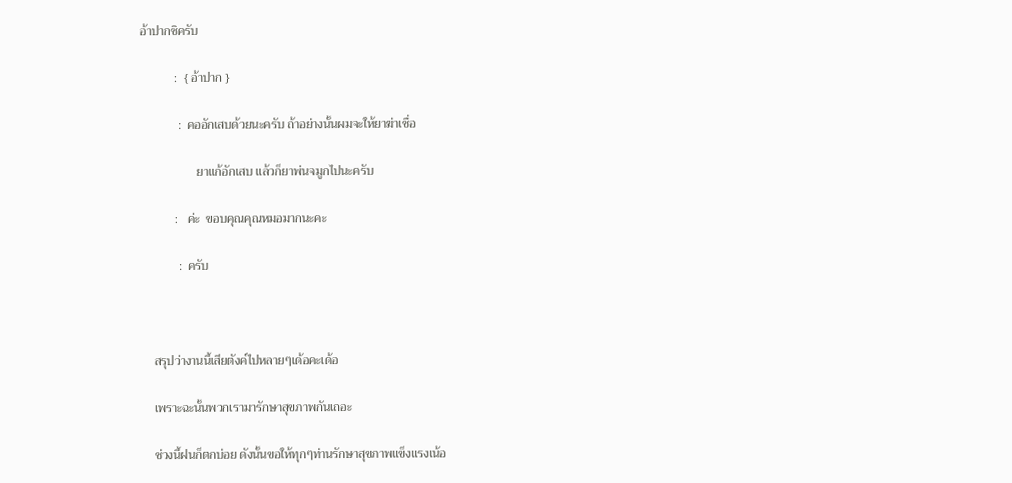อ้าปากซิครับ

           :  { อ้าปาก }

            :  คออักเสบด้วยนะครับ ถ้าอย่างนั้นผมจะให้ยาฆ่าเชื่อ

                  ยาแก้อักเสบ แล้วก็ยาพ่นจมูกไปนะครับ

           :   ค่ะ  ขอบคุณคุณหมอมากนะคะ

            :  ครับ



    สรุปว่างานนี้เสียตังค์ไปหลายๆเด้อคะเด้อ

    เพราะฉะนั้นพวกเรามารักษาสุขภาพกันเถอะ

    ช่วงนี้ฝนก็ตกบ่อย ดังนั้นขอให้ทุกๆท่านรักษาสุขภาพแข็งแรงเน้อ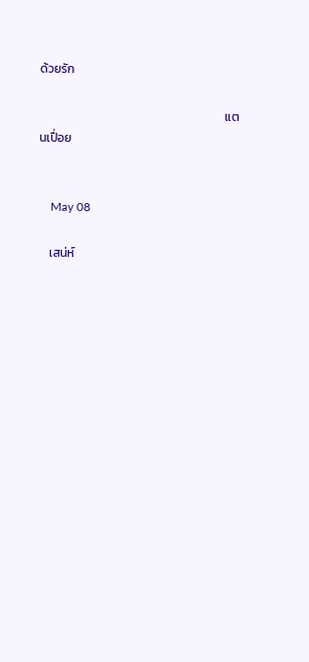ด้วยรัก

                                                                   แตนเปื่อย


    May 08

    เสน่ห์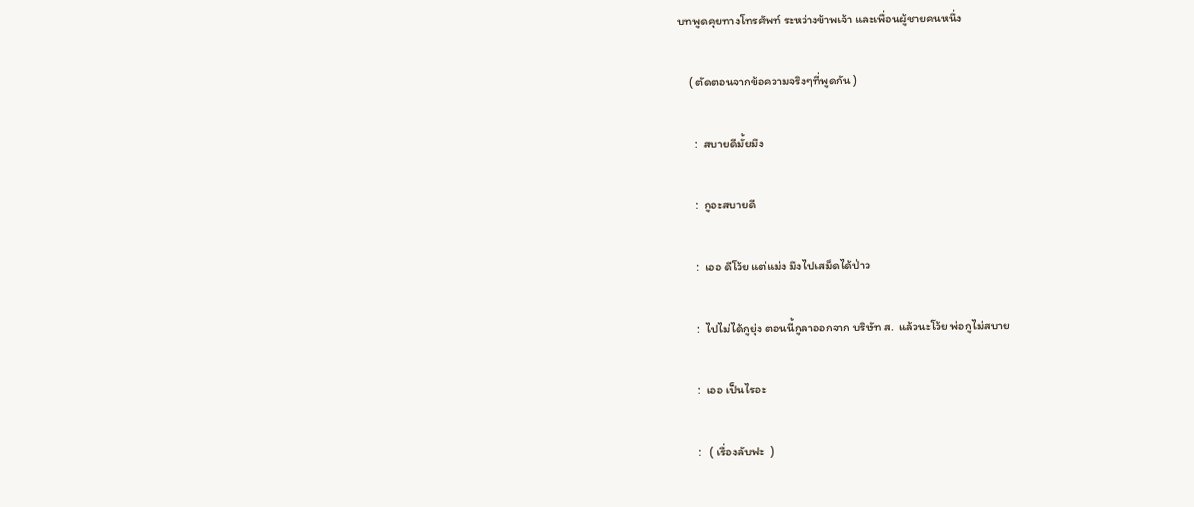บทพูดคุยทางโทรศัพท์ ระหว่างข้าพเจ้า และเพื่อนผู้ชายคนหนึ่ง

    ( ตัดตอนจากข้อความจริงๆที่พูดกัน )

      :  สบายดีมั้ยมึง

      :  กูอะสบายดี

      :  เออ ดีโว้ย แต่แม่ง มึงไปเสม็ดได้ป่าว

      :  ไปไม่ได้กูยุ่ง ตอนนี้กูลาออกจาก บริษัท ส.  แล้วนะโว้ย พ่อกูไม่สบาย

      :  เออ เป็นไรอะ

      :   ( เรื่องลับฟะ  )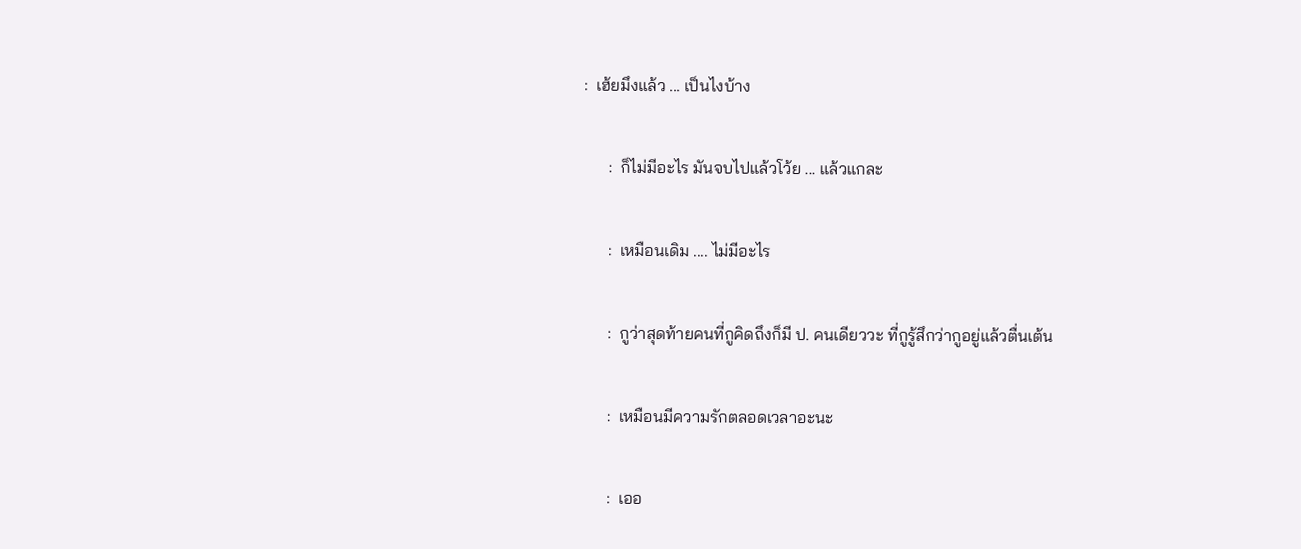:  เฮ้ยมึงแล้ว ... เป็นไงบ้าง

      :  ก็ไม่มีอะไร มันจบไปแล้วโว้ย ... แล้วแกละ

      :  เหมือนเดิม .... ไม่มีอะไร

      :  กูว่าสุดท้ายคนที่กูคิดถึงก็มี ป. คนเดียววะ ที่กูรู้สึกว่ากูอยู่แล้วตื่นเต้น

      :  เหมือนมีความรักตลอดเวลาอะนะ

      :  เออ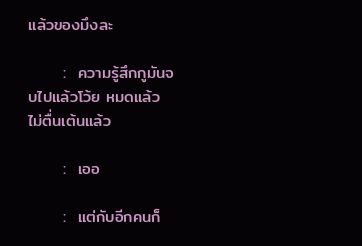แล้วของมึงละ

      :  ความรู้สึกกูมันจบไปแล้วโว้ย หมดแล้ว ไม่ตื่นเต้นแล้ว

      :  เออ

      :  แต่กับอีกคนก็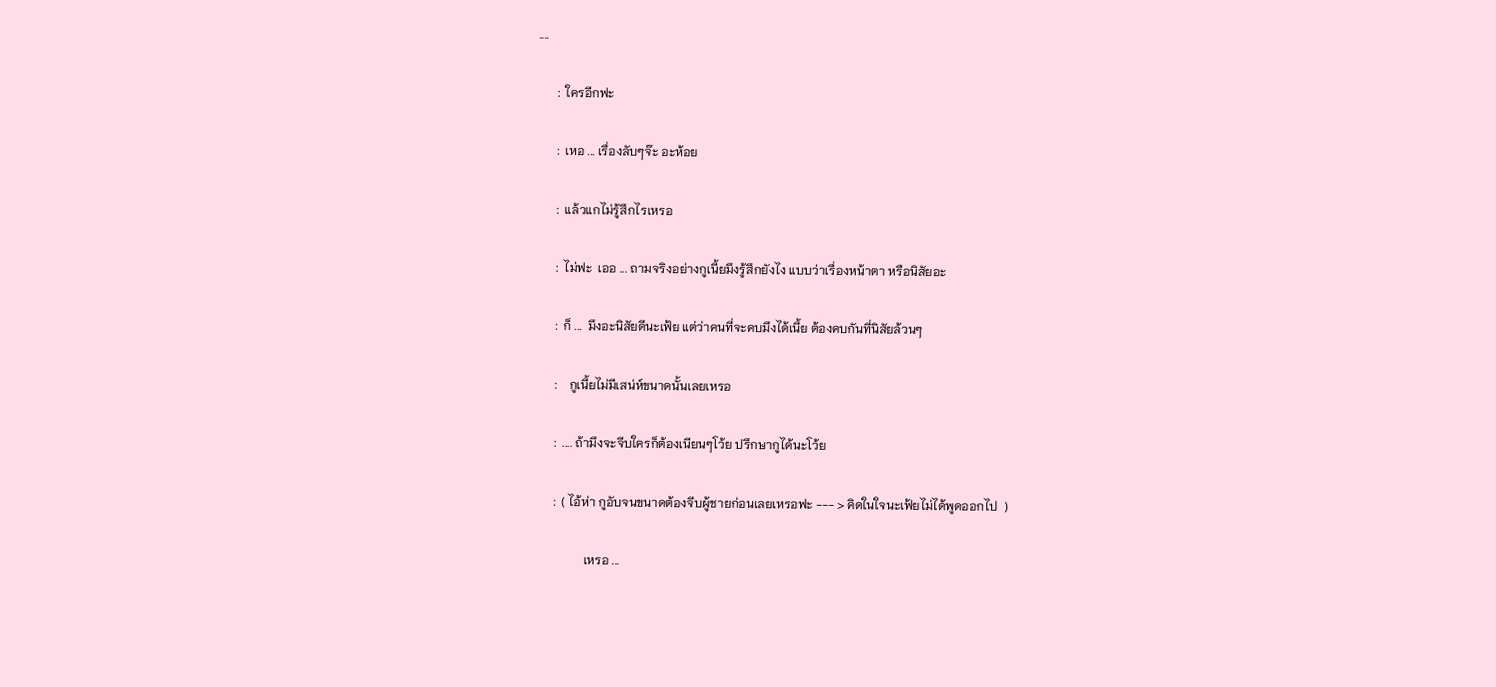....

      :  ใครอีกฟะ

      :  เหอ ... เรื่องลับๆจ๊ะ อะห้อย

      :  แล้วแกไม่รู้สึกไรเหรอ

      :  ไม่ฟะ  เออ ... ถามจริงอย่างกูเนี้ยมึงรู้สึกยังไง แบบว่าเรื่องหน้าตา หรือนิสัยอะ

      :  ก็ ...  มึงอะนิสัยดีนะเฟ้ย แต่ว่าคนที่จะคบมึงได้เนี้ย ต้องคบกันที่นิสัยล้วนๆ

      :    กูเนี้ยไม่มีเสน่ห์ขนาดนั้นเลยเหรอ

      :  .... ถ้ามึงจะจีบใครก็ต้องเนียนๆโว้ย ปรึกษากูได้นะโว้ย

      :  ( ไอ้ห่า กูอับจนขนาดต้องจีบผู้ชายก่อนเลยเหรอฟะ --- > คิดในใจนะเฟ้ยไม่ได้พูดออกไป  )

                เหรอ ...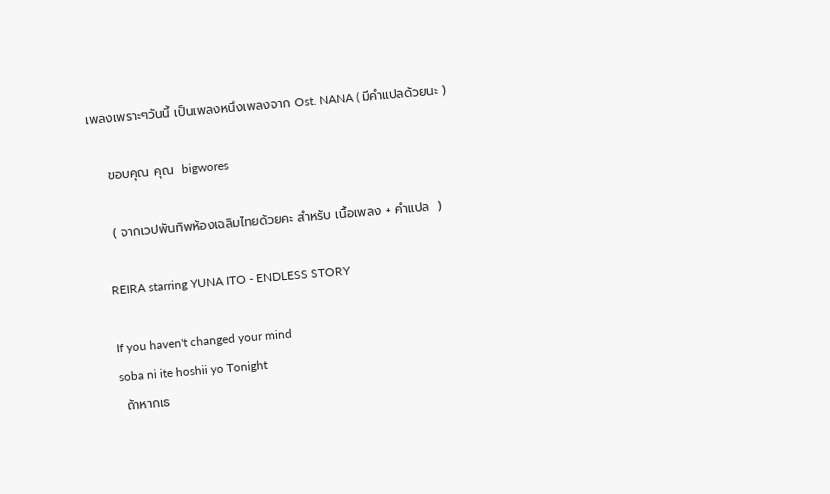เพลงเพราะๆวันนี้ เป็นเพลงหนึงเพลงจาก Ost. NANA ( มีคำแปลด้วยนะ )

    ขอบคุณ คุณ  bigwores

    ( จากเวปพันทิพห้องเฉลิมไทยด้วยคะ สำหรับ เนื้อเพลง + คำแปล  )

    REIRA starring YUNA ITO - ENDLESS STORY

    If you haven't changed your mind
    soba ni ite hoshii yo Tonight
    ถ้าหากเธ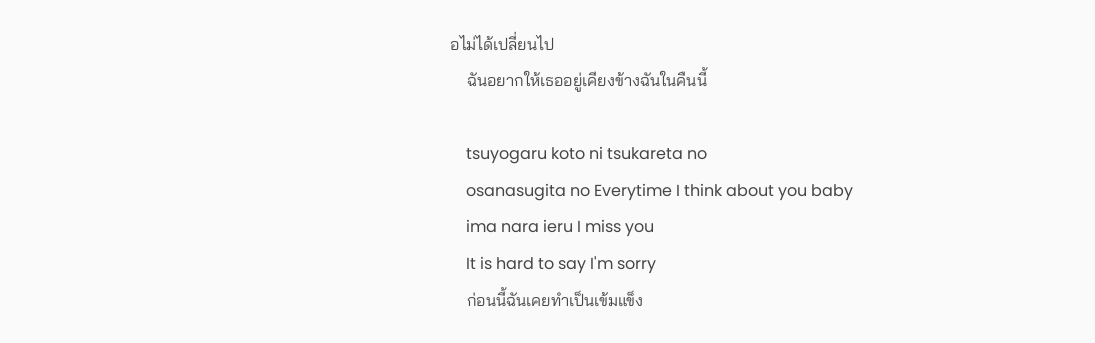อไม่ได้เปลี่ยนไป
    ฉันอยากให้เธออยู่เคียงข้างฉันในคืนนี้

    tsuyogaru koto ni tsukareta no
    osanasugita no Everytime I think about you baby
    ima nara ieru I miss you
    It is hard to say I'm sorry
    ก่อนนี้ฉันเคยทำเป็นเข้มแข็ง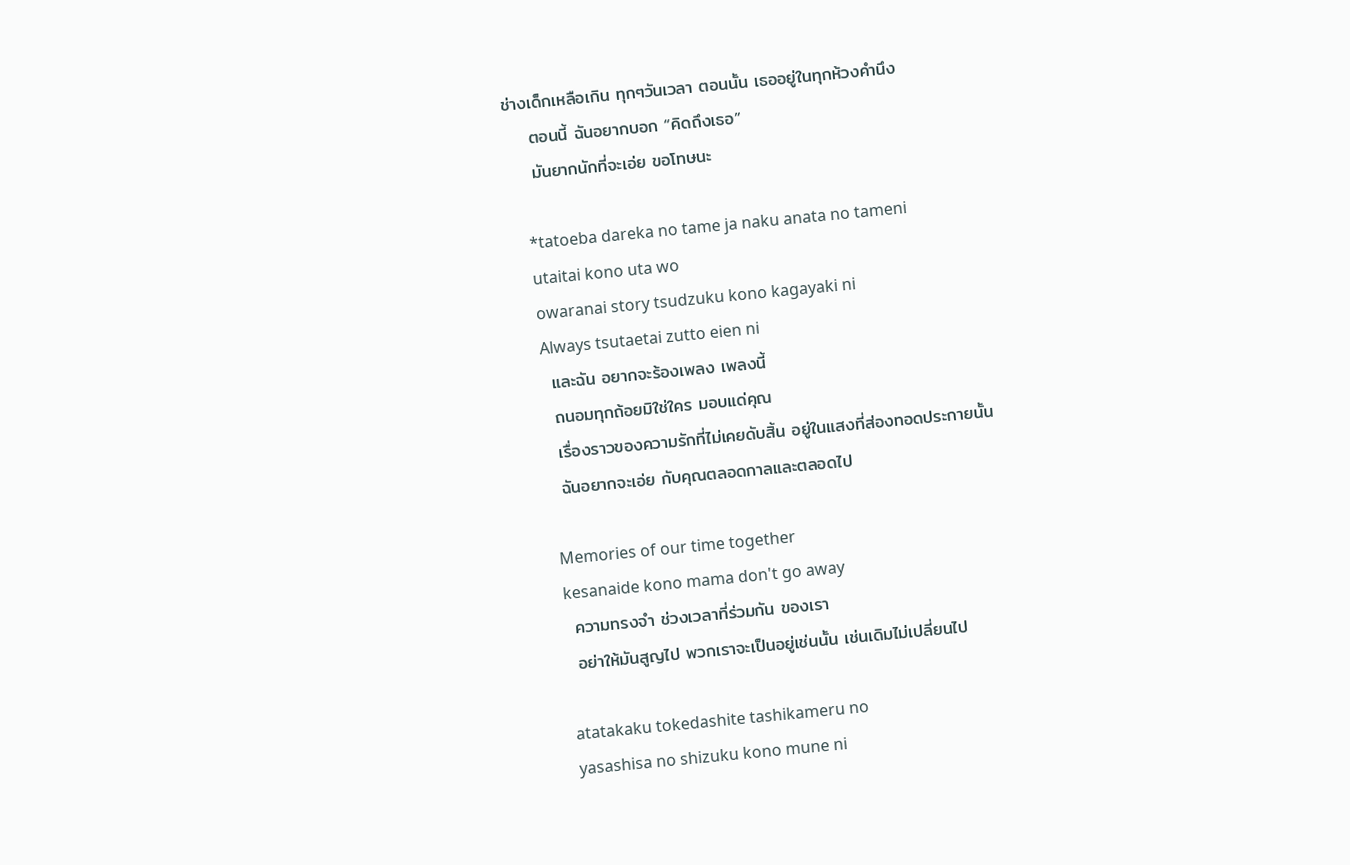ช่างเด็กเหลือเกิน ทุกๆวันเวลา ตอนนั้น เธออยู่ในทุกห้วงคำนึง
    ตอนนี้ ฉันอยากบอก “คิดถึงเธอ”
    มันยากนักที่จะเอ่ย ขอโทษนะ

    *tatoeba dareka no tame ja naku anata no tameni
    utaitai kono uta wo
    owaranai story tsudzuku kono kagayaki ni
    Always tsutaetai zutto eien ni
    และฉัน อยากจะร้องเพลง เพลงนี้
    ถนอมทุกถ้อยมิใช่ใคร มอบแด่คุณ
    เรื่องราวของความรักที่ไม่เคยดับสิ้น อยู่ในแสงที่ส่องทอดประกายนั้น
    ฉันอยากจะเอ่ย กับคุณตลอดกาลและตลอดไป

    Memories of our time together
    kesanaide kono mama don't go away
    ความทรงจำ ช่วงเวลาที่ร่วมกัน ของเรา
    อย่าให้มันสูญไป พวกเราจะเป็นอยู่เช่นนั้น เช่นเดิมไม่เปลี่ยนไป

    atatakaku tokedashite tashikameru no
    yasashisa no shizuku kono mune ni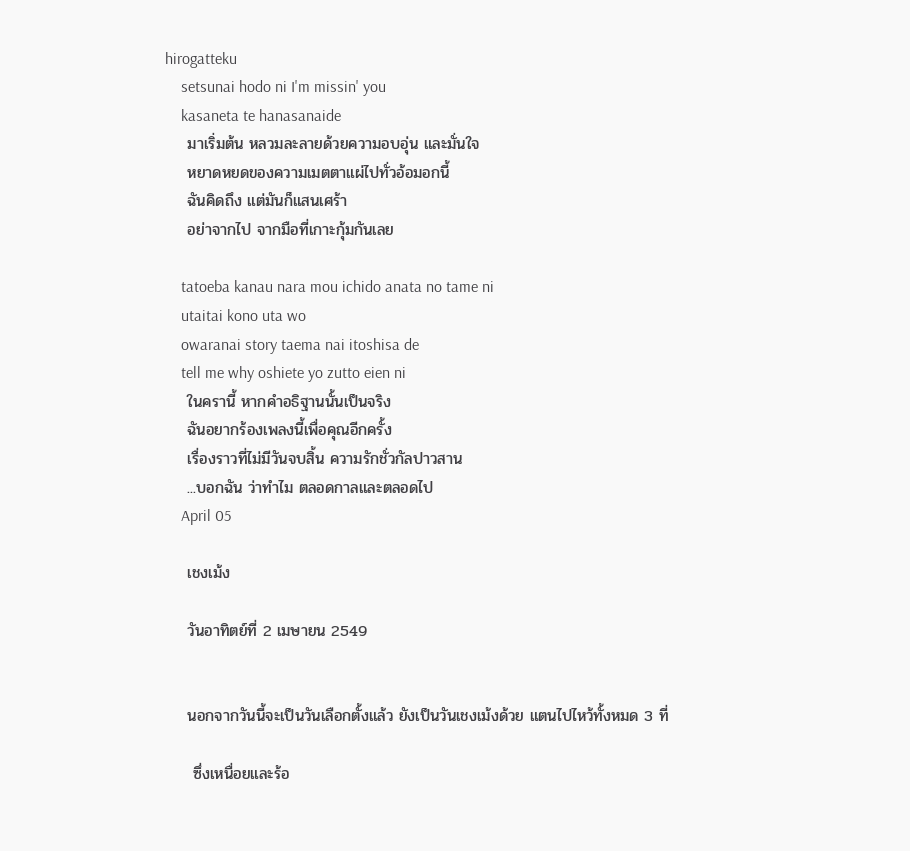hirogatteku
    setsunai hodo ni I'm missin' you
    kasaneta te hanasanaide
    มาเริ่มต้น หลวมละลายด้วยความอบอุ่น และมั่นใจ
    หยาดหยดของความเมตตาแผ่ไปทั่วอ้อมอกนี้
    ฉันคิดถึง แต่มันก็แสนเศร้า
    อย่าจากไป จากมือที่เกาะกุ้มกันเลย

    tatoeba kanau nara mou ichido anata no tame ni
    utaitai kono uta wo
    owaranai story taema nai itoshisa de
    tell me why oshiete yo zutto eien ni
    ในครานี้ หากคำอธิฐานนั้นเป็นจริง
    ฉันอยากร้องเพลงนี้เพื่อคุณอีกครั้ง
    เรื่องราวที่ไม่มีวันจบสิ้น ความรักชั่วกัลปาวสาน
    ...บอกฉัน ว่าทำไม ตลอดกาลและตลอดไป
    April 05

    เชงเม้ง

    วันอาทิตย์ที่ 2 เมษายน 2549


    นอกจากวันนี้จะเป็นวันเลือกตั้งแล้ว ยังเป็นวันเชงเม้งด้วย แตนไปไหว้ทั้งหมด 3 ที่

     ซึ่งเหนื่อยและร้อ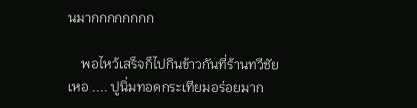นมากกกกกกกก

    พอไหว้เสร็จก็ไปกินข้าวกันที่ร้านทวีชัย เหอ .... ปูนิ่มทอดกระเทียมอร่อยมาก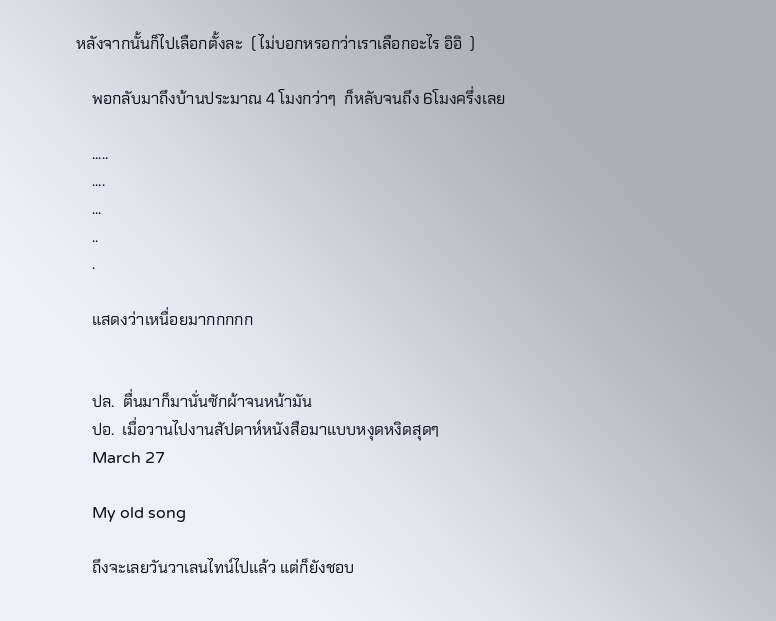หลังจากนั้นก็ไปเลือกตั้งละ  ( ไม่บอกหรอกว่าเราเลือกอะไร อิอิ  )

    พอกลับมาถึงบ้านประมาณ 4 โมงกว่าๆ  ก็หลับจนถึง 6โมงครึ่งเลย

    .....
    ....
    ...
    ..
    .

    แสดงว่าเหนื่อยมากกกกก


    ปล.  ตื่นมาก็มานั่นซักผ้าจนหน้ามัน
    ปอ.  เมื่อวานไปงานสัปดาห์หนังสือมาแบบหงุดหงิดสุดๆ
    March 27

    My old song

    ถึงจะเลยวันวาเลนไทน์ไปแล้ว แต่ก็ยังชอบ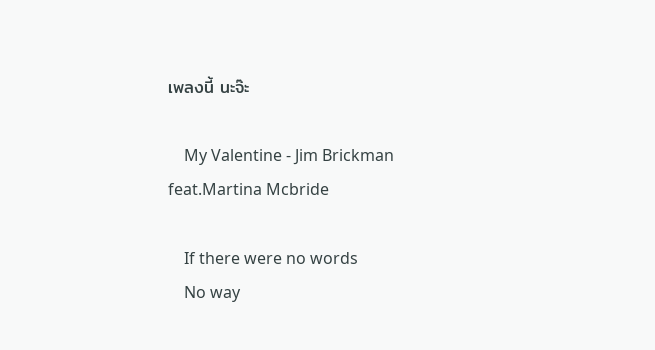เพลงนี้ นะจ๊ะ

    My Valentine - Jim Brickman feat.Martina Mcbride

    If there were no words
    No way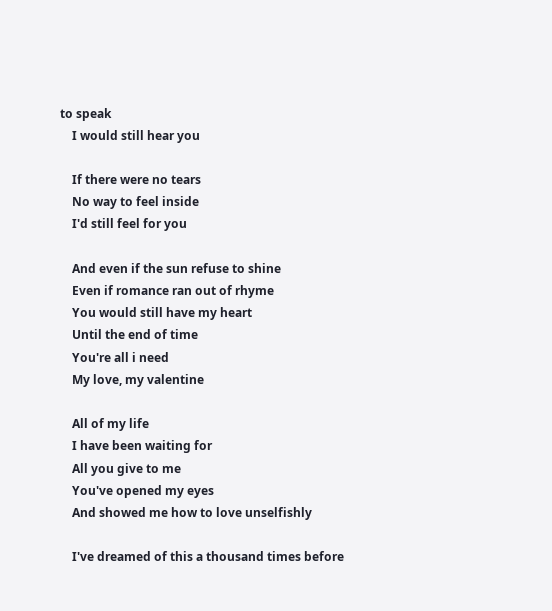to speak
    I would still hear you

    If there were no tears
    No way to feel inside
    I'd still feel for you

    And even if the sun refuse to shine
    Even if romance ran out of rhyme
    You would still have my heart
    Until the end of time
    You're all i need
    My love, my valentine

    All of my life
    I have been waiting for
    All you give to me
    You've opened my eyes
    And showed me how to love unselfishly

    I've dreamed of this a thousand times before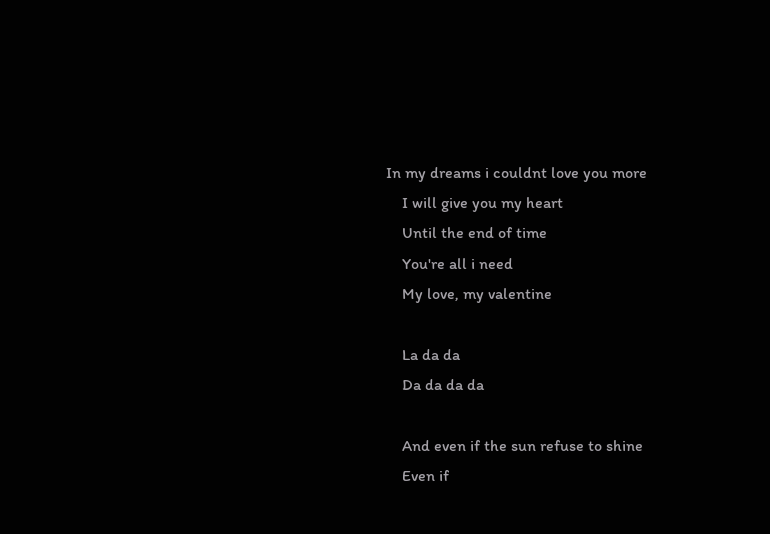In my dreams i couldnt love you more
    I will give you my heart
    Until the end of time
    You're all i need
    My love, my valentine

    La da da
    Da da da da

    And even if the sun refuse to shine
    Even if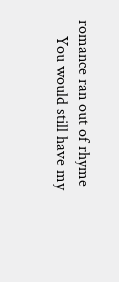romance ran out of rhyme
    You would still have my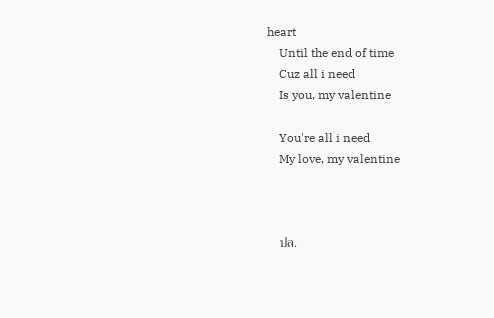heart
    Until the end of time
    Cuz all i need
    Is you, my valentine

    You're all i need
    My love, my valentine



    ปล.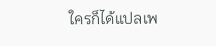ใครก็ได้แปลเพ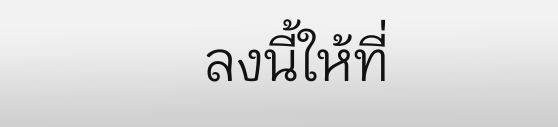ลงนี้ให้ที่